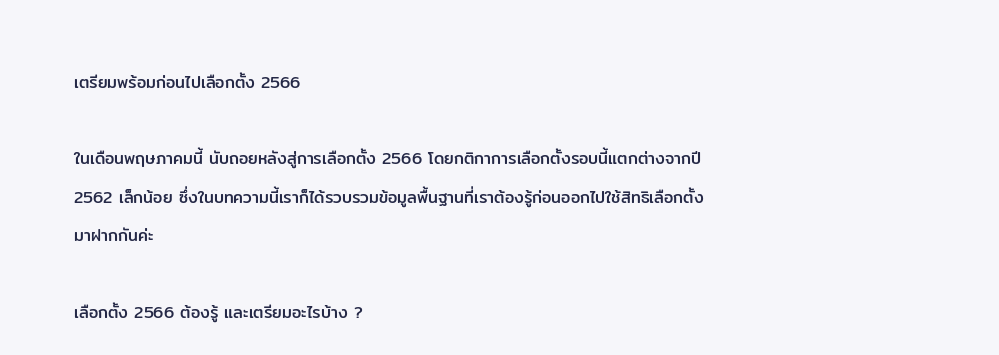เตรียมพร้อมก่อนไปเลือกตั้ง 2566

ในเดือนพฤษภาคมนี้ นับถอยหลังสู่การเลือกตั้ง 2566 โดยกติกาการเลือกตั้งรอบนี้แตกต่างจากปี 2562 เล็กน้อย ซึ่งในบทความนี้เราก็ได้รวบรวมข้อมูลพื้นฐานที่เราต้องรู้ก่อนออกไปใช้สิทธิเลือกตั้ง มาฝากกันค่ะ

เลือกตั้ง 2566 ต้องรู้ และเตรียมอะไรบ้าง ?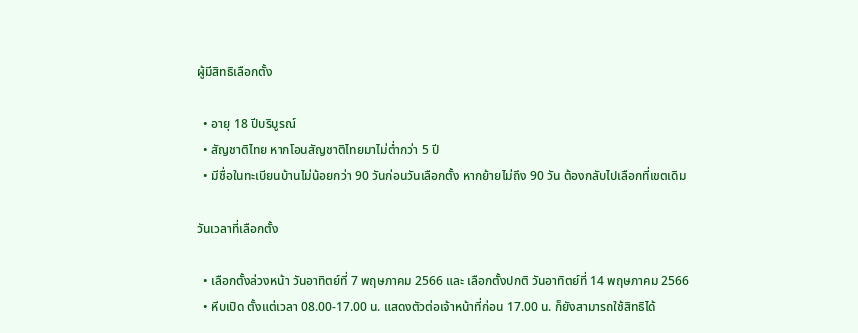ผู้มีสิทธิเลือกตั้ง

  • อายุ 18 ปีบริบูรณ์
  • สัญชาติไทย หากโอนสัญชาติไทยมาไม่ต่ำกว่า 5 ปี
  • มีชื่อในทะเบียนบ้านไม่น้อยกว่า 90 วันก่อนวันเลือกตั้ง หากย้ายไม่ถึง 90 วัน ต้องกลับไปเลือกที่เขตเดิม

วันเวลาที่เลือกตั้ง

  • เลือกตั้งล่วงหน้า วันอาทิตย์ที่ 7 พฤษภาคม 2566 และ เลือกตั้งปกติ วันอาทิตย์ที่ 14 พฤษภาคม 2566
  • หีบเปิด ตั้งแต่เวลา 08.00-17.00 น. แสดงตัวต่อเจ้าหน้าที่ก่อน 17.00 น. ก็ยังสามารถใช้สิทธิได้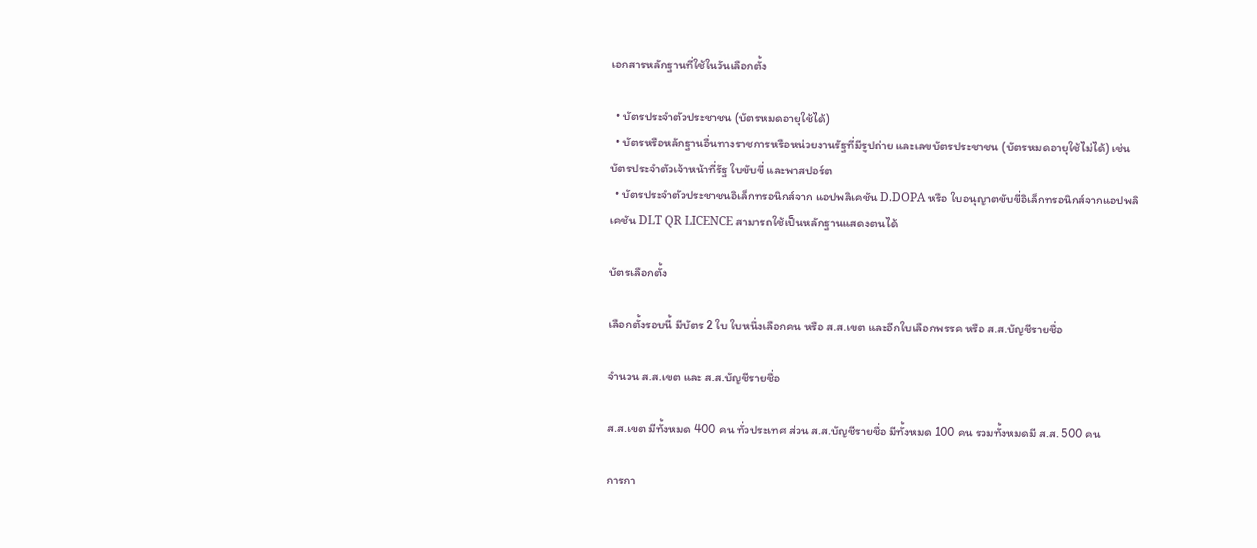เอกสารหลักฐานที่ใช้ในวันเลือกตั้ง

  • บัตรประจำตัวประชาชน (บัตรหมดอายุใช้ได้)
  • บัตรหรือหลักฐานอื่นทางราชการหรือหน่วยงานรัฐที่มีรูปถ่าย และเลขบัตรประชาชน (บัตรหมดอายุใช้ไม่ได้) เช่น บัตรประจำตัวเจ้าหน้าที่รัฐ ใบขับขี่ และพาสปอร์ต
  • บัตรประจำตัวประชาชนอิเล็กทรอนิกส์จาก แอปพลิเคชัน D.DOPA หรือ ใบอนุญาตขับขี่อิเล็กทรอนิกส์จากแอปพลิเคชัน DLT QR LICENCE สามารถใช้เป็นหลักฐานแสดงตนได้

บัตรเลือกตั้ง

เลือกตั้งรอบนี้ มีบัตร 2 ใบ ใบหนึ่งเลือกคน หรือ ส.ส.เขต และอีกใบเลือกพรรค หรือ ส.ส.บัญชีรายชื่อ

จำนวน ส.ส.เขต และ ส.ส.บัญชีรายชื่อ

ส.ส.เขต มีทั้งหมด 400 คน ทั่วประเทศ ส่วน ส.ส.บัญชีรายชื่อ มีทั้งหมด 100 คน รวมทั้งหมดมี ส.ส. 500 คน

การกา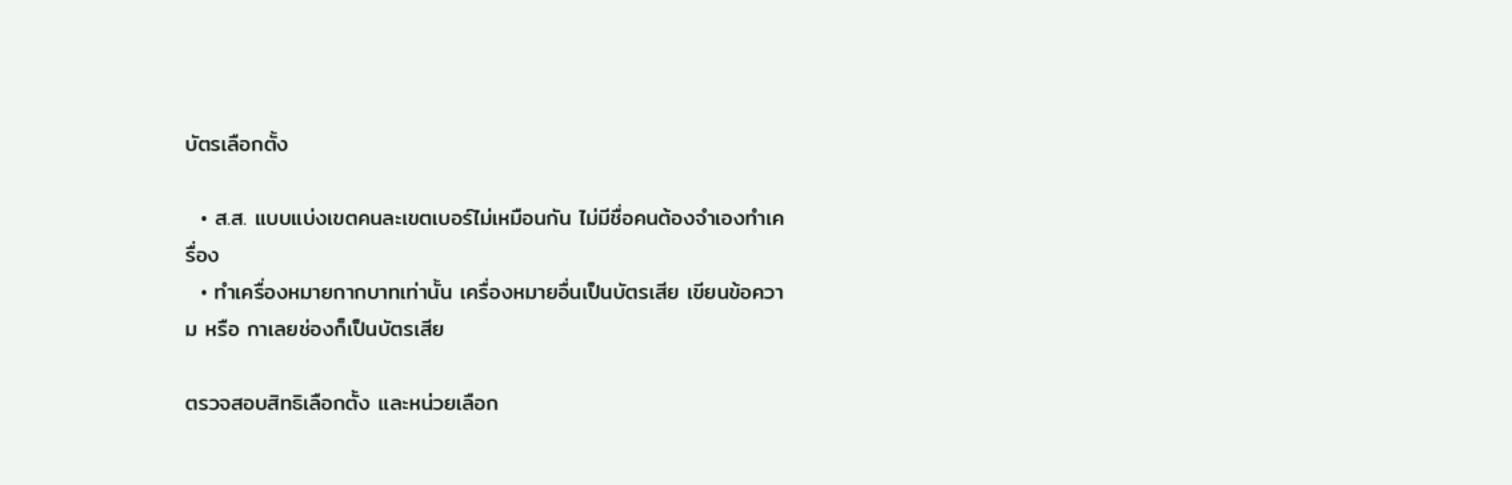บัตรเลือกตั้ง

  • ส.ส. แบบแบ่งเขตคนละเขตเบอร์ไม่เหมือนกัน ไม่มีชื่อคนต้องจำเองทำเครื่อง
  • ทำเครื่องหมายกากบาทเท่านั้น เครื่องหมายอื่นเป็นบัตรเสีย เขียนข้อความ หรือ กาเลยช่องก็เป็นบัตรเสีย

ตรวจสอบสิทธิเลือกตั้ง และหน่วยเลือก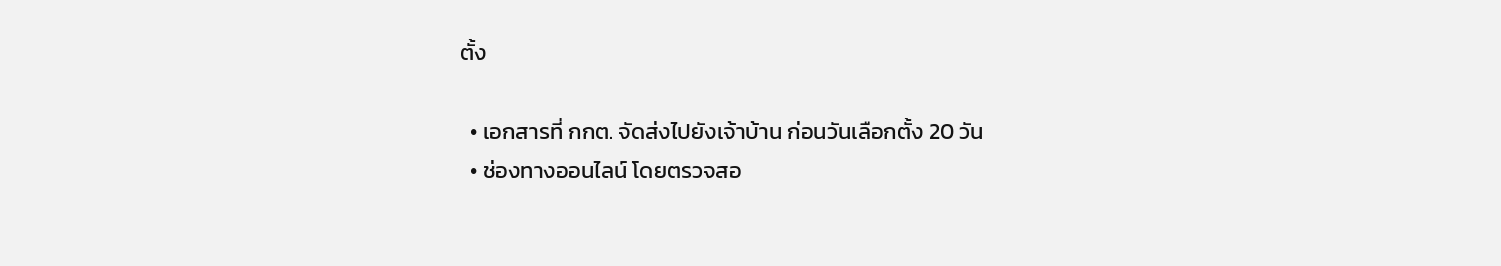ตั้ง

  • เอกสารที่ กกต. จัดส่งไปยังเจ้าบ้าน ก่อนวันเลือกตั้ง 20 วัน
  • ช่องทางออนไลน์ โดยตรวจสอ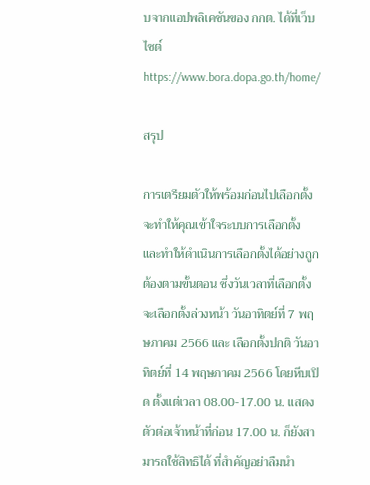บจากแอปพลิเคชันของ กกต. ได้ที่เว็บไซต์ https://www.bora.dopa.go.th/home/

สรุป

การเตรียมตัวให้พร้อมก่อนไปเลือกตั้ง จะทำให้คุณเข้าใจระบบการเลือกตั้ง และทำให้ดำเนินการเลือกตั้งได้อย่างถูกต้องตามขั้นตอน ซึ่งวันเวลาที่เลือกตั้ง จะเลือกตั้งล่วงหน้า วันอาทิตย์ที่ 7 พฤษภาคม 2566 และ เลือกตั้งปกติ วันอาทิตย์ที่ 14 พฤษภาคม 2566 โดยหีบเปิด ตั้งแต่เวลา 08.00-17.00 น. แสดงตัวต่อเจ้าหน้าที่ก่อน 17.00 น. ก็ยังสามารถใช้สิทธิได้ ที่สำคัญอย่าลืมนำ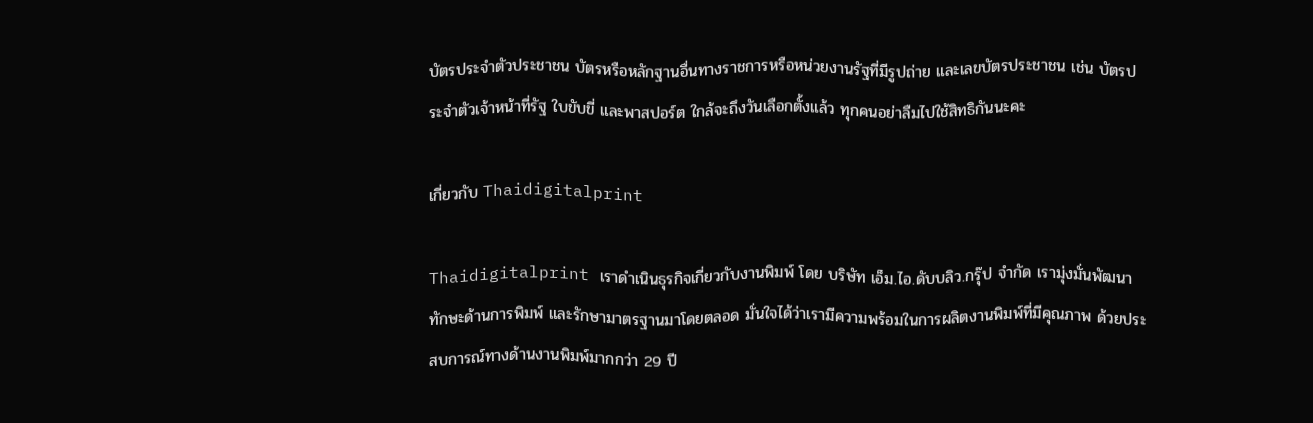บัตรประจำตัวประชาชน บัตรหรือหลักฐานอื่นทางราชการหรือหน่วยงานรัฐที่มีรูปถ่าย และเลขบัตรประชาชน เช่น บัตรประจำตัวเจ้าหน้าที่รัฐ ใบขับขี่ และพาสปอร์ต ใกล้จะถึงวันเลือกตั้งแล้ว ทุกคนอย่าลืมไปใช้สิทธิกันนะคะ

เกี่ยวกับ Thaidigitalprint

Thaidigitalprint เราดำเนินธุรกิจเกี่ยวกับงานพิมพ์ โดย บริษัท เอ็ม.ไอ.ดับบลิว.กรุ๊ป จำกัด เรามุ่งมั่นพัฒนาทักษะด้านการพิมพ์ และรักษามาตรฐานมาโดยตลอด มั่นใจได้ว่าเรามีความพร้อมในการผลิตงานพิมพ์ที่มีคุณภาพ ด้วยประสบการณ์ทางด้านงานพิมพ์มากกว่า 29 ปี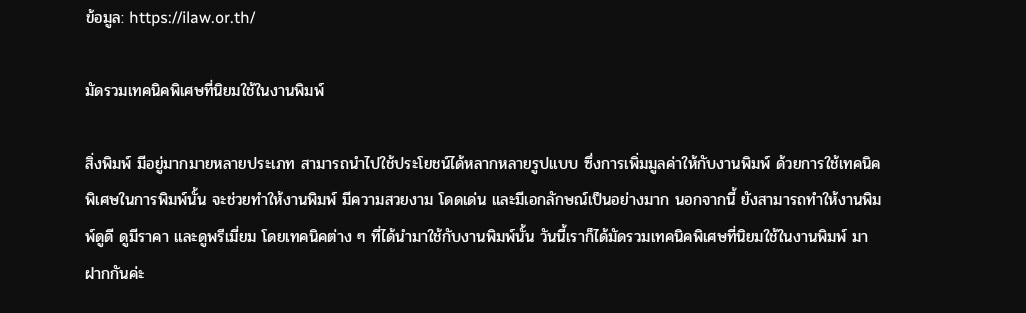ข้อมูล: https://ilaw.or.th/

มัดรวมเทคนิคพิเศษที่นิยมใช้ในงานพิมพ์

สิ่งพิมพ์ มีอยู่มากมายหลายประเภท สามารถนำไปใช้ประโยชน์ได้หลากหลายรูปแบบ ซึ่งการเพิ่มมูลค่าให้กับงานพิมพ์ ด้วยการใช้เทคนิคพิเศษในการพิมพ์นั้น จะช่วยทำให้งานพิมพ์ มีความสวยงาม โดดเด่น และมีเอกลักษณ์เป็นอย่างมาก นอกจากนี้ ยังสามารถทำให้งานพิมพ์ดูดี ดูมีราคา และดูพรีเมี่ยม โดยเทคนิคต่าง ๆ ที่ได้นำมาใช้กับงานพิมพ์นั้น วันนี้เราก็ได้มัดรวมเทคนิคพิเศษที่นิยมใช้ในงานพิมพ์ มาฝากกันค่ะ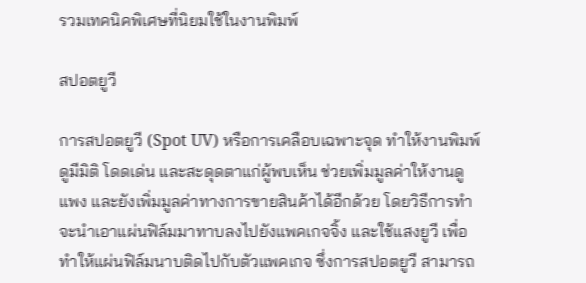รวมเทคนิคพิเศษที่นิยมใช้ในงานพิมพ์

สปอตยูวี

การสปอตยูวี (Spot UV) หรือการเคลือบเฉพาะจุด ทำให้งานพิมพ์ดูมีมิติ โดดเด่น และสะดุดตาแก่ผู้พบเห็น ช่วยเพิ่มมูลค่าให้งานดูแพง และยังเพิ่มมูลค่าทางการขายสินค้าได้อีกด้วย โดยวิธีการทำจะนำเอาแผ่นฟิล์มมาทาบลงไปยังแพคเกจจิ้ง และใช้แสงยูวี เพื่อทำให้แผ่นฟิล์มนาบติดไปกับตัวแพคเกจ ซึ่งการสปอตยูวี สามารถ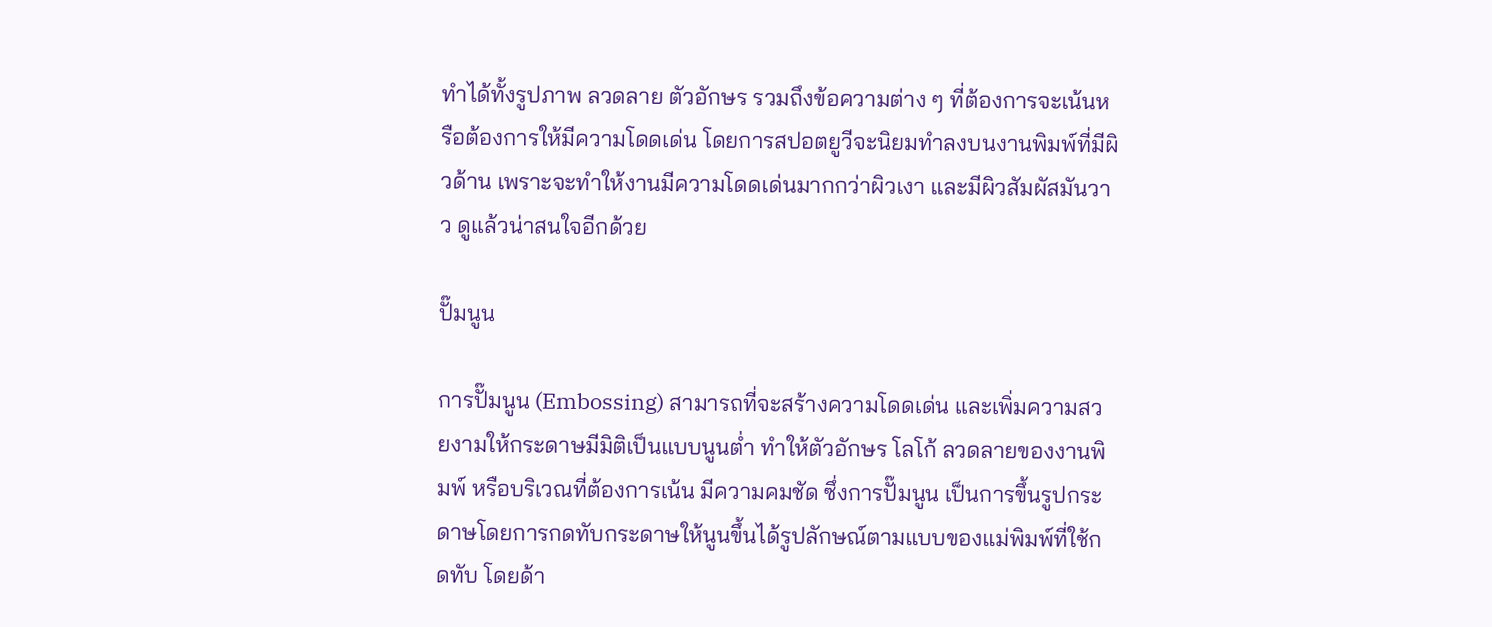ทำได้ทั้งรูปภาพ ลวดลาย ตัวอักษร รวมถึงข้อความต่าง ๆ ที่ต้องการจะเน้นหรือต้องการให้มีความโดดเด่น โดยการสปอตยูวีจะนิยมทำลงบนงานพิมพ์ที่มีผิวด้าน เพราะจะทำให้งานมีความโดดเด่นมากกว่าผิวเงา และมีผิวสัมผัสมันวาว ดูแล้วน่าสนใจอีกด้วย

ปั๊มนูน

การปั๊มนูน (Embossing) สามารถที่จะสร้างความโดดเด่น และเพิ่มความสวยงามให้กระดาษมีมิติเป็นแบบนูนต่ำ ทำให้ตัวอักษร โลโก้ ลวดลายของงานพิมพ์ หรือบริเวณที่ต้องการเน้น มีความคมชัด ซึ่งการปั๊มนูน เป็นการขึ้นรูปกระดาษโดยการกดทับกระดาษให้นูนขึ้นได้รูปลักษณ์ตามแบบของแม่พิมพ์ที่ใช้กดทับ โดยด้า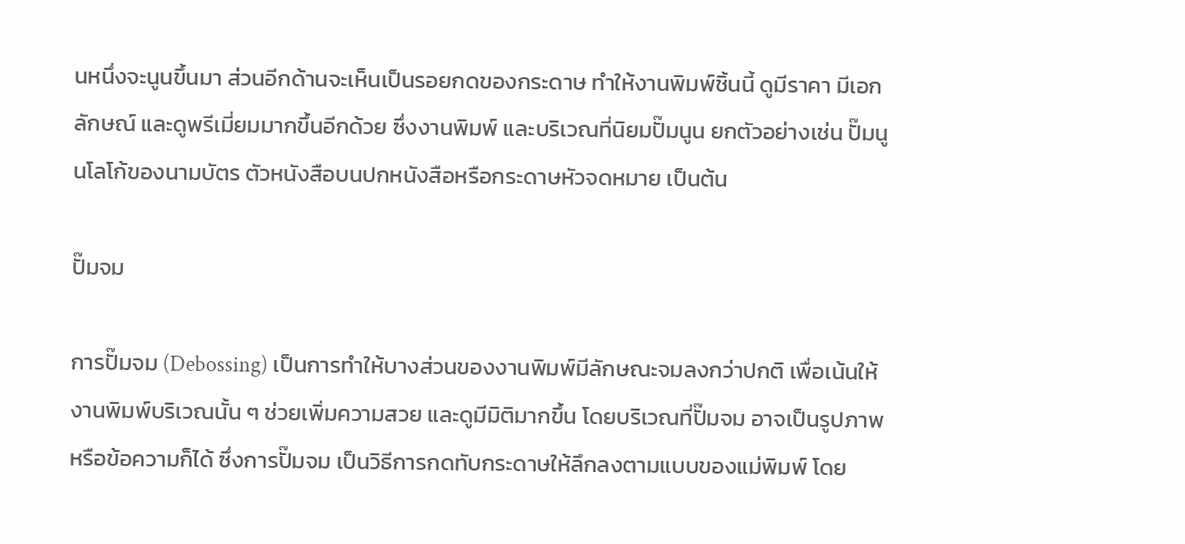นหนึ่งจะนูนขึ้นมา ส่วนอีกด้านจะเห็นเป็นรอยกดของกระดาษ ทำให้งานพิมพ์ชิ้นนี้ ดูมีราคา มีเอกลักษณ์ และดูพรีเมี่ยมมากขึ้นอีกด้วย ซึ่งงานพิมพ์ และบริเวณที่นิยมปั๊มนูน ยกตัวอย่างเช่น ปั๊มนูนโลโก้ของนามบัตร ตัวหนังสือบนปกหนังสือหรือกระดาษหัวจดหมาย เป็นต้น

ปั๊มจม

การปั๊มจม (Debossing) เป็นการทำให้บางส่วนของงานพิมพ์มีลักษณะจมลงกว่าปกติ เพื่อเน้นให้งานพิมพ์บริเวณนั้น ๆ ช่วยเพิ่มความสวย และดูมีมิติมากขึ้น โดยบริเวณที่ปั๊มจม อาจเป็นรูปภาพหรือข้อความก็ได้ ซึ่งการปั๊มจม เป็นวิธีการกดทับกระดาษให้ลึกลงตามแบบของแม่พิมพ์ โดย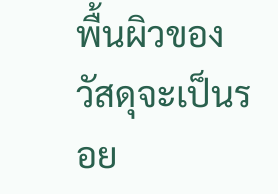พื้นผิวของวัสดุจะเป็นรอย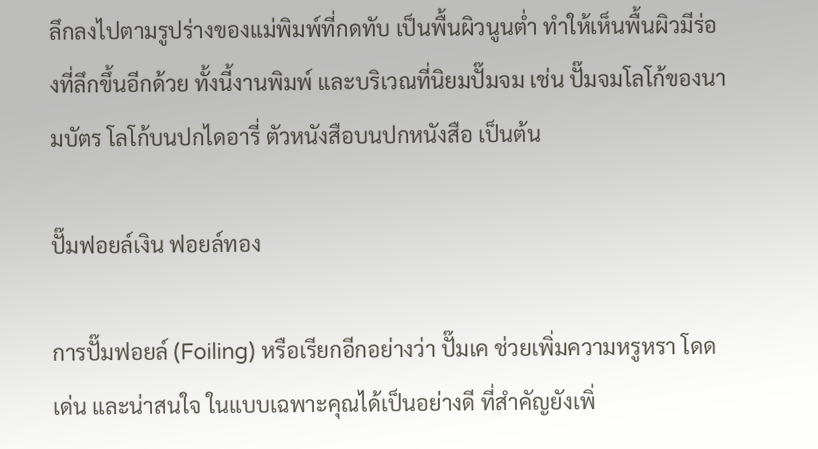ลึกลงไปตามรูปร่างของแม่พิมพ์ที่กดทับ เป็นพื้นผิวนูนต่ำ ทำให้เห็นพื้นผิวมีร่องที่ลึกขึ้นอีกด้วย ทั้งนี้งานพิมพ์ และบริเวณที่นิยมปั๊มจม เช่น ปั๊มจมโลโก้ของนามบัตร โลโก้บนปกไดอารี่ ตัวหนังสือบนปกหนังสือ เป็นต้น

ปั๊มฟอยล์เงิน ฟอยล์ทอง

การปั๊มฟอยล์ (Foiling) หรือเรียกอีกอย่างว่า ปั๊มเค ช่วยเพิ่มความหรูหรา โดดเด่น และน่าสนใจ ในแบบเฉพาะคุณได้เป็นอย่างดี ที่สำคัญยังเพิ่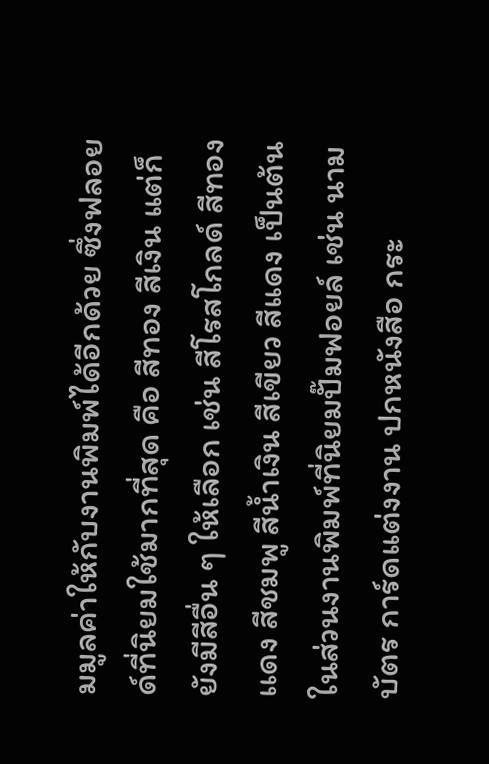มมูลค่าให้กับงานพิมพ์ได้อีกด้วย ซึ่งฟลอยด์ที่นิยมใช้มากที่สุด คือ สีทอง สีเงิน แต่ก็ยังมีสีอื่น ๆ ให้เลือก เช่น สีโรสโกลด์ สีทองเเดง สีชมพู สีน้ำเงิน สีเขียว สีแดง เป็นต้น ในส่วนงานพิมพ์ที่นิยมปั๊มฟอยล์ เช่น นามบัตร การ์ดแต่งงาน ปกหนังสือ กระ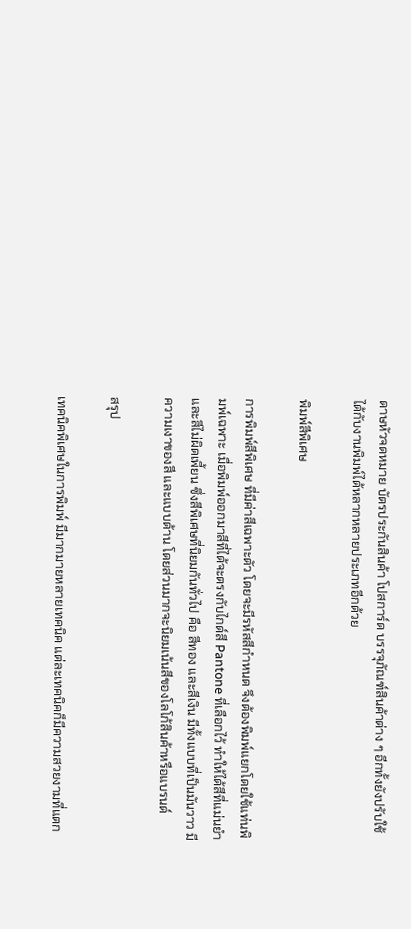ดาษหัวจดหมาย บัตรประกันสินค้า โปสการ์ด บรรจุภัณฑ์สินค้าต่าง ๆ อีกทั้งยังปรับใช้ได้กับงานพิมพ์ได้หลากหลายประเภทอีกด้วย

พิมพ์สีพิเศษ

การพิมพ์สีพิเศษ ที่มีค่าสีเฉพาะตัว โดยจะมีรหัสสีกำหนด จึงต้องพิมพ์แยกโดยใช้แท่นพิมพ์เฉพาะ เมื่อพิมพ์ออกมาสีที่ได้จะตรงกับไกด์สี Pantone ที่เลือกไว้ ทำให้ได้สีที่แม่นยำ และสีไม่ผิดเพี้ยน ซึ่งสีพิเศษที่นิยมกันทั่วไป คือ สีทอง และสีเงิน มีทั้งแบบที่เป็นมันวาว มีความเงาของสี และแบบด้าน โดยส่วนมากจะนิยมเน้นสีของโลโก้สินค้าหรือแบรนด์

สรุป

เทคนิคพิเศษในการพิมพ์ มีมากมายหลายเทคนิค แต่ละเทคนิคก็มีความสวยงามที่แตก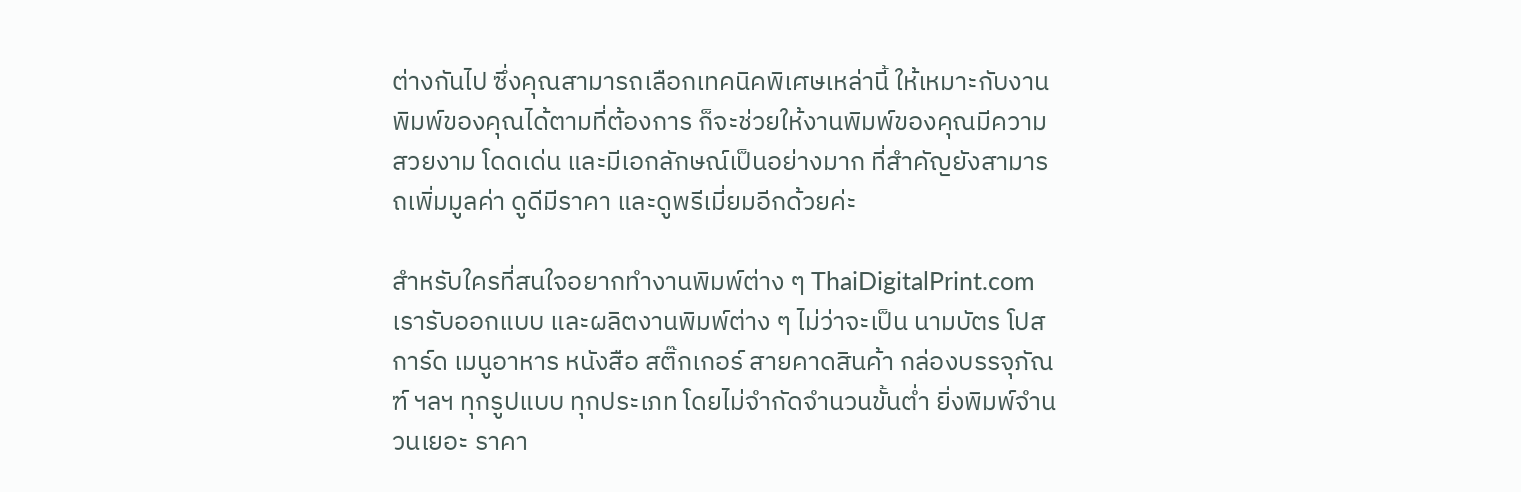ต่างกันไป ซึ่งคุณสามารถเลือกเทคนิคพิเศษเหล่านี้ ให้เหมาะกับงานพิมพ์ของคุณได้ตามที่ต้องการ ก็จะช่วยให้งานพิมพ์ของคุณมีความสวยงาม โดดเด่น และมีเอกลักษณ์เป็นอย่างมาก ที่สำคัญยังสามารถเพิ่มมูลค่า ดูดีมีราคา และดูพรีเมี่ยมอีกด้วยค่ะ

สำหรับใครที่สนใจอยากทำงานพิมพ์ต่าง ๆ ThaiDigitalPrint.com เรารับออกแบบ และผลิตงานพิมพ์ต่าง ๆ ไม่ว่าจะเป็น นามบัตร โปสการ์ด เมนูอาหาร หนังสือ สติ๊กเกอร์ สายคาดสินค้า กล่องบรรจุภัณฑ์ ฯลฯ ทุกรูปแบบ ทุกประเภท โดยไม่จำกัดจำนวนขั้นต่ำ ยิ่งพิมพ์จำนวนเยอะ ราคา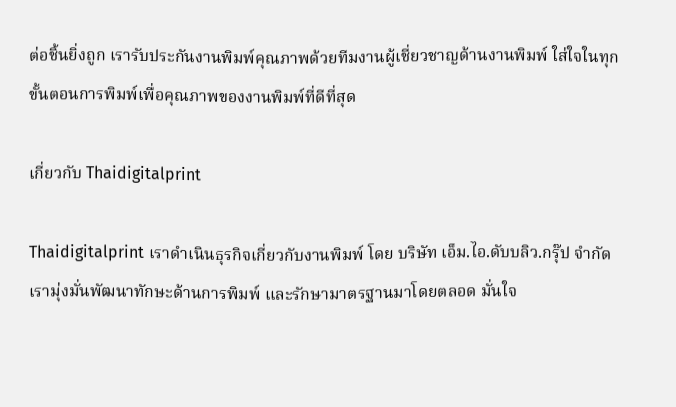ต่อชิ้นยิ่งถูก เรารับประกันงานพิมพ์คุณภาพด้วยทีมงานผู้เชี่ยวชาญด้านงานพิมพ์ ใส่ใจในทุกขั้นตอนการพิมพ์เพื่อคุณภาพของงานพิมพ์ที่ดีที่สุด

เกี่ยวกับ Thaidigitalprint

Thaidigitalprint เราดำเนินธุรกิจเกี่ยวกับงานพิมพ์ โดย บริษัท เอ็ม.ไอ.ดับบลิว.กรุ๊ป จำกัด เรามุ่งมั่นพัฒนาทักษะด้านการพิมพ์ และรักษามาตรฐานมาโดยตลอด มั่นใจ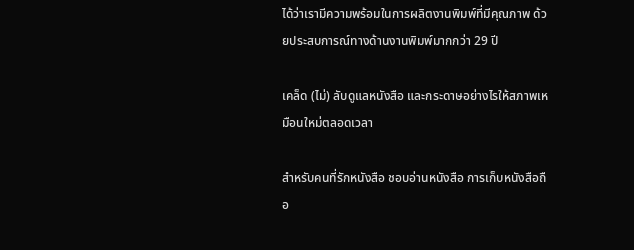ได้ว่าเรามีความพร้อมในการผลิตงานพิมพ์ที่มีคุณภาพ ด้วยประสบการณ์ทางด้านงานพิมพ์มากกว่า 29 ปี

เคล็ด (ไม่) ลับดูแลหนังสือ และกระดาษอย่างไรให้สภาพเหมือนใหม่ตลอดเวลา

สำหรับคนที่รักหนังสือ ชอบอ่านหนังสือ การเก็บหนังสือถือ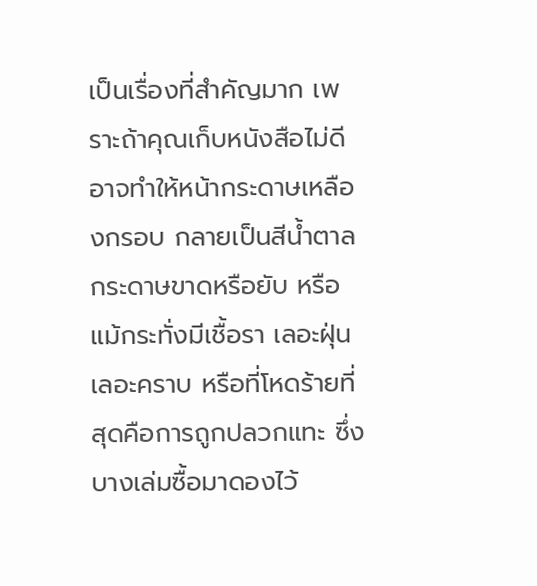เป็นเรื่องที่สำคัญมาก เพราะถ้าคุณเก็บหนังสือไม่ดี อาจทำให้หน้ากระดาษเหลืองกรอบ กลายเป็นสีน้ำตาล กระดาษขาดหรือยับ หรือแม้กระทั่งมีเชื้อรา เลอะฝุ่น เลอะคราบ หรือที่โหดร้ายที่สุดคือการถูกปลวกแทะ ซึ่งบางเล่มซื้อมาดองไว้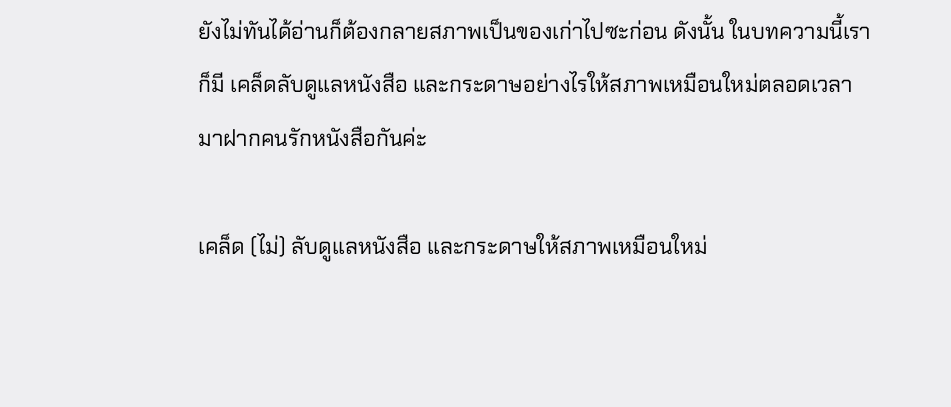ยังไม่ทันได้อ่านก็ต้องกลายสภาพเป็นของเก่าไปซะก่อน ดังนั้น ในบทความนี้เราก็มี เคล็ดลับดูแลหนังสือ และกระดาษอย่างไรให้สภาพเหมือนใหม่ตลอดเวลา มาฝากคนรักหนังสือกันค่ะ

เคล็ด (ไม่) ลับดูแลหนังสือ และกระดาษให้สภาพเหมือนใหม่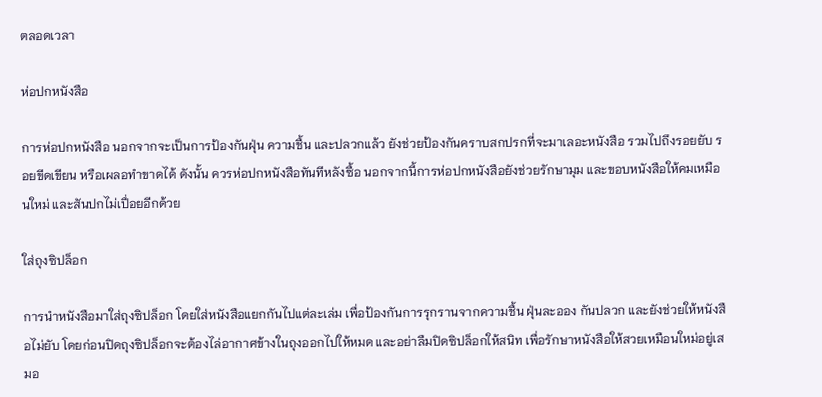ตลอดเวลา

ห่อปกหนังสือ

การห่อปกหนังสือ นอกจากจะเป็นการป้องกันฝุ่น ความชื้น และปลวกแล้ว ยังช่วยป้องกันคราบสกปรกที่จะมาเลอะหนังสือ รวมไปถึงรอยยับ รอยขีดเขียน หรือเผลอทำขาดได้ ดังนั้น ควรห่อปกหนังสือทันทีหลังซื้อ นอกจากนี้การห่อปกหนังสือยังช่วยรักษามุม และขอบหนังสือให้คมเหมือนใหม่ และสันปกไม่เปื่อยอีกด้วย

ใส่ถุงซิปล็อก

การนำหนังสือมาใส่ถุงซิปล็อก โดยใส่หนังสือแยกกันไปแต่ละเล่ม เพื่อป้องกันการรุกรานจากความชื้น ฝุ่นละออง กันปลวก และยังช่วยให้หนังสือไม่ยับ โดยก่อนปิดถุงซิปล็อกจะต้องไล่อากาศข้างในถุงออกไปให้หมด และอย่าลืมปิดซิปล็อกให้สนิท เพื่อรักษาหนังสือให้สวยเหมือนใหม่อยู่เสมอ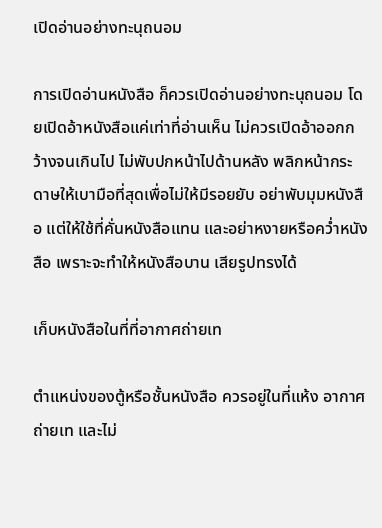เปิดอ่านอย่างทะนุถนอม

การเปิดอ่านหนังสือ ก็ควรเปิดอ่านอย่างทะนุถนอม โดยเปิดอ้าหนังสือแค่เท่าที่อ่านเห็น ไม่ควรเปิดอ้าออกกว้างจนเกินไป ไม่พับปกหน้าไปด้านหลัง พลิกหน้ากระดาษให้เบามือที่สุดเพื่อไม่ให้มีรอยยับ อย่าพับมุมหนังสือ แต่ให้ใช้ที่คั่นหนังสือแทน และอย่าหงายหรือคว่ำหนังสือ เพราะจะทำให้หนังสือบาน เสียรูปทรงได้

เก็บหนังสือในที่ที่อากาศถ่ายเท

ตำแหน่งของตู้หรือชั้นหนังสือ ควรอยู่ในที่แห้ง อากาศถ่ายเท และไม่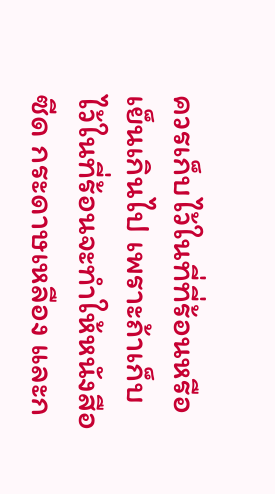ควรเก็บไว้ในที่ที่ร้อนหรือเย็นเกินไป เพราะถ้าเก็บไว้ในที่ร้อนจะทำให้หนังสือซีด กระดาษเหลือง และก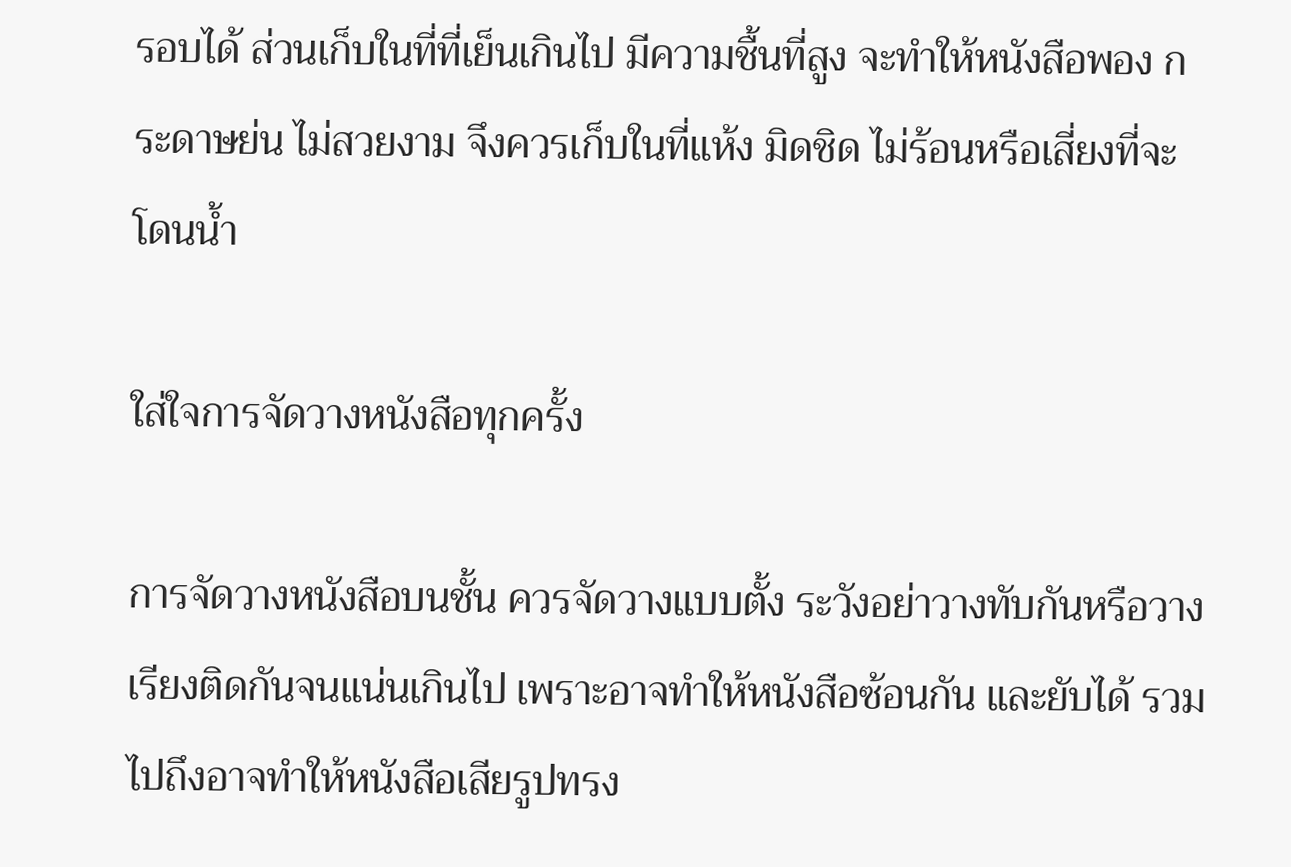รอบได้ ส่วนเก็บในที่ที่เย็นเกินไป มีความชื้นที่สูง จะทำให้หนังสือพอง กระดาษย่น ไม่สวยงาม จึงควรเก็บในที่แห้ง มิดชิด ไม่ร้อนหรือเสี่ยงที่จะโดนน้ำ

ใส่ใจการจัดวางหนังสือทุกครั้ง

การจัดวางหนังสือบนชั้น ควรจัดวางแบบตั้ง ระวังอย่าวางทับกันหรือวางเรียงติดกันจนแน่นเกินไป เพราะอาจทำให้หนังสือซ้อนกัน และยับได้ รวมไปถึงอาจทำให้หนังสือเสียรูปทรง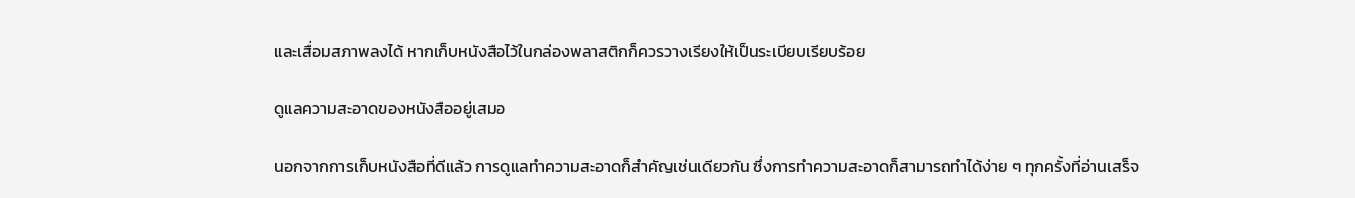และเสื่อมสภาพลงได้ หากเก็บหนังสือไว้ในกล่องพลาสติกก็ควรวางเรียงให้เป็นระเบียบเรียบร้อย

ดูแลความสะอาดของหนังสืออยู่เสมอ

นอกจากการเก็บหนังสือที่ดีแล้ว การดูแลทำความสะอาดก็สำคัญเช่นเดียวกัน ซึ่งการทำความสะอาดก็สามารถทำได้ง่าย ๆ ทุกครั้งที่อ่านเสร็จ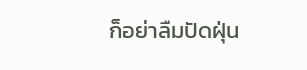ก็อย่าลืมปัดฝุ่น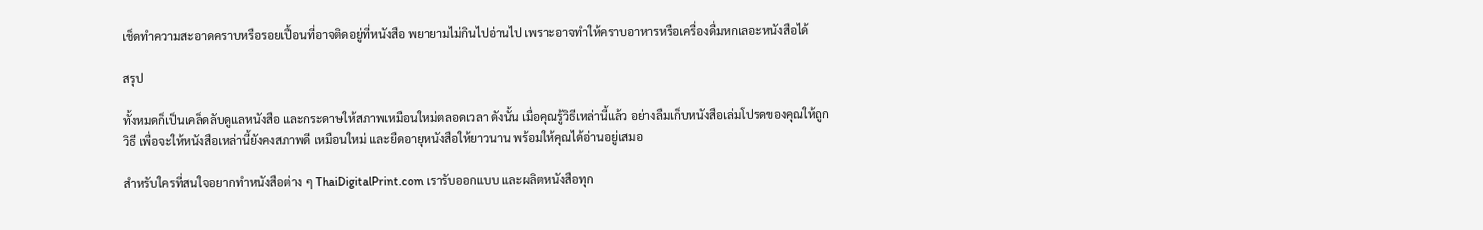เช็ดทำความสะอาดคราบหรือรอยเปื้อนที่อาจติดอยู่ที่หนังสือ พยายามไม่กินไปอ่านไป เพราะอาจทำให้คราบอาหารหรือเครื่องดื่มหกเลอะหนังสือได้

สรุป

ทั้งหมดก็เป็นเคล็ดลับดูแลหนังสือ และกระดาษให้สภาพเหมือนใหม่ตลอดเวลา ดังนั้น เมื่อคุณรู้วิธีเหล่านี้แล้ว อย่างลืมเก็บหนังสือเล่มโปรดของคุณให้ถูกวิธี เพื่อจะให้หนังสือเหล่านี้ยังคงสภาพดี เหมือนใหม่ และยืดอายุหนังสือให้ยาวนาน พร้อมให้คุณได้อ่านอยู่เสมอ

สำหรับใครที่สนใจอยากทำหนังสือต่าง ๆ ThaiDigitalPrint.com เรารับออกแบบ และผลิตหนังสือทุก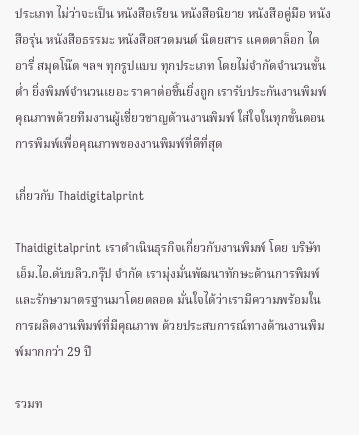ประเภท ไม่ว่าจะเป็น หนังสือเรียน หนังสือนิยาย หนังสือคู่มือ หนังสือรุ่น หนังสือธรรมะ หนังสือสวดมนต์ นิตยสาร แคตตาล็อก ไดอารี่ สมุดโน๊ต ฯลฯ ทุกรูปแบบ ทุกประเภท โดยไม่จำกัดจำนวนขั้นต่ำ ยิ่งพิมพ์จำนวนเยอะ ราคาต่อชิ้นยิ่งถูก เรารับประกันงานพิมพ์คุณภาพด้วยทีมงานผู้เชี่ยวชาญด้านงานพิมพ์ ใส่ใจในทุกขั้นตอนการพิมพ์เพื่อคุณภาพของงานพิมพ์ที่ดีที่สุด

เกี่ยวกับ Thaidigitalprint

Thaidigitalprint เราดำเนินธุรกิจเกี่ยวกับงานพิมพ์ โดย บริษัท เอ็ม.ไอ.ดับบลิว.กรุ๊ป จำกัด เรามุ่งมั่นพัฒนาทักษะด้านการพิมพ์ และรักษามาตรฐานมาโดยตลอด มั่นใจได้ว่าเรามีความพร้อมในการผลิตงานพิมพ์ที่มีคุณภาพ ด้วยประสบการณ์ทางด้านงานพิมพ์มากกว่า 29 ปี

รวมท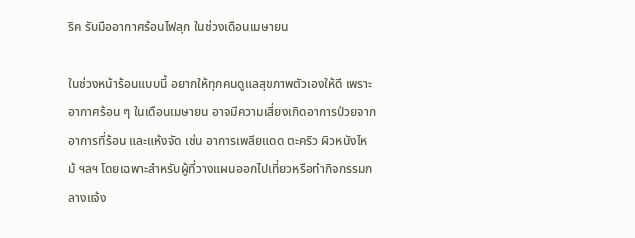ริค รับมืออากาศร้อนไฟลุก ในช่วงเดือนเมษายน

ในช่วงหน้าร้อนแบบนี้ อยากให้ทุกคนดูแลสุขภาพตัวเองให้ดี เพราะอากาศร้อน ๆ ในเดือนเมษายน อาจมีความเสี่ยงเกิดอาการป่วยจากอาการที่ร้อน และแห้งจัด เช่น อาการเพลียแดด ตะคริว ผิวหนังไหม้ ฯลฯ โดยเฉพาะสำหรับผู้ที่วางแผนออกไปเที่ยวหรือทำกิจกรรมกลางแจ้ง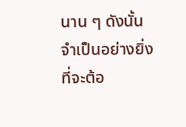นาน ๆ ดังนั้น จำเป็นอย่างยิ่งที่จะต้อ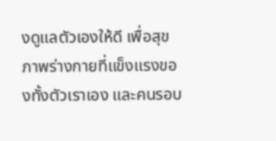งดูแลตัวเองให้ดี เพื่อสุขภาพร่างกายที่แข็งแรงของทั้งตัวเราเอง และคนรอบ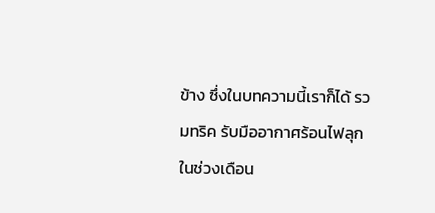ข้าง ซึ่งในบทความนี้เราก็ได้ รวมทริค รับมืออากาศร้อนไฟลุก ในช่วงเดือน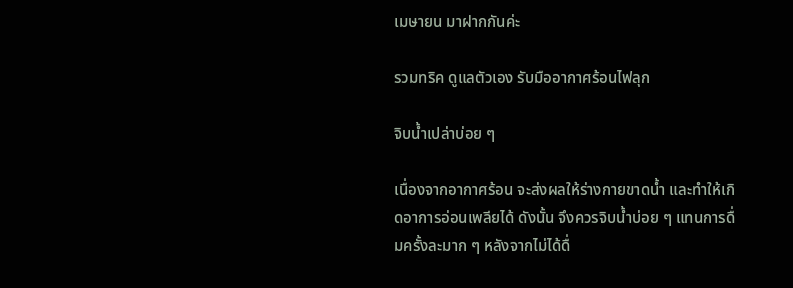เมษายน มาฝากกันค่ะ

รวมทริค ดูแลตัวเอง รับมืออากาศร้อนไฟลุก

จิบน้ำเปล่าบ่อย ๆ

เนื่องจากอากาศร้อน จะส่งผลให้ร่างกายขาดน้ำ และทำให้เกิดอาการอ่อนเพลียได้ ดังนั้น จึงควรจิบน้ำบ่อย ๆ แทนการดื่มครั้งละมาก ๆ หลังจากไม่ได้ดื่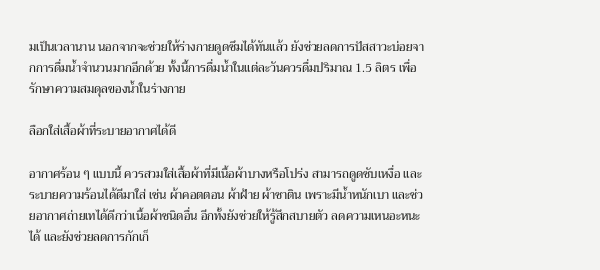มเป็นเวลานาน นอกจากจะช่วยให้ร่างกายดูดซึมได้ทันแล้ว ยังช่วยลดการปัสสาวะบ่อยจากการดื่มน้ำจำนวนมากอีกด้วย ทั้งนี้การดื่มน้ำในแต่ละวันควรดื่มปริมาณ 1.5 ลิตร เพื่อรักษาความสมดุลของน้ำในร่างกาย

ลือกใส่เสื้อผ้าที่ระบายอากาศได้ดี

อากาศร้อน ๆ แบบนี้ ควรสวมใส่เสื้อผ้าที่มีเนื้อผ้าบางหรือโปร่ง สามารถดูดซับเหงื่อ และระบายความร้อนได้ดีมาใส่ เช่น ผ้าคอตตอน ผ้าฝ้าย ผ้าซาติน เพราะมีน้ำหนักเบา และช่วยอากาศถ่ายเทได้ดีกว่าเนื้อผ้าชนิดอื่น อีกทั้งยังช่วยให้รู้สึกสบายตัว ลดความเหนอะหนะได้ และยังช่วยลดการกักเก็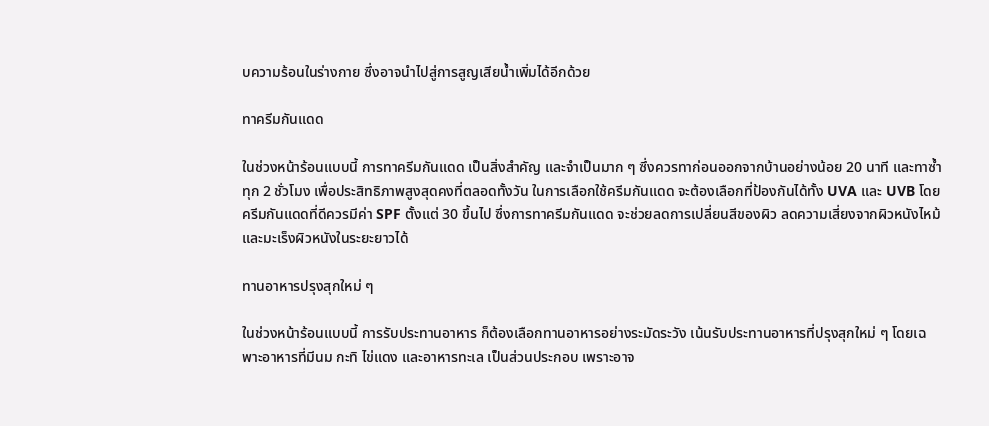บความร้อนในร่างกาย ซึ่งอาจนำไปสู่การสูญเสียน้ำเพิ่มได้อีกด้วย

ทาครีมกันแดด

ในช่วงหน้าร้อนแบบนี้ การทาครีมกันแดด เป็นสิ่งสำคัญ และจำเป็นมาก ๆ ซึ่งควรทาก่อนออกจากบ้านอย่างน้อย 20 นาที และทาซ้ำทุก 2 ชั่วโมง เพื่อประสิทธิภาพสูงสุดคงที่ตลอดทั้งวัน ในการเลือกใช้ครีมกันแดด จะต้องเลือกที่ป้องกันได้ทั้ง UVA และ UVB โดยครีมกันแดดที่ดีควรมีค่า SPF ตั้งแต่ 30 ขึ้นไป ซึ่งการทาครีมกันแดด จะช่วยลดการเปลี่ยนสีของผิว ลดความเสี่ยงจากผิวหนังไหม้ และมะเร็งผิวหนังในระยะยาวได้

ทานอาหารปรุงสุกใหม่ ๆ

ในช่วงหน้าร้อนแบบนี้ การรับประทานอาหาร ก็ต้องเลือกทานอาหารอย่างระมัดระวัง เน้นรับประทานอาหารที่ปรุงสุกใหม่ ๆ โดยเฉพาะอาหารที่มีนม กะทิ ไข่แดง และอาหารทะเล เป็นส่วนประกอบ เพราะอาจ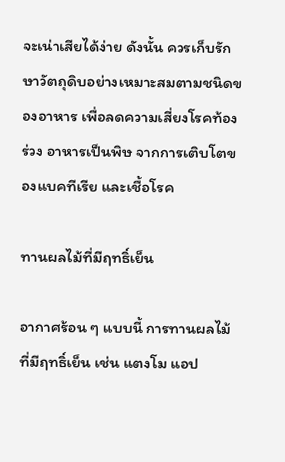จะเน่าเสียได้ง่าย ดังนั้น ควรเก็บรักษาวัตถุดิบอย่างเหมาะสมตามชนิดของอาหาร เพื่อลดความเสี่ยงโรคท้องร่วง อาหารเป็นพิษ จากการเติบโตของแบคทีเรีย และเชื้อโรค

ทานผลไม้ที่มีฤทธิ์เย็น

อากาศร้อน ๆ แบบนี้ การทานผลไม้ที่มีฤทธิ์เย็น เช่น แตงโม แอป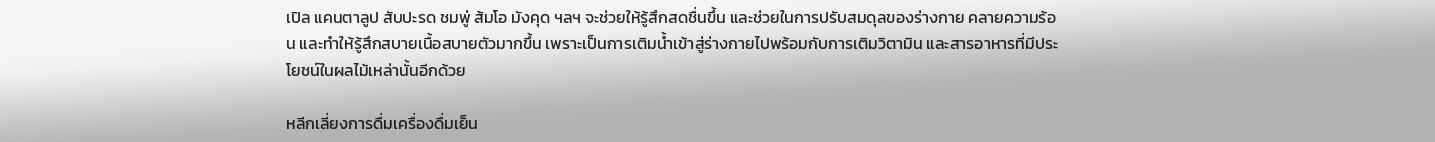เปิล แคนตาลูป สับปะรด ชมพู่ ส้มโอ มังคุด ฯลฯ จะช่วยให้รู้สึกสดชื่นขึ้น และช่วยในการปรับสมดุลของร่างกาย คลายความร้อน และทำให้รู้สึกสบายเนื้อสบายตัวมากขึ้น เพราะเป็นการเติมน้ำเข้าสู่ร่างกายไปพร้อมกับการเติมวิตามิน และสารอาหารที่มีประโยชน์ในผลไม้เหล่านั้นอีกด้วย

หลีกเลี่ยงการดื่มเครื่องดื่มเย็น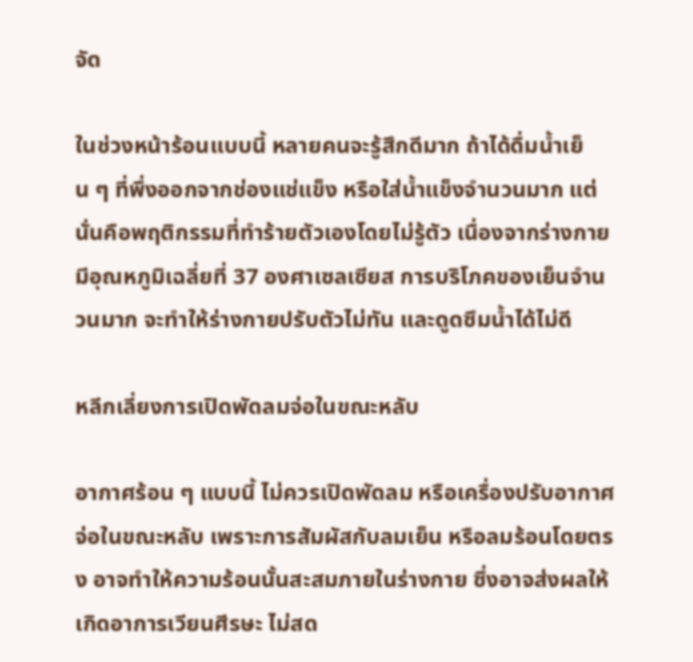จัด

ในช่วงหน้าร้อนแบบนี้ หลายคนจะรู้สึกดีมาก ถ้าได้ดื่มน้ำเย็น ๆ ที่พึ่งออกจากช่องแช่แข็ง หรือใส่น้ำแข็งจำนวนมาก แต่นั่นคือพฤติกรรมที่ทำร้ายตัวเองโดยไม่รู้ตัว เนื่องจากร่างกายมีอุณหภูมิเฉลี่ยที่ 37 องศาเซลเซียส การบริโภคของเย็นจำนวนมาก จะทำให้ร่างกายปรับตัวไม่ทัน และดูดซึมน้ำได้ไม่ดี

หลีกเลี่ยงการเปิดพัดลมจ่อในขณะหลับ

อากาศร้อน ๆ แบบนี้ ไม่ควรเปิดพัดลม หรือเครื่องปรับอากาศจ่อในขณะหลับ เพราะการสัมผัสกับลมเย็น หรือลมร้อนโดยตรง อาจทำให้ความร้อนนั้นสะสมภายในร่างกาย ซึ่งอาจส่งผลให้เกิดอาการเวียนศีรษะ ไม่สด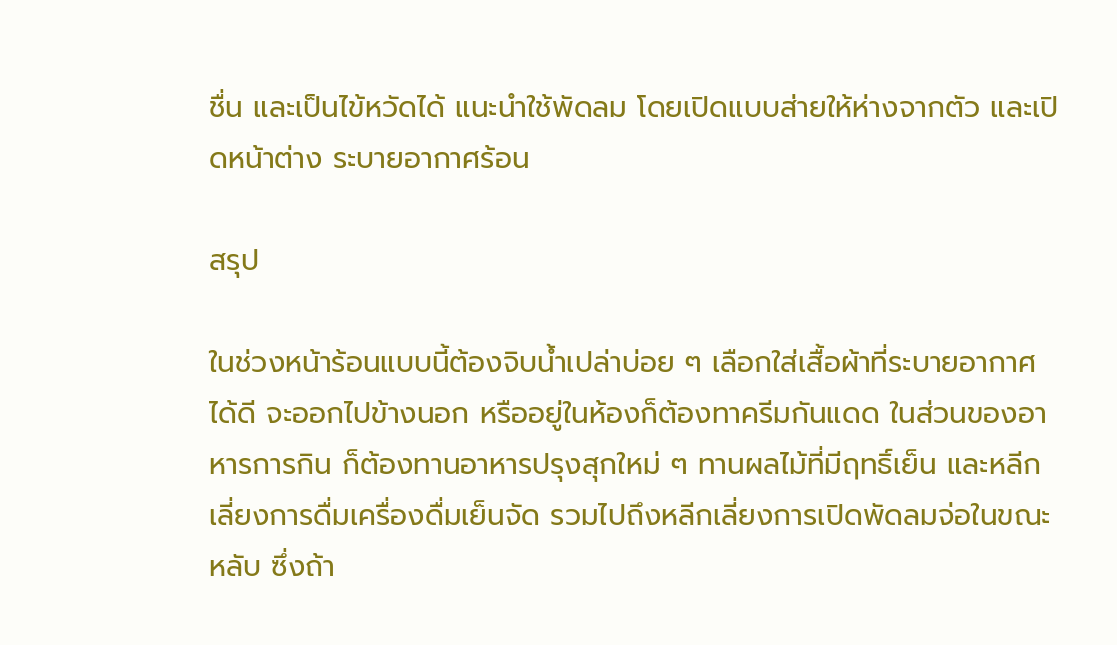ชื่น และเป็นไข้หวัดได้ แนะนำใช้พัดลม โดยเปิดแบบส่ายให้ห่างจากตัว และเปิดหน้าต่าง ระบายอากาศร้อน

สรุป

ในช่วงหน้าร้อนแบบนี้ต้องจิบน้ำเปล่าบ่อย ๆ เลือกใส่เสื้อผ้าที่ระบายอากาศได้ดี จะออกไปข้างนอก หรืออยู่ในห้องก็ต้องทาครีมกันแดด ในส่วนของอาหารการกิน ก็ต้องทานอาหารปรุงสุกใหม่ ๆ ทานผลไม้ที่มีฤทธิ์เย็น และหลีกเลี่ยงการดื่มเครื่องดื่มเย็นจัด รวมไปถึงหลีกเลี่ยงการเปิดพัดลมจ่อในขณะหลับ ซึ่งถ้า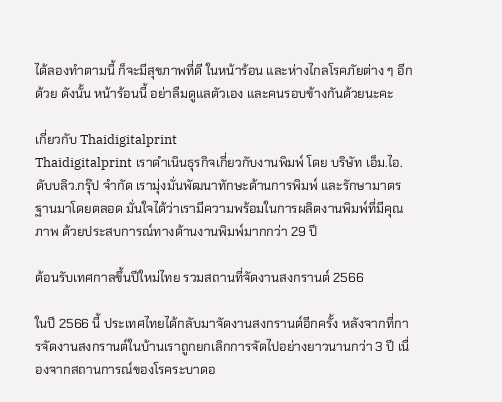ได้ลองทำตามนี้ ก็จะมีสุขภาพที่ดี ในหน้าร้อน และห่างไกลโรคภัยต่าง ๆ อีกด้วย ดังนั้น หน้าร้อนนี้ อย่าลืมดูแลตัวเอง และคนรอบข้างกันด้วยนะคะ

เกี่ยวกับ Thaidigitalprint
Thaidigitalprint เราดำเนินธุรกิจเกี่ยวกับงานพิมพ์ โดย บริษัท เอ็ม.ไอ.ดับบลิว.กรุ๊ป จำกัด เรามุ่งมั่นพัฒนาทักษะด้านการพิมพ์ และรักษามาตรฐานมาโดยตลอด มั่นใจได้ว่าเรามีความพร้อมในการผลิตงานพิมพ์ที่มีคุณภาพ ด้วยประสบการณ์ทางด้านงานพิมพ์มากกว่า 29 ปี

ต้อนรับเทศกาลขึ้นปีใหม่ไทย รวมสถานที่จัดงานสงกรานต์ 2566

ในปี 2566 นี้ ประเทศไทยได้กลับมาจัดงานสงกรานต์อีกครั้ง หลังจากที่การจัดงานสงกรานต์ในบ้านเราถูกยกเลิกการจัดไปอย่างยาวนานกว่า 3 ปี เนื่องจากสถานการณ์ของโรคระบาดอ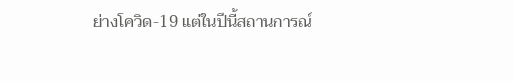ย่างโควิด-19 แต่ในปีนี้สถานการณ์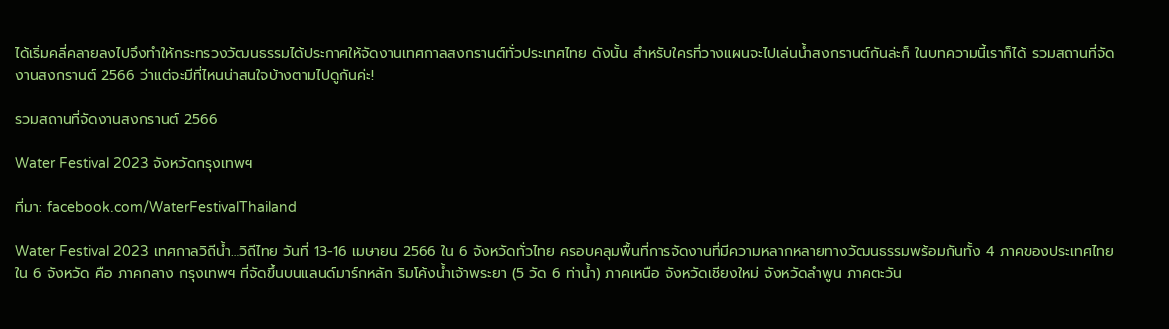ได้เริ่มคลี่คลายลงไปจึงทำให้กระทรวงวัฒนธรรมได้ประกาศให้จัดงานเทศกาลสงกรานต์ทั่วประเทศไทย ดังนั้น สำหรับใครที่วางแผนจะไปเล่นน้ำสงกรานต์กันล่ะก็ ในบทความนี้เราก็ได้ รวมสถานที่จัดงานสงกรานต์ 2566 ว่าแต่จะมีที่ไหนน่าสนใจบ้างตามไปดูกันค่ะ!

รวมสถานที่จัดงานสงกรานต์ 2566

Water Festival 2023 จังหวัดกรุงเทพฯ

ที่มา: facebook.com/WaterFestivalThailand

Water Festival 2023 เทศกาลวิถีน้ำ…วิถีไทย วันที่ 13-16 เมษายน 2566 ใน 6 จังหวัดทั่วไทย ครอบคลุมพื้นที่การจัดงานที่มีความหลากหลายทางวัฒนธรรมพร้อมกันทั้ง 4 ภาคของประเทศไทย ใน 6 จังหวัด คือ ภาคกลาง กรุงเทพฯ ที่จัดขึ้นบนแลนด์มาร์กหลัก ริมโค้งน้ำเจ้าพระยา (5 วัด 6 ท่าน้ำ) ภาคเหนือ จังหวัดเชียงใหม่ จังหวัดลำพูน ภาคตะวัน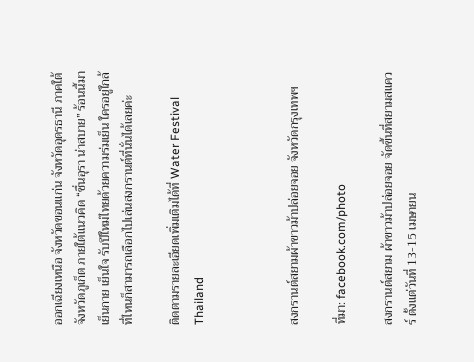ออกเฉียงเหนือ จังหวัดขอนแก่น จังหวัดอุดรธานี ภาคใต้ จังหวัดภูเก็ต ภายใต้แนวคิด “ชื่นอุรา น่าสบาย” ร้อนนี้มาเย็นกาย เย็นใจ รับปีใหม่ไทยด้วยความร่มเย็น ใครอยู่ใกล้ที่ไหนก็สามารถเลือกไปเล่นสงกรานต์ที่นั่นได้เลยค่ะ

ติดตามรายละเอียดเพิ่มเติมได้ที่ Water Festival Thailand



สงกรานต์สยามผ้าขาวม้าปล่อยจอย จังหวัดกรุงเทพฯ

ที่มา: facebook.com/photo

สงกรานต์สยาม ผ้าขาวม้าปล่อยจอย จัดขึ้นที่สยามสแควร์ ตั้งแต่วันที่ 13-15 เมษายน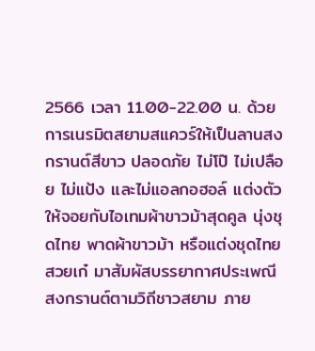2566 เวลา 11.00-22.00 น. ด้วยการเนรมิตสยามสแควร์ให้เป็นลานสงกรานต์สีขาว ปลอดภัย ไม่โป๊ ไม่เปลือย ไม่แป้ง และไม่แอลกอฮอล์ แต่งตัวให้จอยกับไอเทมผ้าขาวม้าสุดคูล นุ่งชุดไทย พาดผ้าขาวม้า หรือแต่งชุดไทยสวยเก๋ มาสัมผัสบรรยากาศประเพณีสงกรานต์ตามวิถีชาวสยาม ภาย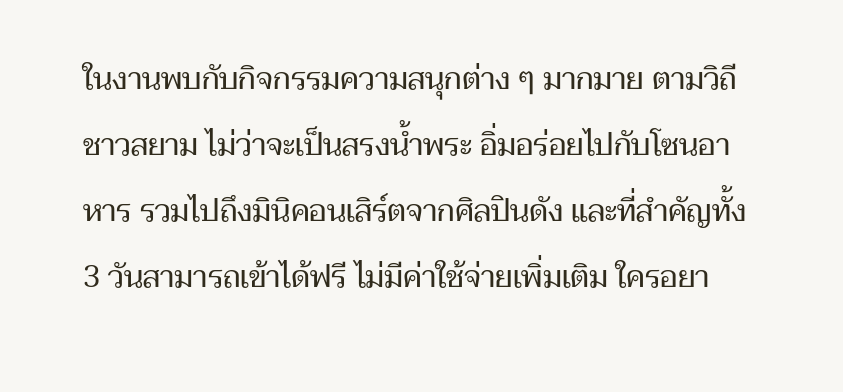ในงานพบกับกิจกรรมความสนุกต่าง ๆ มากมาย ตามวิถีชาวสยาม ไม่ว่าจะเป็นสรงน้ำพระ อิ่มอร่อยไปกับโซนอาหาร รวมไปถึงมินิคอนเสิร์ตจากศิลปินดัง และที่สำคัญทั้ง 3 วันสามารถเข้าได้ฟรี ไม่มีค่าใช้จ่ายเพิ่มเติม ใครอยา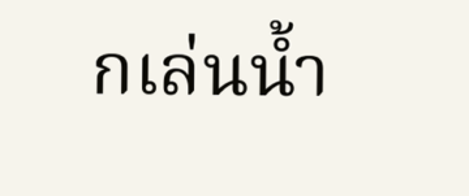กเล่นน้ำ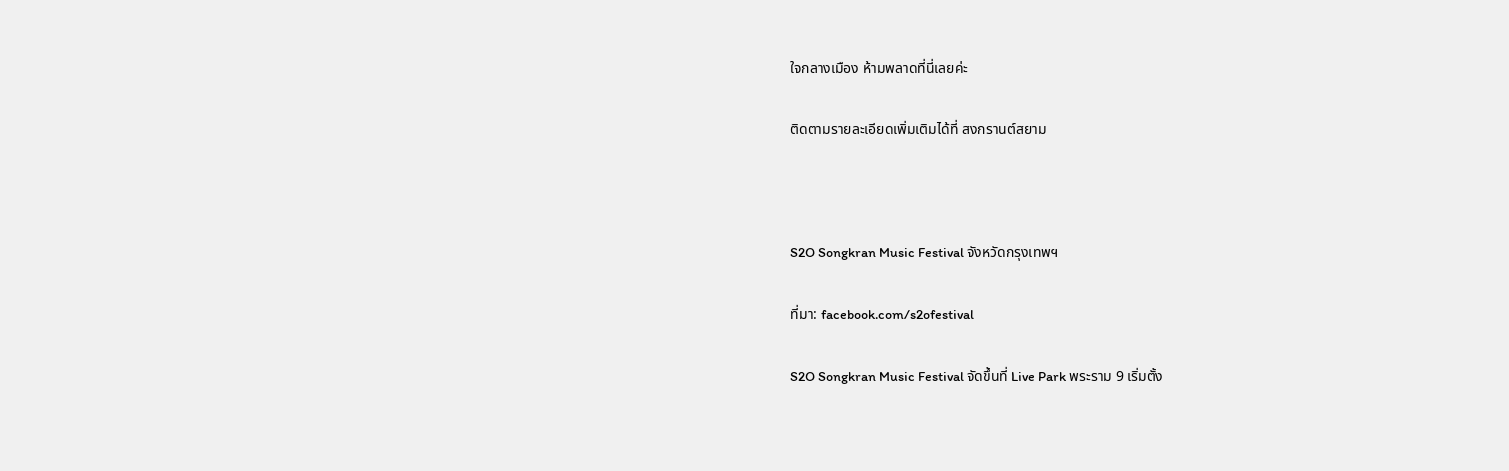ใจกลางเมือง ห้ามพลาดที่นี่เลยค่ะ

ติดตามรายละเอียดเพิ่มเติมได้ที่ สงกรานต์สยาม



S2O Songkran Music Festival จังหวัดกรุงเทพฯ

ที่มา: facebook.com/s2ofestival

S2O Songkran Music Festival จัดขึ้นที่ Live Park พระราม 9 เริ่มตั้ง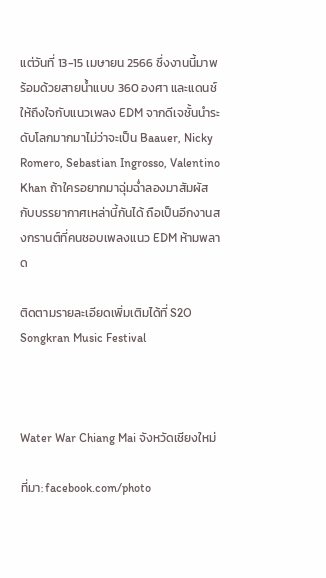แต่วันที่ 13-15 เมษายน 2566 ซึ่งงานนี้มาพร้อมด้วยสายน้ำแบบ 360 องศา และแดนช์ให้ถึงใจกับแนวเพลง EDM จากดีเจชั้นนำระดับโลกมากมาไม่ว่าจะเป็น Baauer, Nicky Romero, Sebastian Ingrosso, Valentino Khan ถ้าใครอยากมาฉุ่มฉ่ำลองมาสัมผัสกับบรรยากาศเหล่านี้กันได้ ถือเป็นอีกงานสงกรานต์ที่คนชอบเพลงแนว EDM ห้ามพลาด

ติดตามรายละเอียดเพิ่มเติมได้ที่ S2O Songkran Music Festival



Water War Chiang Mai จังหวัดเชียงใหม่

ที่มา: facebook.com/photo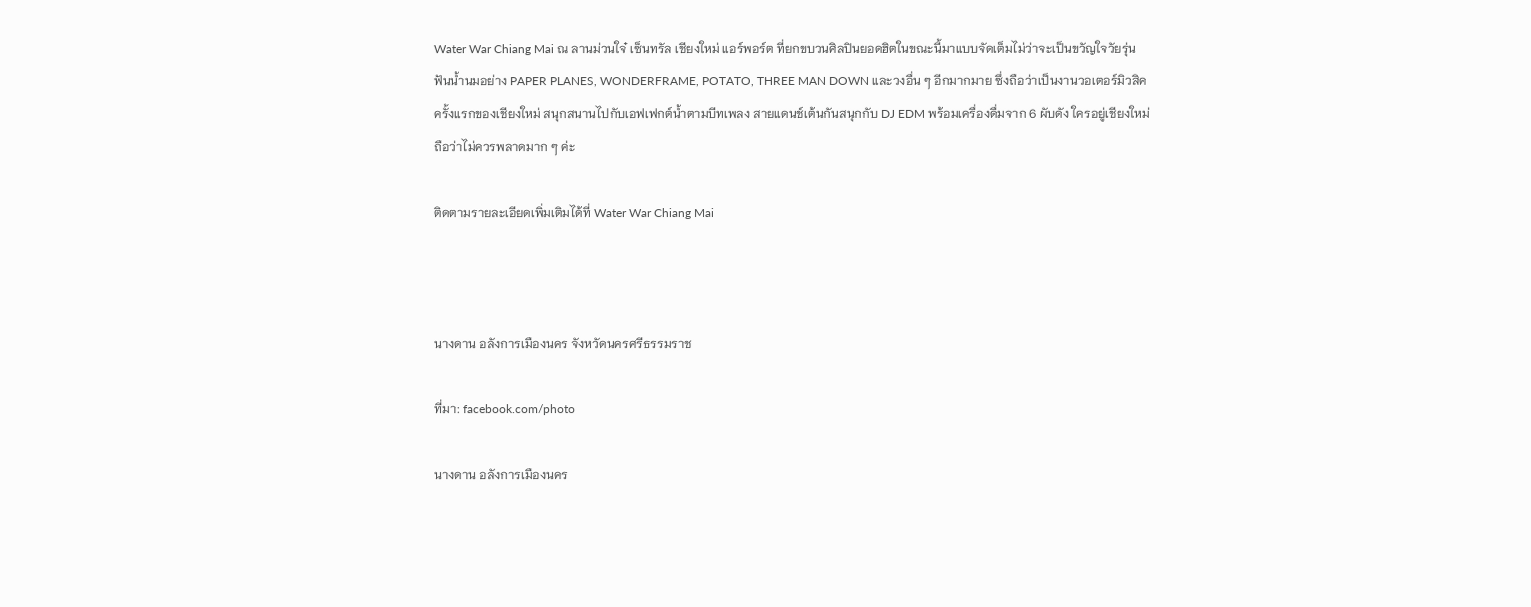Water War Chiang Mai ณ ลานม่วนใจ๋ เซ็นทรัล เชียงใหม่ แอร์พอร์ต ที่ยกขบวนศิลปินยอดฮิตในขณะนี้มาแบบจัดเต็มไม่ว่าจะเป็นขวัญใจวัยรุ่นฟันน้ำนมอย่าง PAPER PLANES, WONDERFRAME, POTATO, THREE MAN DOWN และวงอื่น ๆ อีกมากมาย ซึ่งถือว่าเป็นงานวอเตอร์มิวสิคครั้งแรกของเชียงใหม่ สนุกสนานไปกับเอฟเฟกต์น้ำตามบีทเพลง สายแดนช์เต้นกันสนุกกับ DJ EDM พร้อมเครื่องดื่มจาก 6 ผับดัง ใครอยู่เชียงใหม่ถือว่าไม่ควรพลาดมาก ๆ ค่ะ

ติดตามรายละเอียดเพิ่มเติมได้ที่ Water War Chiang Mai



นางดาน อลังการเมืองนคร จังหวัดนครศรีธรรมราช

ที่มา: facebook.com/photo

นางดาน อลังการเมืองนคร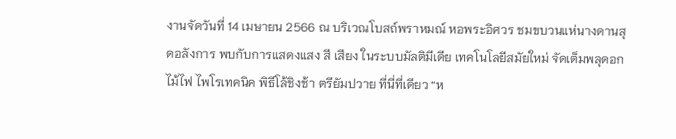งานจัดวันที่ 14 เมษายน 2566 ณ บริเวณโบสถ์พราหมณ์ หอพระอิศวร ชมขบวนแห่นางดานสุดอลังการ พบกับการแสดงแสง สี เสียง ในระบบมัลติมีเดีย เทคโนโลยีสมัยใหม่ จัดเต็มพลุดอกไม้ไฟ ไพโรเทคนิค พิธีโล้ชิงช้า ตรียัมปวาย ที่นี่ที่เดียว “ห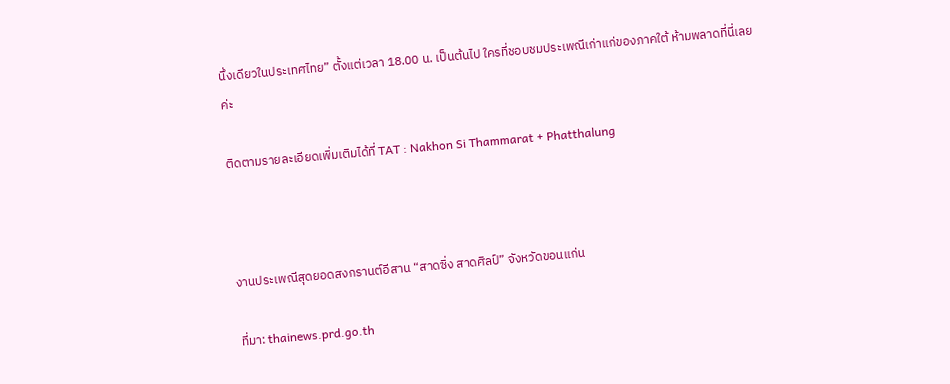นึ่งเดียวในประเทศไทย” ตั้งแต่เวลา 18.00 น. เป็นต้นไป ใครที่ชอบชมประเพณีเก่าแก่ของภาคใต้ ห้ามพลาดที่นี่เลยค่ะ

ติดตามรายละเอียดเพิ่มเติมได้ที่ TAT : Nakhon Si Thammarat + Phatthalung



งานประเพณีสุดยอดสงกรานต์อีสาน “สาดซิ่ง สาดศิลป์” จังหวัดขอนแก่น

ที่มา: thainews.prd.go.th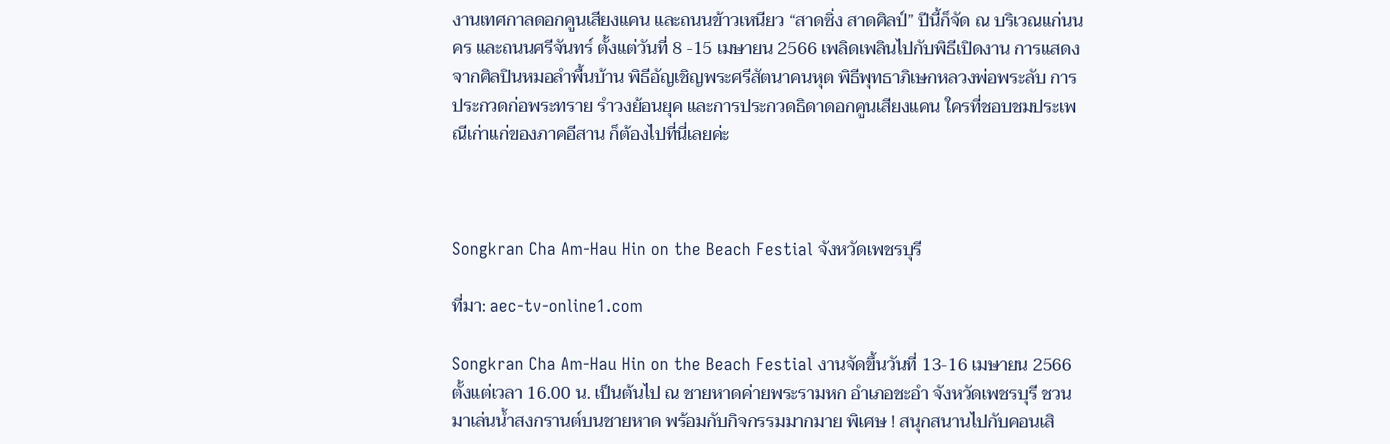งานเทศกาลดอกคูนเสียงแคน และถนนข้าวเหนียว “สาดซิ่ง สาดศิลป์” ปีนี้ก็จัด ณ บริเวณแก่นนคร และถนนศรีจันทร์ ตั้งแต่วันที่ 8 -15 เมษายน 2566 เพลิดเพลินไปกับพิธีเปิดงาน การแสดงจากศิลปินหมอลำพื้นบ้าน พิธีอัญเชิญพระศรีสัตนาคนหุต พิธีพุทธาภิเษกหลวงพ่อพระลับ การประกวดก่อพระทราย รำวงย้อนยุค และการประกวดธิดาดอกคูนเสียงแคน ใครที่ชอบชมประเพณีเก่าแก่ของภาคอีสาน ก็ต้องไปที่นี่เลยค่ะ



Songkran Cha Am-Hau Hin on the Beach Festial จังหวัดเพชรบุรี

ที่มา: aec-tv-online1.com

Songkran Cha Am-Hau Hin on the Beach Festial งานจัดขึ้นวันที่ 13-16 เมษายน 2566 ตั้งแต่เวลา 16.00 น. เป็นต้นไป ณ ชายหาดค่ายพระรามหก อำเภอชะอำ จังหวัดเพชรบุรี ชวนมาเล่นน้ำสงกรานต์บนชายหาด พร้อมกับกิจกรรมมากมาย พิเศษ ! สนุกสนานไปกับคอนเสิ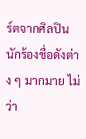ร์ตจากศิลปินนักร้องชื่อดังต่าง ๆ มากมาย ไม่ว่า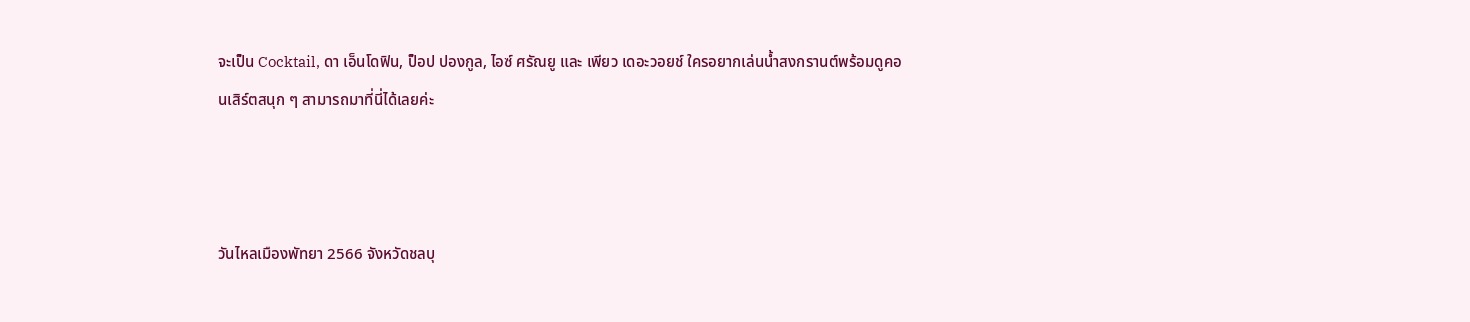จะเป็น Cocktail, ดา เอ็นโดฟิน, ป็อป ปองกูล, ไอซ์ ศรัณยู และ เพียว เดอะวอยช์ ใครอยากเล่นน้ำสงกรานต์พร้อมดูคอนเสิร์ตสนุก ๆ สามารถมาที่นี่ได้เลยค่ะ



วันไหลเมืองพัทยา 2566 จังหวัดชลบุ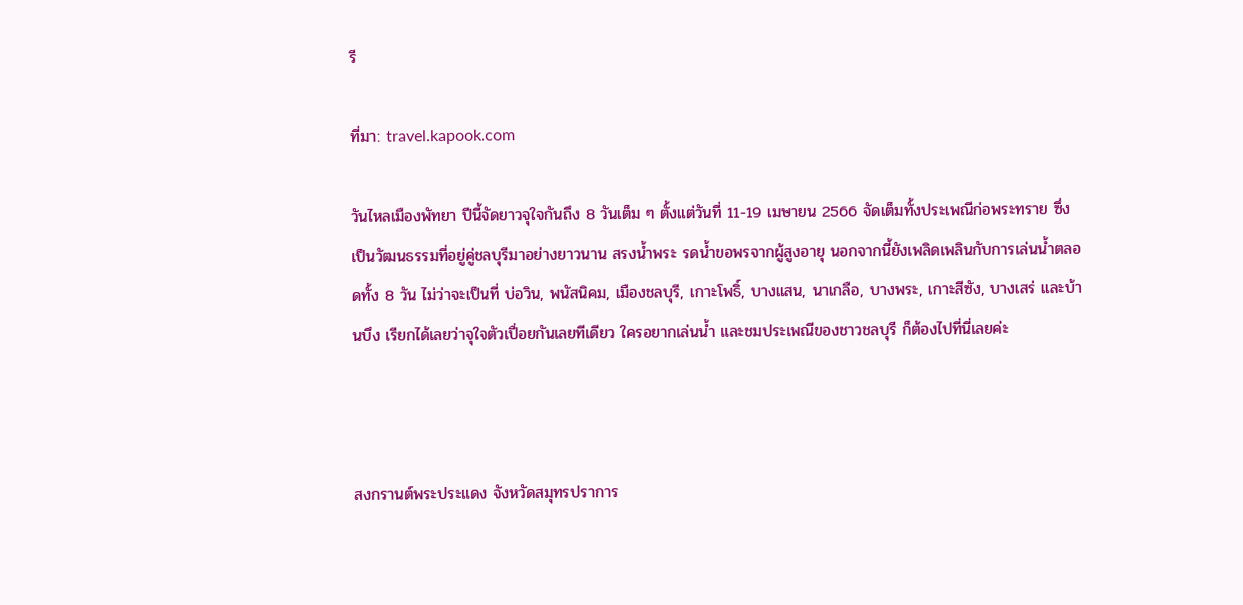รี

ที่มา: travel.kapook.com

วันไหลเมืองพัทยา ปีนี้จัดยาวจุใจกันถึง 8 วันเต็ม ๆ ตั้งแต่วันที่ 11-19 เมษายน 2566 จัดเต็มทั้งประเพณีก่อพระทราย ซึ่งเป็นวัฒนธรรมที่อยู่คู่ชลบุรีมาอย่างยาวนาน สรงน้ำพระ รดน้ำขอพรจากผู้สูงอายุ นอกจากนี้ยังเพลิดเพลินกับการเล่นน้ำตลอดทั้ง 8 วัน ไม่ว่าจะเป็นที่ บ่อวิน, พนัสนิคม, เมืองชลบุรี, เกาะโพธิ์, บางแสน, นาเกลือ, บางพระ, เกาะสีซัง, บางเสร่ และบ้านบึง เรียกได้เลยว่าจุใจตัวเปื่อยกันเลยทีเดียว ใครอยากเล่นน้ำ และชมประเพณีของชาวชลบุรี ก็ต้องไปที่นี่เลยค่ะ



สงกรานต์พระประแดง จังหวัดสมุทรปราการ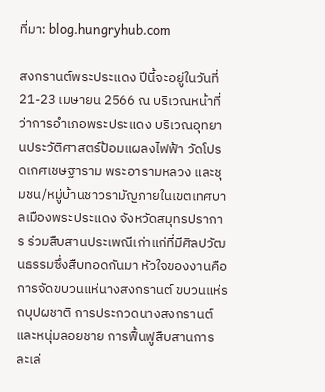ที่มา: blog.hungryhub.com

สงกรานต์พระประแดง ปีนี้จะอยู่ในวันที่ 21-23 เมษายน 2566 ณ บริเวณหน้าที่ว่าการอำเภอพระประแดง บริเวณอุทยานประวัติศาสตร์ป้อมแผลงไฟฟ้า วัดโปรดเกศเชษฐาราม พระอารามหลวง และชุมชน/หมู่บ้านชาวรามัญภายในเขตเทศบาลเมืองพระประแดง จังหวัดสมุทรปราการ ร่วมสืบสานประเพณีเก่าแก่ที่มีศิลปวัฒนธรรมซึ่งสืบทอดกันมา หัวใจของงานคือการจัดขบวนแห่นางสงกรานต์ ขบวนแห่รถบุปผชาติ การประกวดนางสงกรานต์ และหนุ่มลอยชาย การฟื้นฟูสืบสานการละเล่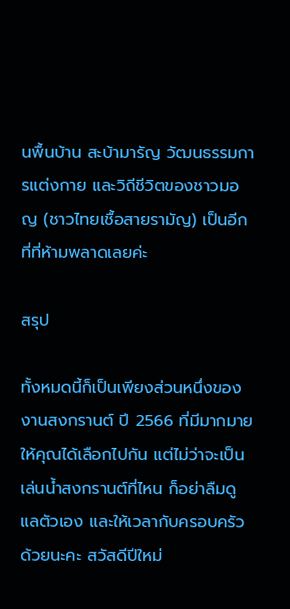นพื้นบ้าน สะบ้ามารัญ วัฒนธรรมการแต่งกาย และวิถีชีวิตของชาวมอญ (ชาวไทยเชื้อสายรามัญ) เป็นอีกที่ที่ห้ามพลาดเลยค่ะ

สรุป

ทั้งหมดนี้ก็เป็นเพียงส่วนหนึ่งของงานสงกรานต์ ปี 2566 ที่มีมากมายให้คุณได้เลือกไปกัน แต่ไม่ว่าจะเป็นเล่นน้ำสงกรานต์ที่ไหน ก็อย่าลืมดูแลตัวเอง และให้เวลากับครอบครัวด้วยนะคะ สวัสดีปีใหม่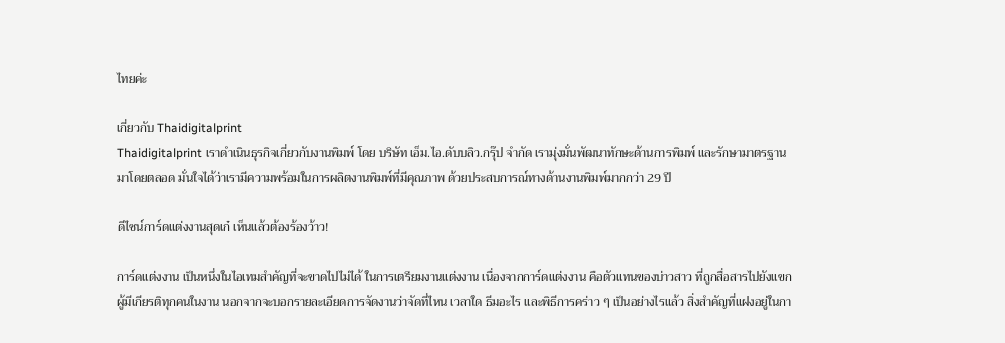ไทยค่ะ

เกี่ยวกับ Thaidigitalprint
Thaidigitalprint เราดำเนินธุรกิจเกี่ยวกับงานพิมพ์ โดย บริษัท เอ็ม.ไอ.ดับบลิว.กรุ๊ป จำกัด เรามุ่งมั่นพัฒนาทักษะด้านการพิมพ์ และรักษามาตรฐานมาโดยตลอด มั่นใจได้ว่าเรามีความพร้อมในการผลิตงานพิมพ์ที่มีคุณภาพ ด้วยประสบการณ์ทางด้านงานพิมพ์มากกว่า 29 ปี

ดีไซน์การ์ดแต่งงานสุดเก๋ เห็นแล้วต้องร้องว้าว!

การ์ดแต่งงาน เป็นหนึ่งในไอเทมสำคัญที่จะขาดไปไม่ได้ ในการเตรียมงานแต่งงาน เนื่องจากการ์ดแต่งงาน คือตัวแทนของบ่าวสาว ที่ถูกสื่อสารไปยังแขกผู้มีเกียรติทุกคนในงาน นอกจากจะบอกรายละเอียดการจัดงานว่าจัดที่ไหน เวลาใด ธีมอะไร และพิธีการคร่าว ๆ เป็นอย่างไรแล้ว สิ่งสำคัญที่แฝงอยู่ในกา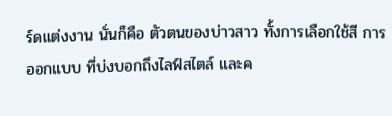ร์ดแต่งงาน นั่นก็คือ ตัวตนของบ่าวสาว ทั้งการเลือกใช้สี การออกแบบ ที่บ่งบอกถึงไลฟ์สไตล์ และค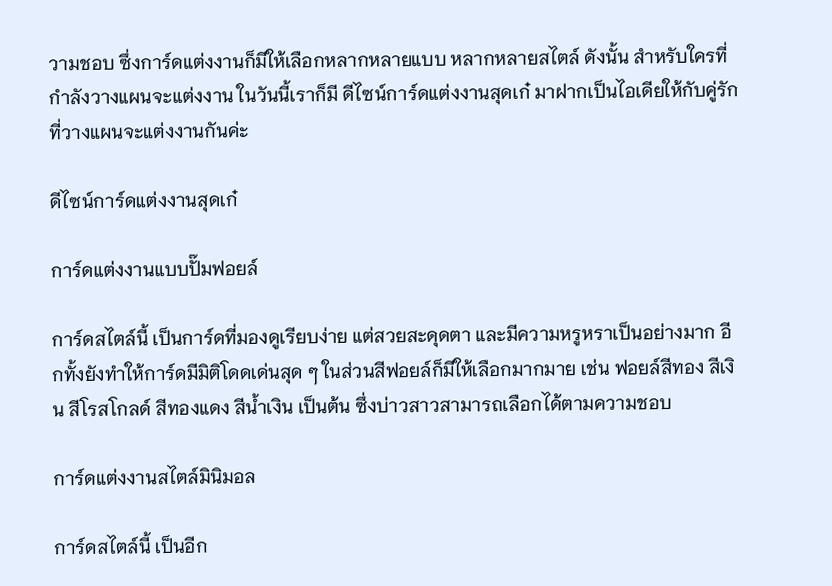วามชอบ ซึ่งการ์ดแต่งงานก็มีให้เลือกหลากหลายแบบ หลากหลายสไตล์ ดังนั้น สำหรับใครที่กำลังวางแผนจะแต่งงาน ในวันนี้เราก็มี ดีไซน์การ์ดแต่งงานสุดเก๋ มาฝากเป็นไอเดียให้กับคู่รักที่วางแผนจะแต่งงานกันค่ะ

ดีไซน์การ์ดแต่งงานสุดเก๋

การ์ดแต่งงานแบบปั๊มฟอยล์

การ์ดสไตล์นี้ เป็นการ์ดที่มองดูเรียบง่าย แต่สวยสะดุดตา และมีความหรูหราเป็นอย่างมาก อีกทั้งยังทำให้การ์ดมีมิติโดดเด่นสุด ๆ ในส่วนสีฟอยล์ก็มีให้เลือกมากมาย เช่น ฟอยล์สีทอง สีเงิน สีโรสโกลด์ สีทองแดง สีน้ำเงิน เป็นต้น ซึ่งบ่าวสาวสามารถเลือกได้ตามความชอบ

การ์ดแต่งงานสไตล์มินิมอล

การ์ดสไตล์นี้ เป็นอีก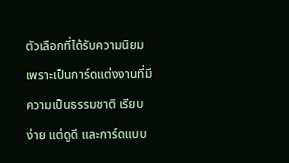ตัวเลือกที่ได้รับความนิยม เพราะเป็นการ์ดแต่งงานที่มีความเป็นธรรมชาติ เรียบง่าย แต่ดูดี และการ์ดแบบ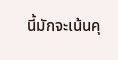นี้มักจะเน้นคุ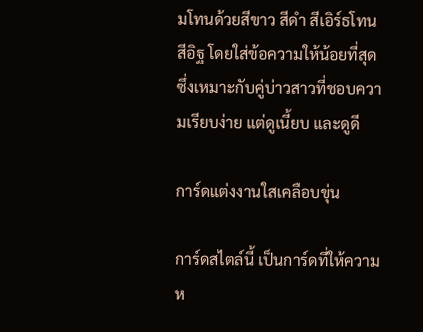มโทนด้วยสีขาว สีดำ สีเอิร์ธโทน สีอิฐ โดยใส่ข้อความให้น้อยที่สุด ซึ่งเหมาะกับคู่บ่าวสาวที่ชอบความเรียบง่าย แต่ดูเนี้ยบ และดูดี

การ์ดแต่งงานใสเคลือบขุ่น

การ์ดสไตล์นี้ เป็นการ์ดที่ให้ความห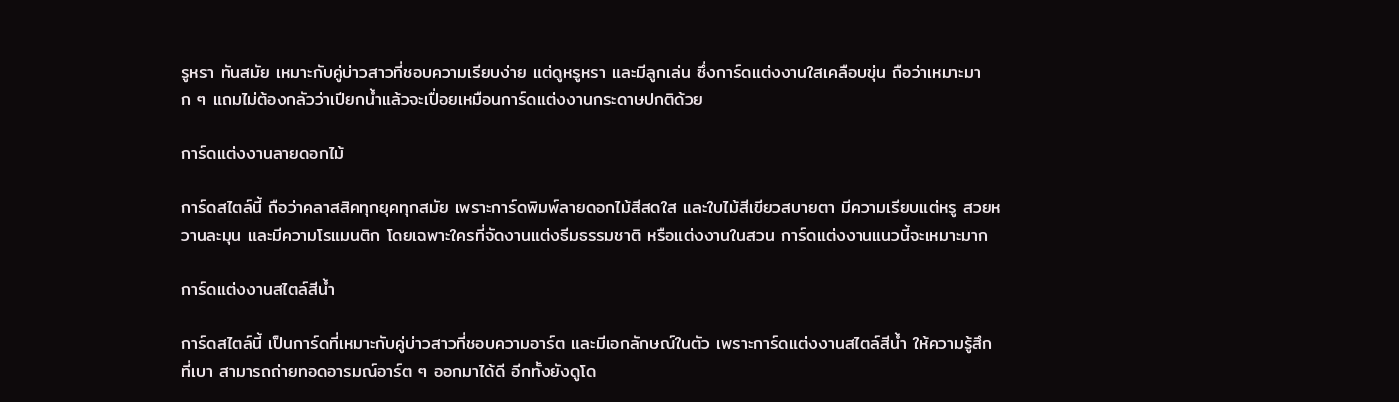รูหรา ทันสมัย เหมาะกับคู่บ่าวสาวที่ชอบความเรียบง่าย แต่ดูหรูหรา และมีลูกเล่น ซึ่งการ์ดแต่งงานใสเคลือบขุ่น ถือว่าเหมาะมาก ๆ แถมไม่ต้องกลัวว่าเปียกน้ำแล้วจะเปื่อยเหมือนการ์ดแต่งงานกระดาษปกติด้วย

การ์ดแต่งงานลายดอกไม้

การ์ดสไตล์นี้ ถือว่าคลาสสิคทุกยุคทุกสมัย เพราะการ์ดพิมพ์ลายดอกไม้สีสดใส และใบไม้สีเขียวสบายตา มีความเรียบแต่หรู สวยหวานละมุน และมีความโรแมนติก โดยเฉพาะใครที่จัดงานแต่งธีมธรรมชาติ หรือแต่งงานในสวน การ์ดแต่งงานแนวนี้จะเหมาะมาก

การ์ดแต่งงานสไตล์สีน้ำ

การ์ดสไตล์นี้ เป็นการ์ดที่เหมาะกับคู่บ่าวสาวที่ชอบความอาร์ต และมีเอกลักษณ์ในตัว เพราะการ์ดแต่งงานสไตล์สีน้ำ ให้ความรู้สึกที่เบา สามารถถ่ายทอดอารมณ์อาร์ต ๆ ออกมาได้ดี อีกทั้งยังดูโด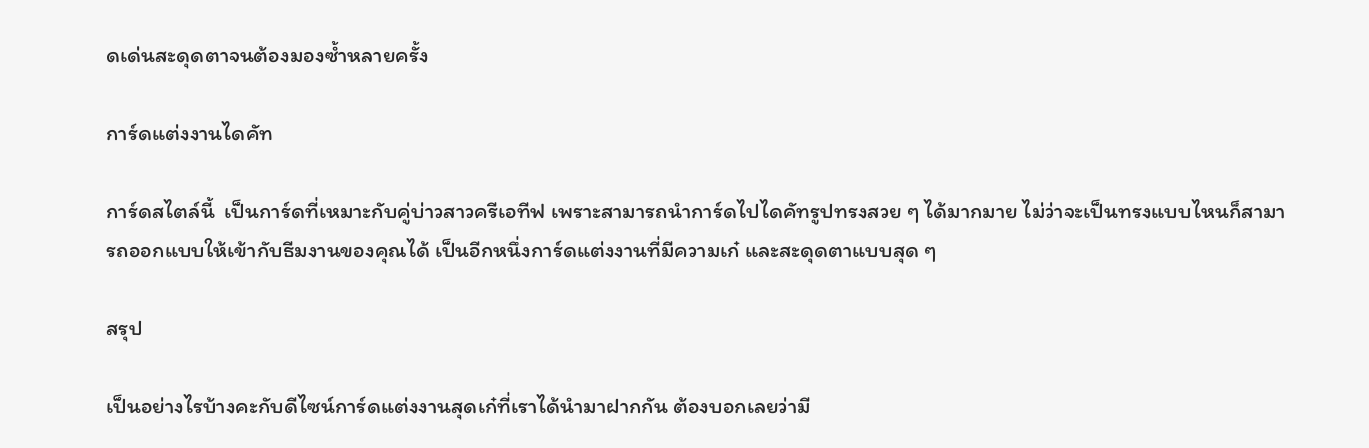ดเด่นสะดุดตาจนต้องมองซ้ำหลายครั้ง

การ์ดแต่งงานไดคัท

การ์ดสไตล์นี้  เป็นการ์ดที่เหมาะกับคู่บ่าวสาวครีเอทีฟ เพราะสามารถนำการ์ดไปไดคัทรูปทรงสวย ๆ ได้มากมาย ไม่ว่าจะเป็นทรงแบบไหนก็สามารถออกแบบให้เข้ากับธีมงานของคุณได้ เป็นอีกหนึ่งการ์ดแต่งงานที่มีความเก๋ และสะดุดตาแบบสุด ๆ

สรุป

เป็นอย่างไรบ้างคะกับดีไซน์การ์ดแต่งงานสุดเก๋ที่เราได้นำมาฝากกัน ต้องบอกเลยว่ามี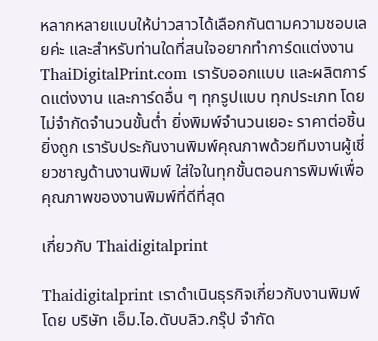หลากหลายแบบให้บ่าวสาวได้เลือกกันตามความชอบเลยค่ะ และสำหรับท่านใดที่สนใจอยากทำการ์ดแต่งงาน ThaiDigitalPrint.com เรารับออกแบบ และผลิตการ์ดแต่งงาน และการ์ดอื่น ๆ ทุกรูปแบบ ทุกประเภท โดยไม่จำกัดจำนวนขั้นต่ำ ยิ่งพิมพ์จำนวนเยอะ ราคาต่อชิ้นยิ่งถูก เรารับประกันงานพิมพ์คุณภาพด้วยทีมงานผู้เชี่ยวชาญด้านงานพิมพ์ ใส่ใจในทุกขั้นตอนการพิมพ์เพื่อคุณภาพของงานพิมพ์ที่ดีที่สุด

เกี่ยวกับ Thaidigitalprint

Thaidigitalprint เราดำเนินธุรกิจเกี่ยวกับงานพิมพ์ โดย บริษัท เอ็ม.ไอ.ดับบลิว.กรุ๊ป จำกัด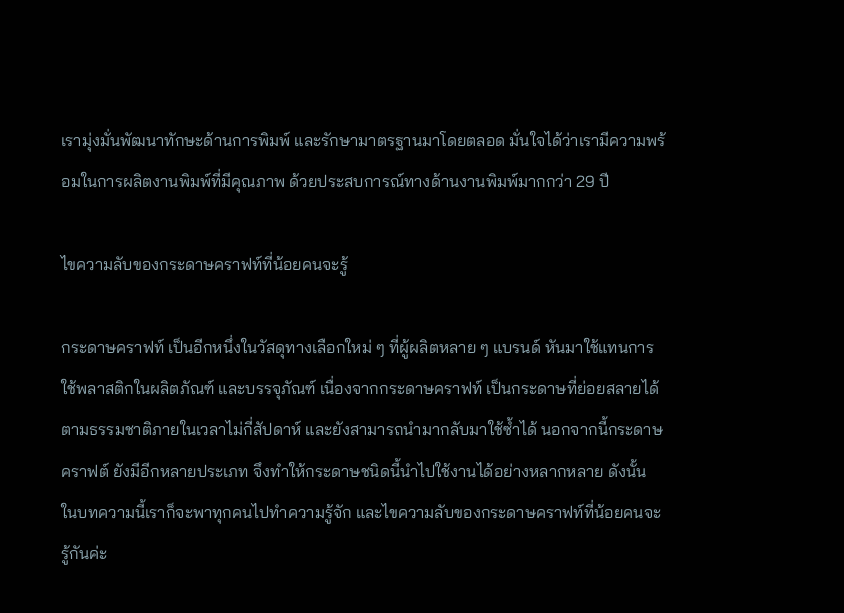เรามุ่งมั่นพัฒนาทักษะด้านการพิมพ์ และรักษามาตรฐานมาโดยตลอด มั่นใจได้ว่าเรามีความพร้อมในการผลิตงานพิมพ์ที่มีคุณภาพ ด้วยประสบการณ์ทางด้านงานพิมพ์มากกว่า 29 ปี

ไขความลับของกระดาษคราฟท์ที่น้อยคนจะรู้

กระดาษคราฟท์ เป็นอีกหนึ่งในวัสดุทางเลือกใหม่ ๆ ที่ผู้ผลิตหลาย ๆ แบรนด์ หันมาใช้แทนการใช้พลาสติกในผลิตภัณฑ์ และบรรจุภัณฑ์ เนื่องจากกระดาษคราฟท์ เป็นกระดาษที่ย่อยสลายได้ตามธรรมชาติภายในเวลาไม่กี่สัปดาห์ และยังสามารถนำมากลับมาใช้ซ้ำได้ นอกจากนี้กระดาษคราฟต์ ยังมีอีกหลายประเภท จึงทำให้กระดาษชนิดนี้นำไปใช้งานได้อย่างหลากหลาย ดังนั้น ในบทความนี้เราก็จะพาทุกคนไปทำความรู้จัก และไขความลับของกระดาษคราฟท์ที่น้อยคนจะรู้กันค่ะ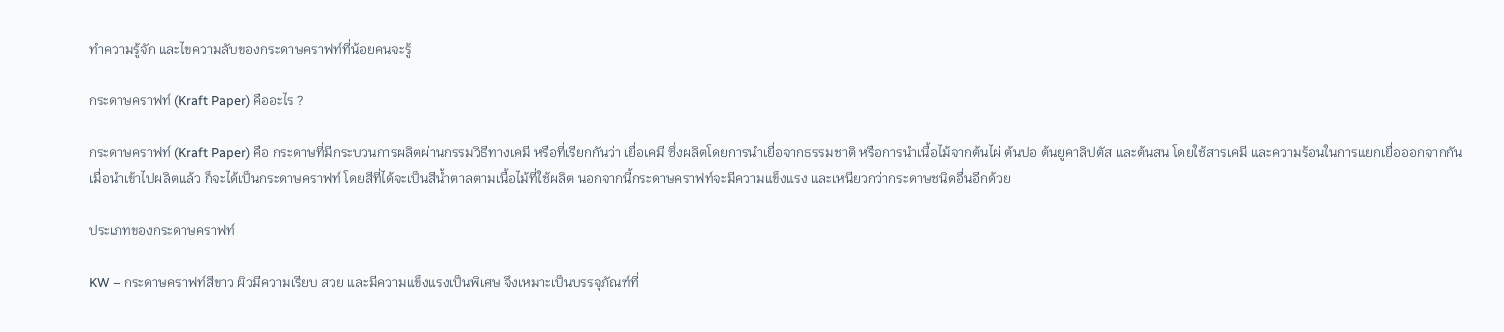ทำความรู้จัก และไขความลับของกระดาษคราฟท์ที่น้อยคนจะรู้

กระดาษคราฟท์ (Kraft Paper) คืออะไร ?

กระดาษคราฟท์ (Kraft Paper) คือ กระดาษที่มีกระบวนการผลิตผ่านกรรมวิธีทางเคมี หรือที่เรียกกันว่า เยื่อเคมี ซึ่งผลิตโดยการนำเยื่อจากธรรมชาติ หรือการนำเนื้อไม้จากต้นไผ่ ต้นปอ ต้นยูคาลิปตัส และต้นสน โดยใช้สารเคมี และความร้อนในการแยกเยื่อออกจากกัน เมื่อนำเข้าไปผลิตแล้ว ก็จะได้เป็นกระดาษคราฟท์ โดยสีที่ได้จะเป็นสีน้ำตาลตามเนื้อไม้ที่ใช้ผลิต นอกจากนี้กระดาษคราฟท์จะมีความแข็งแรง และเหนียวกว่ากระดาษชนิดอื่นอีกด้วย

ประเภทของกระดาษคราฟท์

KW – กระดาษคราฟท์สีขาว ผิวมีความเรียบ สวย และมีความแข็งแรงเป็นพิเศษ จึงเหมาะเป็นบรรจุภัณฑ์ที่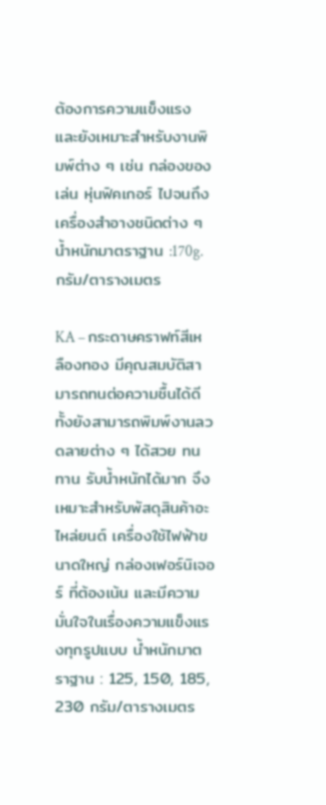ต้องการความแข็งแรง และยังเหมาะสำหรับงานพิมพ์ต่าง ๆ เช่น กล่องของเล่น หุ่นฟิคเกอร์ ไปจนถึงเครื่องสำอางชนิดต่าง ๆ น้ำหนักมาตราฐาน :170g. กรัม/ตารางเมตร

KA – กระดาษคราฟท์สีเหลืองทอง มีคุณสมบัติสามารถทนต่อความชื้นได้ดี ทั้งยังสามารถพิมพ์งานลวดลายต่าง ๆ ได้สวย ทนทาน รับน้ำหนักได้มาก จึงเหมาะสำหรับพัสดุสินค้าอะไหล่ยนต์ เครื่องใช้ไฟฟ้าขนาดใหญ่ กล่องเฟอร์นิเจอร์ ที่ต้องเน้น และมีความมั่นใจในเรื่องความแข็งแรงทุกรูปแบบ น้ำหนักมาตราฐาน : 125, 150, 185, 230 กรัม/ตารางเมตร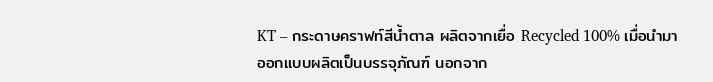KT – กระดาษคราฟท์สีน้ำตาล ผลิตจากเยื่อ Recycled 100% เมื่อนำมาออกแบบผลิตเป็นบรรจุภัณฑ์ นอกจาก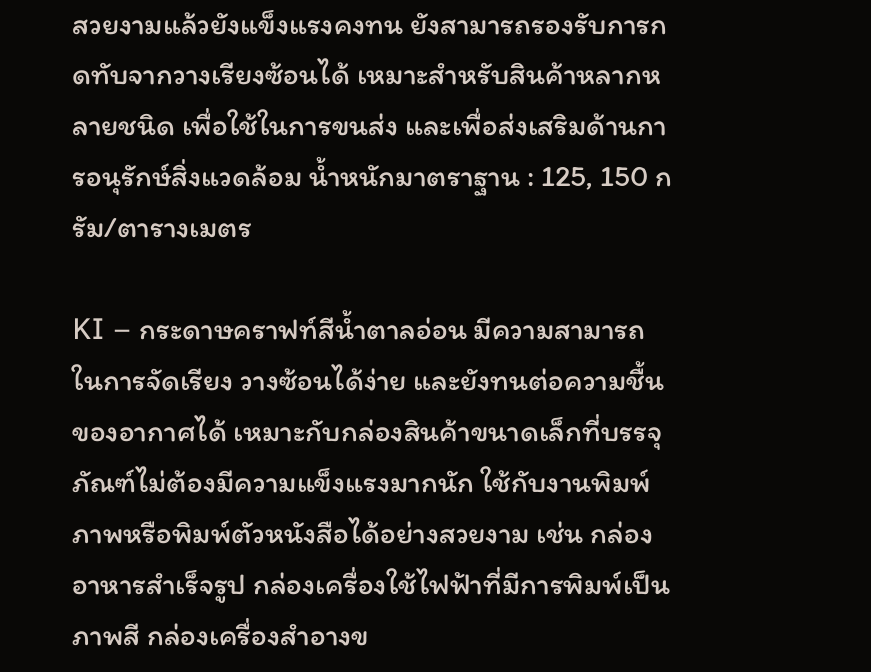สวยงามแล้วยังแข็งแรงคงทน ยังสามารถรองรับการกดทับจากวางเรียงซ้อนได้ เหมาะสำหรับสินค้าหลากหลายชนิด เพื่อใช้ในการขนส่ง และเพื่อส่งเสริมด้านการอนุรักษ์สิ่งแวดล้อม น้ำหนักมาตราฐาน : 125, 150 กรัม/ตารางเมตร

KI – กระดาษคราฟท์สีน้ำตาลอ่อน มีความสามารถในการจัดเรียง วางซ้อนได้ง่าย และยังทนต่อความชื้นของอากาศได้ เหมาะกับกล่องสินค้าขนาดเล็กที่บรรจุภัณฑ์ไม่ต้องมีความแข็งแรงมากนัก ใช้กับงานพิมพ์ภาพหรือพิมพ์ตัวหนังสือได้อย่างสวยงาม เช่น กล่องอาหารสำเร็จรูป กล่องเครื่องใช้ไฟฟ้าที่มีการพิมพ์เป็นภาพสี กล่องเครื่องสำอางข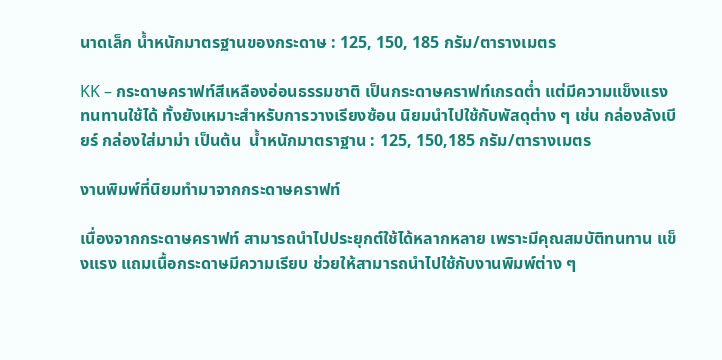นาดเล็ก น้ำหนักมาตรฐานของกระดาษ : 125, 150, 185 กรัม/ตารางเมตร

KK – กระดาษคราฟท์สีเหลืองอ่อนธรรมชาติ เป็นกระดาษคราฟท์เกรดต่ำ แต่มีความแข็งแรง ทนทานใช้ได้ ทั้งยังเหมาะสำหรับการวางเรียงซ้อน นิยมนำไปใช้กับพัสดุต่าง ๆ เช่น กล่องลังเบียร์ กล่องใส่มาม่า เป็นต้น  น้ำหนักมาตราฐาน : 125, 150,185 กรัม/ตารางเมตร

งานพิมพ์ที่นิยมทำมาจากกระดาษคราฟท์

เนื่องจากกระดาษคราฟท์ สามารถนำไปประยุกต์ใช้ได้หลากหลาย เพราะมีคุณสมบัติทนทาน แข็งแรง แถมเนื้อกระดาษมีความเรียบ ช่วยให้สามารถนำไปใช้กับงานพิมพ์ต่าง ๆ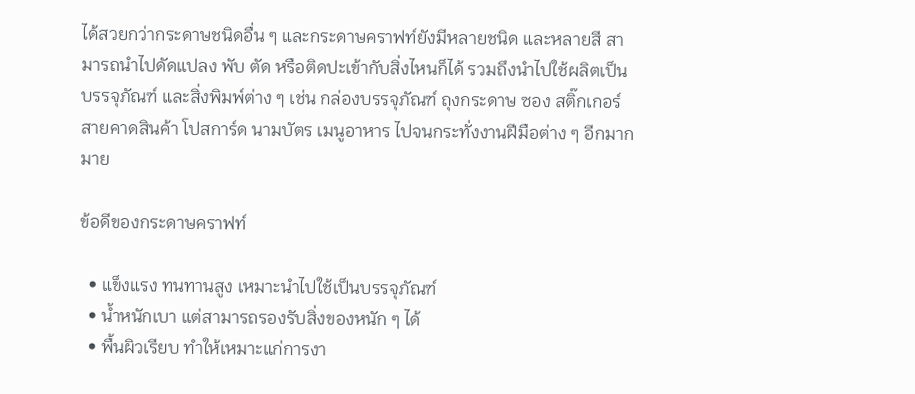ได้สวยกว่ากระดาษชนิดอื่น ๆ และกระดาษคราฟท์ยังมีหลายชนิด และหลายสี สามารถนำไปดัดแปลง พับ ตัด หรือติดปะเข้ากับสิ่งไหนก็ได้ รวมถึงนำไปใช้ผลิตเป็นบรรจุภัณฑ์ และสิ่งพิมพ์ต่าง ๆ เช่น กล่องบรรจุภัณฑ์ ถุงกระดาษ ซอง สติ๊กเกอร์ สายคาดสินค้า โปสการ์ด นามบัตร เมนูอาหาร ไปจนกระทั่งงานฝีมือต่าง ๆ อีกมากมาย

ข้อดีของกระดาษคราฟท์

  • แข็งแรง ทนทานสูง เหมาะนำไปใช้เป็นบรรจุภัณฑ์
  • น้ำหนักเบา แต่สามารถรองรับสิ่งของหนัก ๆ ได้
  • พื้นผิวเรียบ ทำให้เหมาะแก่การงา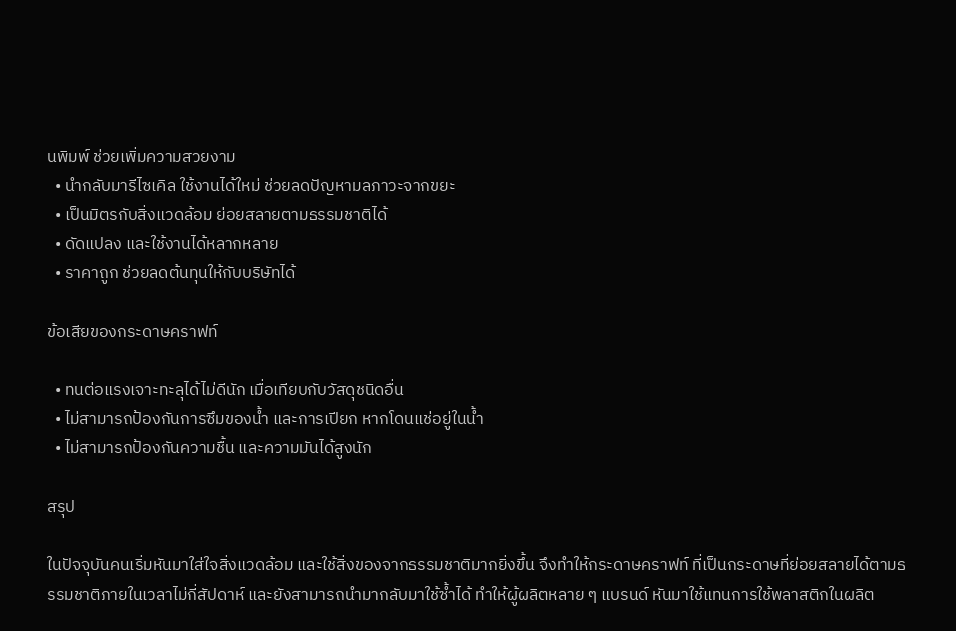นพิมพ์ ช่วยเพิ่มความสวยงาม
  • นำกลับมารีไซเคิล ใช้งานได้ใหม่ ช่วยลดปัญหามลภาวะจากขยะ
  • เป็นมิตรกับสิ่งแวดล้อม ย่อยสลายตามธรรมชาติได้
  • ดัดแปลง และใช้งานได้หลากหลาย
  • ราคาถูก ช่วยลดต้นทุนให้กับบริษัทได้

ข้อเสียของกระดาษคราฟท์

  • ทนต่อแรงเจาะทะลุได้ไม่ดีนัก เมื่อเทียบกับวัสดุชนิดอื่น
  • ไม่สามารถป้องกันการซึมของน้ำ และการเปียก หากโดนแช่อยู่ในน้ำ
  • ไม่สามารถป้องกันความชื้น และความมันได้สูงนัก

สรุป

ในปัจจุบันคนเริ่มหันมาใส่ใจสิ่งแวดล้อม และใช้สิ่งของจากธรรมชาติมากยิ่งขึ้น จึงทำให้กระดาษคราฟท์ ที่เป็นกระดาษที่ย่อยสลายได้ตามธรรมชาติภายในเวลาไม่กี่สัปดาห์ และยังสามารถนำมากลับมาใช้ซ้ำได้ ทำให้ผู้ผลิตหลาย ๆ แบรนด์ หันมาใช้แทนการใช้พลาสติกในผลิต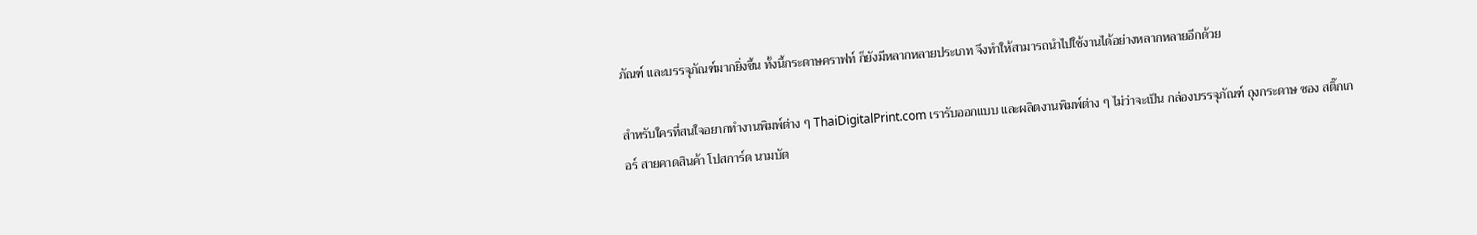ภัณฑ์ และบรรจุภัณฑ์มากยิ่งขึ้น ทั้งนี้กระดาษคราฟท์ ก็ยังมีหลากหลายประเภท จึงทำให้สามารถนำไปใช้งานได้อย่างหลากหลายอีกด้วย

สำหรับใครที่สนใจอยากทำงานพิมพ์ต่าง ๆ ThaiDigitalPrint.com เรารับออกแบบ และผลิตงานพิมพ์ต่าง ๆ ไม่ว่าจะเป็น กล่องบรรจุภัณฑ์ ถุงกระดาษ ซอง สติ๊กเกอร์ สายคาดสินค้า โปสการ์ด นามบัต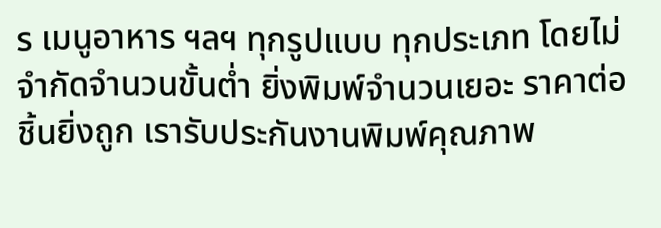ร เมนูอาหาร ฯลฯ ทุกรูปแบบ ทุกประเภท โดยไม่จำกัดจำนวนขั้นต่ำ ยิ่งพิมพ์จำนวนเยอะ ราคาต่อชิ้นยิ่งถูก เรารับประกันงานพิมพ์คุณภาพ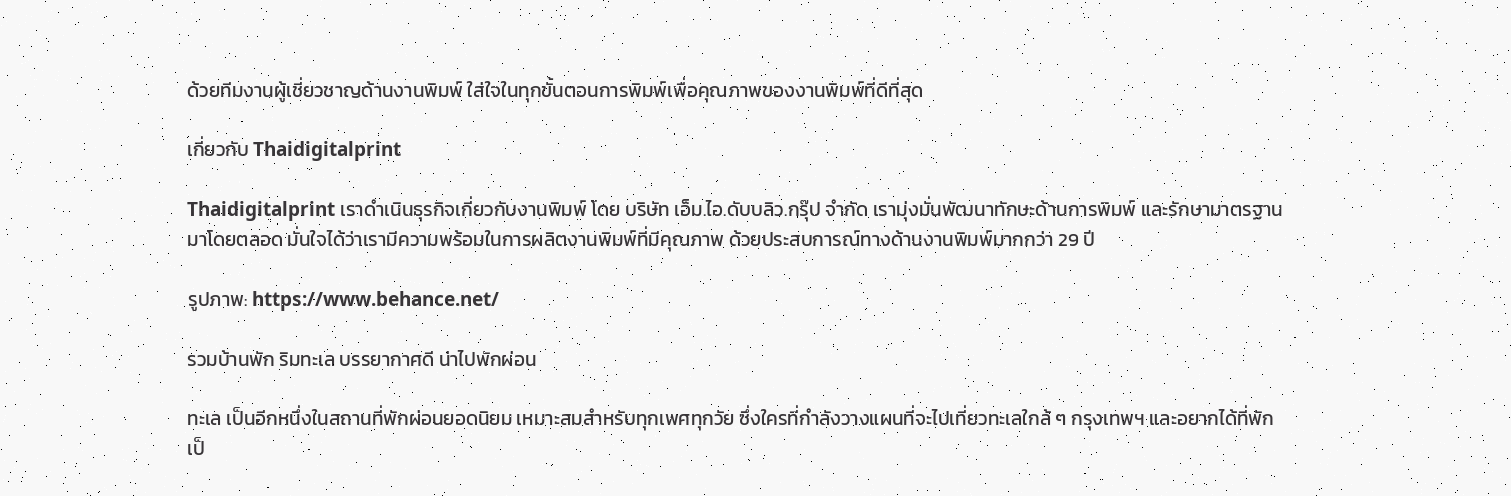ด้วยทีมงานผู้เชี่ยวชาญด้านงานพิมพ์ ใส่ใจในทุกขั้นตอนการพิมพ์เพื่อคุณภาพของงานพิมพ์ที่ดีที่สุด

เกี่ยวกับ Thaidigitalprint

Thaidigitalprint เราดำเนินธุรกิจเกี่ยวกับงานพิมพ์ โดย บริษัท เอ็ม.ไอ.ดับบลิว.กรุ๊ป จำกัด เรามุ่งมั่นพัฒนาทักษะด้านการพิมพ์ และรักษามาตรฐานมาโดยตลอด มั่นใจได้ว่าเรามีความพร้อมในการผลิตงานพิมพ์ที่มีคุณภาพ ด้วยประสบการณ์ทางด้านงานพิมพ์มากกว่า 29 ปี

รูปภาพ: https://www.behance.net/

รวมบ้านพัก ริมทะเล บรรยากาศดี น่าไปพักผ่อน

ทะเล เป็นอีกหนึ่งในสถานที่พักผ่อนยอดนิยม เหมาะสมสำหรับทุกเพศทุกวัย ซึ่งใครที่กำลังวางแผนที่จะไปเที่ยวทะเลใกล้ ๆ กรุงเทพฯ และอยากได้ที่พักเป็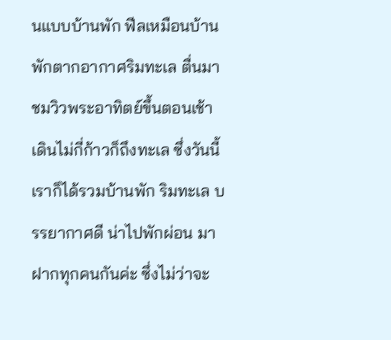นแบบบ้านพัก ฟีลเหมือนบ้านพักตากอากาศริมทะเล ตื่นมาชมวิวพระอาทิตย์ขึ้นตอนเช้า เดินไม่กี่ก้าวก็ถึงทะเล ซึ่งวันนี้เราก็ได้รวมบ้านพัก ริมทะเล บรรยากาศดี น่าไปพักผ่อน มาฝากทุกคนกันค่ะ ซึ่งไม่ว่าจะ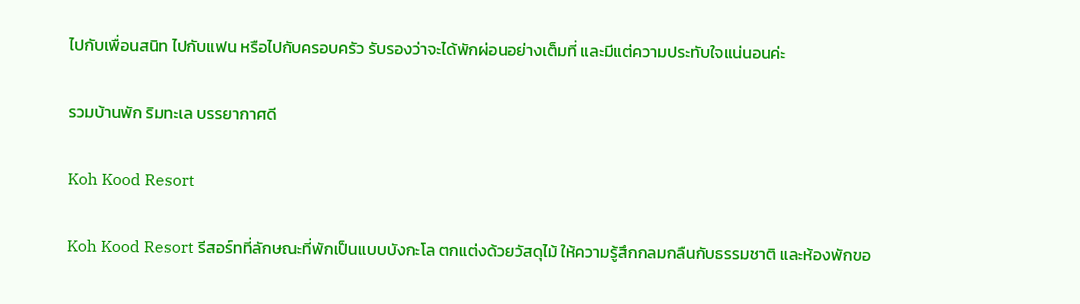ไปกับเพื่อนสนิท ไปกับแฟน หรือไปกับครอบครัว รับรองว่าจะได้พักผ่อนอย่างเต็มที่ และมีแต่ความประทับใจแน่นอนค่ะ

รวมบ้านพัก ริมทะเล บรรยากาศดี

Koh Kood Resort

Koh Kood Resort รีสอร์ทที่ลักษณะที่พักเป็นแบบบังกะโล ตกแต่งด้วยวัสดุไม้ ให้ความรู้สึกกลมกลืนกับธรรมชาติ และห้องพักขอ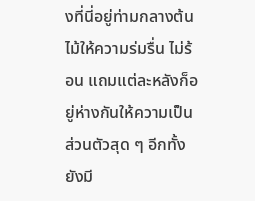งที่นี่อยู่ท่ามกลางต้นไม้ให้ความร่มรื่น ไม่ร้อน แถมแต่ละหลังก็อยู่ห่างกันให้ความเป็นส่วนตัวสุด ๆ อีกทั้งยังมี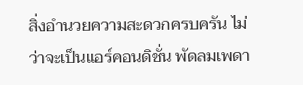สิ่งอำนวยความสะดวกครบครัน ไม่ว่าจะเป็นแอร์คอนดิชั่น พัดลมเพดา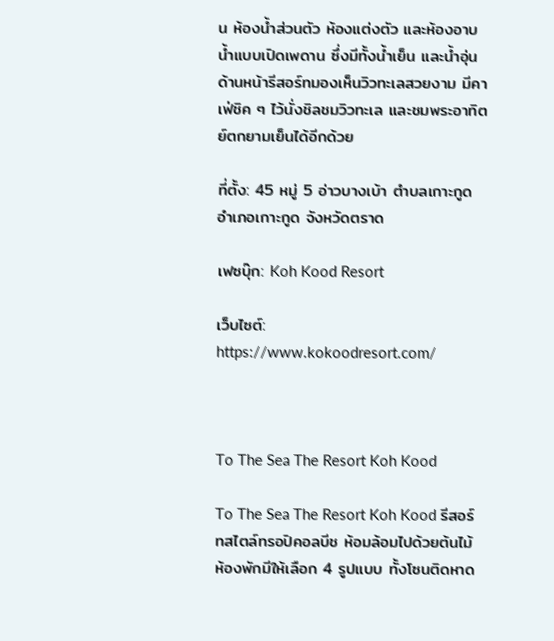น ห้องน้ำส่วนตัว ห้องแต่งตัว และห้องอาบน้ำแบบเปิดเพดาน ซึ่งมีทั้งน้ำเย็น และน้ำอุ่น ด้านหน้ารีสอร์ทมองเห็นวิวทะเลสวยงาม มีคาเฟ่ชิค ๆ ไว้นั่งชิลชมวิวทะเล และชมพระอาทิตย์ตกยามเย็นได้อีกด้วย

ที่ตั้ง: 45 หมู่ 5 อ่าวบางเบ้า ตำบลเกาะกูด อำเภอเกาะกูด จังหวัดตราด

เฟซบุ๊ก: Koh Kood Resort

เว็บไซต์: https://www.kokoodresort.com/



To The Sea The Resort Koh Kood

To The Sea The Resort Koh Kood รีสอร์ทสไตล์ทรอปิคอลบีช ห้อมล้อมไปด้วยต้นไม้ ห้องพักมีให้เลือก 4 รูปแบบ ทั้งโซนติดหาด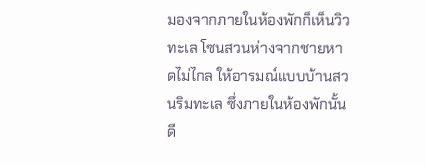มองจากภายในห้องพักก็เห็นวิวทะเล โซนสวนห่างจากชายหาดไม่ไกล ให้อารมณ์แบบบ้านสวนริมทะเล ซึ่งภายในห้องพักนั้นดี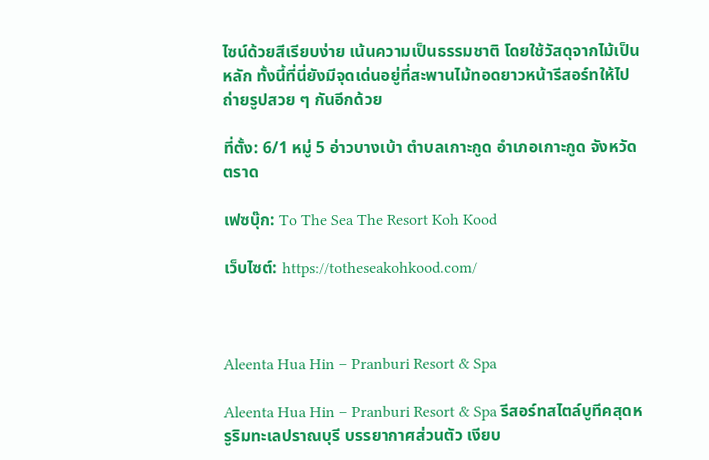ไซน์ด้วยสีเรียบง่าย เน้นความเป็นธรรมชาติ โดยใช้วัสดุจากไม้เป็นหลัก ทั้งนี้ที่นี่ยังมีจุดเด่นอยู่ที่สะพานไม้ทอดยาวหน้ารีสอร์ทให้ไปถ่ายรูปสวย ๆ กันอีกด้วย

ที่ตั้ง: 6/1 หมู่ 5 อ่าวบางเบ้า ตำบลเกาะกูด อำเภอเกาะกูด จังหวัดตราด

เฟซบุ๊ก: To The Sea The Resort Koh Kood

เว็บไซต์: https://totheseakohkood.com/



Aleenta Hua Hin – Pranburi Resort & Spa

Aleenta Hua Hin – Pranburi Resort & Spa รีสอร์ทสไตล์บูทีคสุดหรูริมทะเลปราณบุรี บรรยากาศส่วนตัว เงียบ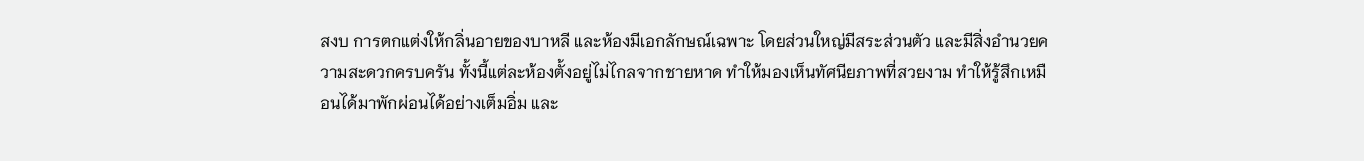สงบ การตกแต่งให้กลิ่นอายของบาหลี และห้องมีเอกลักษณ์เฉพาะ โดยส่วนใหญ่มีสระส่วนตัว และมีสิ่งอำนวยความสะดวกครบครัน ทั้งนี้แต่ละห้องตั้งอยู่ไม่ไกลจากชายหาด ทำให้มองเห็นทัศนียภาพที่สวยงาม ทำให้รู้สึกเหมือนได้มาพักผ่อนได้อย่างเต็มอิ่ม และ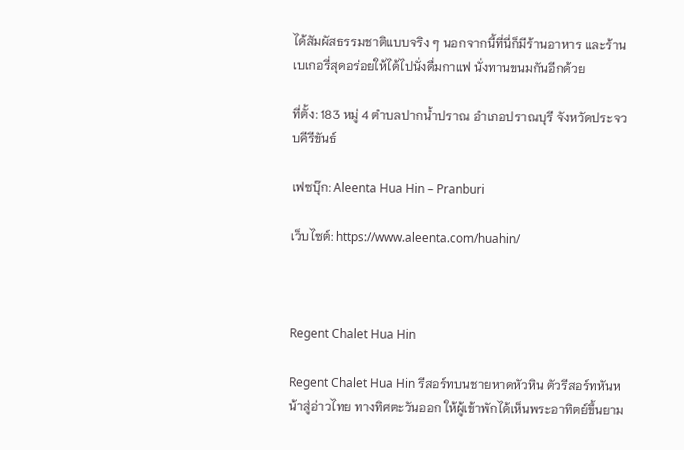ได้สัมผัสธรรมชาติแบบจริง ๆ นอกจากนี้ที่นี่ก็มีร้านอาหาร และร้านเบเกอรี่สุดอร่อยให้ได้ไปนั่งดื่มกาแฟ นั่งทานขนมกันอีกด้วย

ที่ตั้ง: 183 หมู่ 4 ตำบลปากน้ำปราณ อำเภอปราณบุรี จังหวัดประจวบคีรีขันธ์

เฟซบุ๊ก: Aleenta Hua Hin – Pranburi

เว็บไซต์: https://www.aleenta.com/huahin/



Regent Chalet Hua Hin

Regent Chalet Hua Hin รีสอร์ทบนชายหาดหัวหิน ตัวรีสอร์ทหันหน้าสู่อ่าวไทย ทางทิศตะวันออก ให้ผู้เข้าพักได้เห็นพระอาทิตย์ขึ้นยาม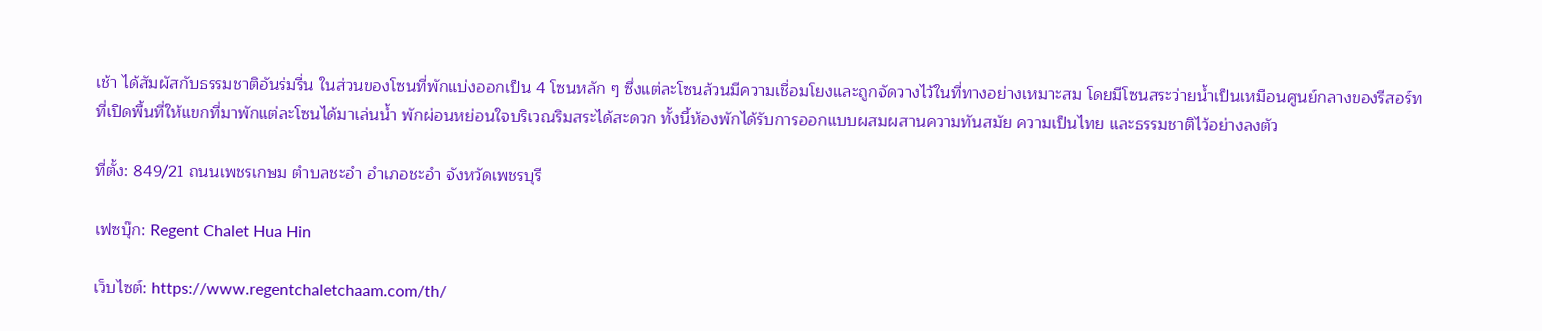เช้า ได้สัมผัสกับธรรมชาติอันร่มรื่น ในส่วนของโซนที่พักแบ่งออกเป็น 4 โซนหลัก ๆ ซึ่งแต่ละโซนล้วนมีความเชื่อมโยงและถูกจัดวางไว้ในที่ทางอย่างเหมาะสม โดยมีโซนสระว่ายน้ำเป็นเหมือนศูนย์กลางของรีสอร์ท ที่เปิดพื้นที่ให้แขกที่มาพักแต่ละโซนได้มาเล่นน้ำ พักผ่อนหย่อนใจบริเวณริมสระได้สะดวก ทั้งนี้ห้องพักได้รับการออกแบบผสมผสานความทันสมัย ความเป็นไทย และธรรมชาติไว้อย่างลงตัว

ที่ตั้ง: 849/21 ถนนเพชรเกษม ตำบลชะอำ อำเภอชะอำ จังหวัดเพชรบุรี

เฟซบุ๊ก: Regent Chalet Hua Hin

เว็บไซต์: https://www.regentchaletchaam.com/th/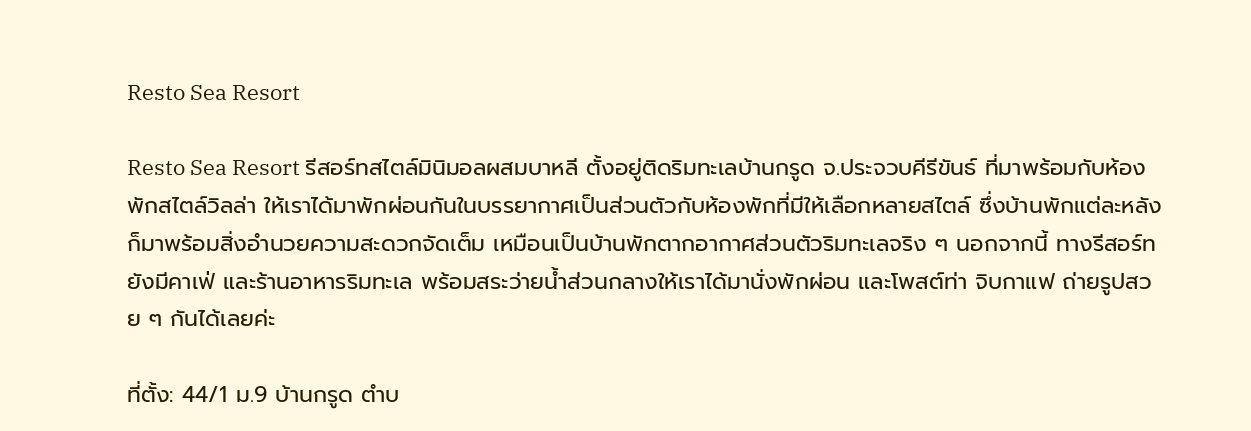Resto Sea Resort

Resto Sea Resort รีสอร์ทสไตล์มินิมอลผสมบาหลี ตั้งอยู่ติดริมทะเลบ้านกรูด จ.ประจวบคีรีขันธ์ ที่มาพร้อมกับห้องพักสไตล์วิลล่า ให้เราได้มาพักผ่อนกันในบรรยากาศเป็นส่วนตัวกับห้องพักที่มีให้เลือกหลายสไตล์ ซึ่งบ้านพักแต่ละหลังก็มาพร้อมสิ่งอำนวยความสะดวกจัดเต็ม เหมือนเป็นบ้านพักตากอากาศส่วนตัวริมทะเลจริง ๆ นอกจากนี้ ทางรีสอร์ทยังมีคาเฟ่ และร้านอาหารริมทะเล พร้อมสระว่ายน้ำส่วนกลางให้เราได้มานั่งพักผ่อน และโพสต์ท่า จิบกาแฟ ถ่ายรูปสวย ๆ กันได้เลยค่ะ

ที่ตั้ง: 44/1 ม.9 บ้านกรูด ตำบ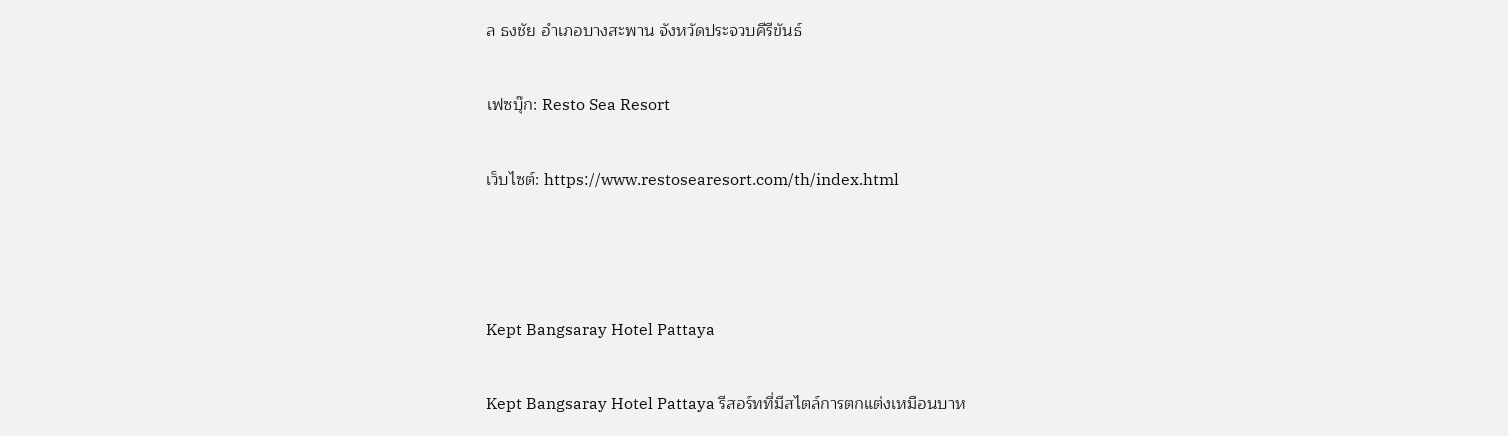ล ธงชัย อำเภอบางสะพาน จังหวัดประจวบคีรีขันธ์

เฟซบุ๊ก: Resto Sea Resort

เว็บไซต์: https://www.restosearesort.com/th/index.html



Kept Bangsaray Hotel Pattaya

Kept Bangsaray Hotel Pattaya รีสอร์ทที่มีสไตล์การตกแต่งเหมือนบาห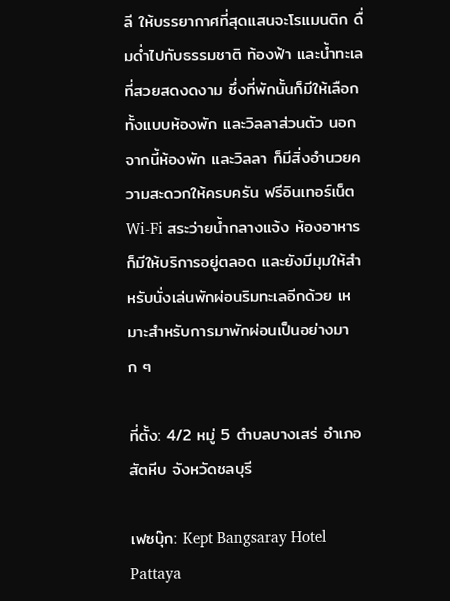ลี ให้บรรยากาศที่สุดแสนจะโรแมนติก ดื่มด่ำไปกับธรรมชาติ ท้องฟ้า และน้ำทะเลที่สวยสดงดงาม ซึ่งที่พักนั้นก็มีให้เลือกทั้งแบบห้องพัก และวิลลาส่วนตัว นอกจากนี้ห้องพัก และวิลลา ก็มีสิ่งอำนวยความสะดวกให้ครบครัน ฟรีอินเทอร์เน็ต Wi-Fi สระว่ายน้ำกลางแจ้ง ห้องอาหารก็มีให้บริการอยู่ตลอด และยังมีมุมให้สำหรับนั่งเล่นพักผ่อนริมทะเลอีกด้วย เหมาะสำหรับการมาพักผ่อนเป็นอย่างมาก ๆ

ที่ตั้ง: 4/2 หมู่ 5 ตำบลบางเสร่ อำเภอสัตหีบ จังหวัดชลบุรี

เฟซบุ๊ก: Kept Bangsaray Hotel Pattaya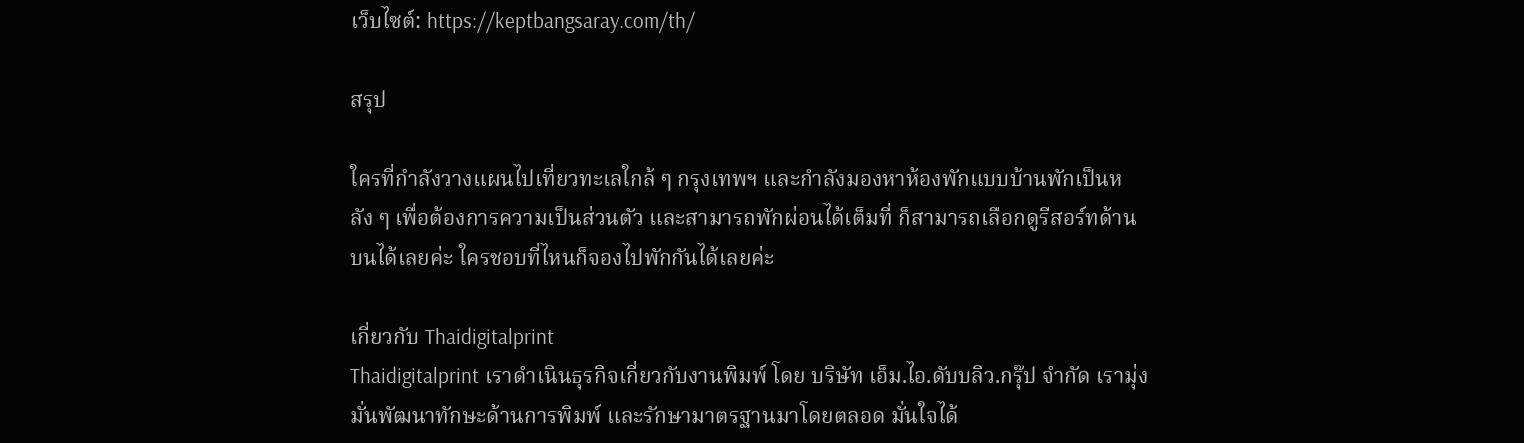เว็บไซต์: https://keptbangsaray.com/th/

สรุป

ใครที่กำลังวางแผนไปเที่ยวทะเลใกล้ ๆ กรุงเทพฯ และกำลังมองหาห้องพักแบบบ้านพักเป็นหลัง ๆ เพื่อต้องการความเป็นส่วนตัว และสามารถพักผ่อนได้เต็มที่ ก็สามารถเลือกดูรีสอร์ทด้านบนได้เลยค่ะ ใครชอบที่ไหนก็จองไปพักกันได้เลยค่ะ

เกี่ยวกับ Thaidigitalprint
Thaidigitalprint เราดำเนินธุรกิจเกี่ยวกับงานพิมพ์ โดย บริษัท เอ็ม.ไอ.ดับบลิว.กรุ๊ป จำกัด เรามุ่งมั่นพัฒนาทักษะด้านการพิมพ์ และรักษามาตรฐานมาโดยตลอด มั่นใจได้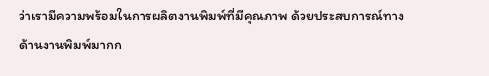ว่าเรามีความพร้อมในการผลิตงานพิมพ์ที่มีคุณภาพ ด้วยประสบการณ์ทางด้านงานพิมพ์มากก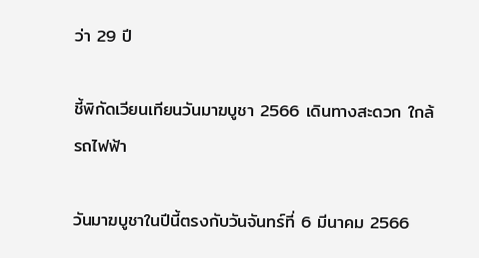ว่า 29 ปี

ชี้พิกัดเวียนเทียนวันมาฆบูชา 2566 เดินทางสะดวก ใกล้รถไฟฟ้า

วันมาฆบูชาในปีนี้ตรงกับวันจันทร์ที่ 6 มีนาคม 2566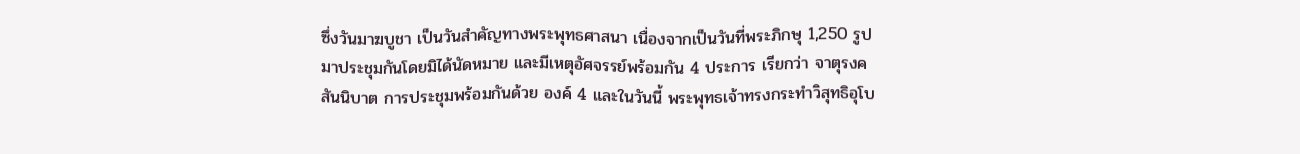ซึ่งวันมาฆบูชา เป็นวันสำคัญทางพระพุทธศาสนา เนื่องจากเป็นวันที่พระภิกษุ 1,250 รูป มาประชุมกันโดยมิได้นัดหมาย และมีเหตุอัศจรรย์พร้อมกัน 4 ประการ เรียกว่า จาตุรงคสันนิบาต การประชุมพร้อมกันด้วย องค์ 4 และในวันนี้ พระพุทธเจ้าทรงกระทำวิสุทธิอุโบ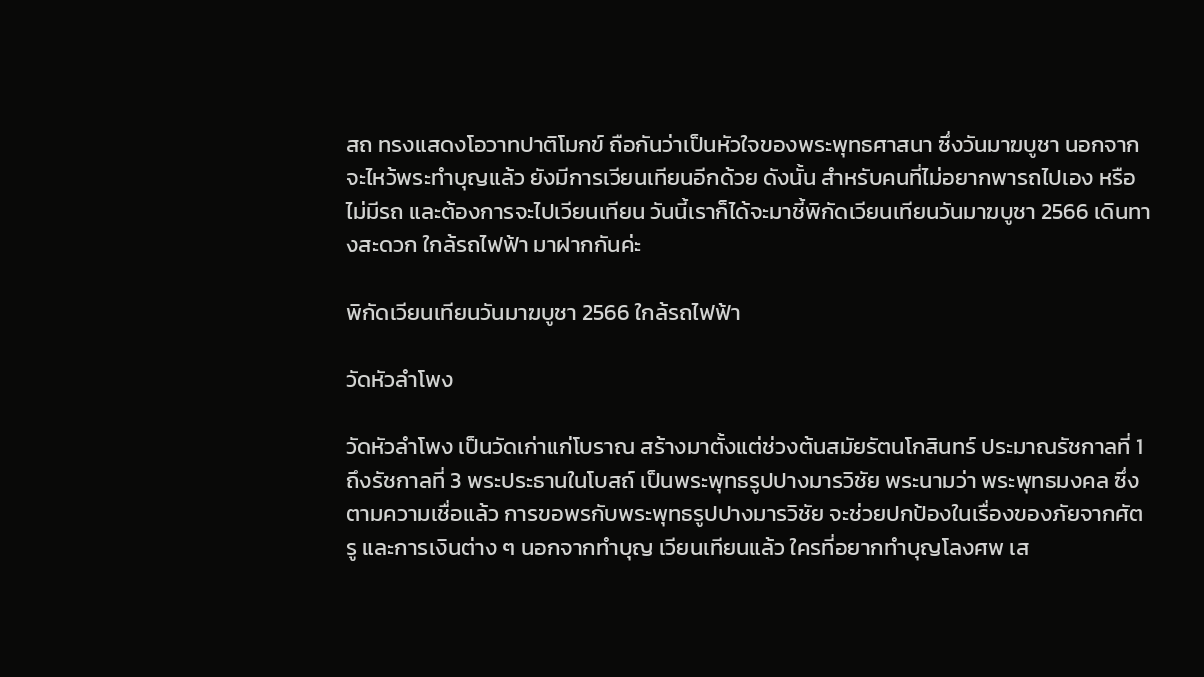สถ ทรงแสดงโอวาทปาติโมกข์ ถือกันว่าเป็นหัวใจของพระพุทธศาสนา ซึ่งวันมาฆบูชา นอกจากจะไหว้พระทำบุญแล้ว ยังมีการเวียนเทียนอีกด้วย ดังนั้น สำหรับคนที่ไม่อยากพารถไปเอง หรือไม่มีรถ และต้องการจะไปเวียนเทียน วันนี้เราก็ได้จะมาชี้พิกัดเวียนเทียนวันมาฆบูชา 2566 เดินทางสะดวก ใกล้รถไฟฟ้า มาฝากกันค่ะ

พิกัดเวียนเทียนวันมาฆบูชา 2566 ใกล้รถไฟฟ้า

วัดหัวลำโพง

วัดหัวลำโพง เป็นวัดเก่าแก่โบราณ สร้างมาตั้งแต่ช่วงต้นสมัยรัตนโกสินทร์ ประมาณรัชกาลที่ 1 ถึงรัชกาลที่ 3 พระประธานในโบสถ์ เป็นพระพุทธรูปปางมารวิชัย พระนามว่า พระพุทธมงคล ซึ่งตามความเชื่อแล้ว การขอพรกับพระพุทธรูปปางมารวิชัย จะช่วยปกป้องในเรื่องของภัยจากศัตรู และการเงินต่าง ๆ นอกจากทำบุญ เวียนเทียนแล้ว ใครที่อยากทำบุญโลงศพ เส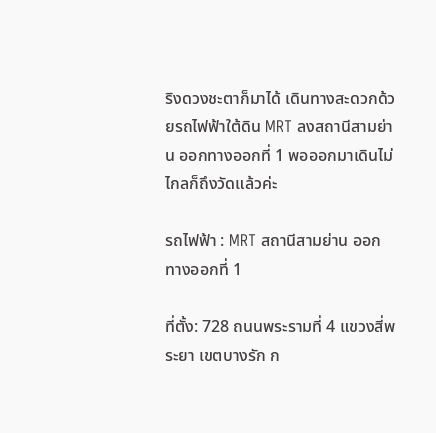ริงดวงชะตาก็มาได้ เดินทางสะดวกด้วยรถไฟฟ้าใต้ดิน MRT ลงสถานีสามย่าน ออกทางออกที่ 1 พอออกมาเดินไม่ไกลก็ถึงวัดแล้วค่ะ

รถไฟฟ้า : MRT สถานีสามย่าน ออกทางออกที่ 1

ที่ตั้ง: 728 ถนนพระรามที่ 4 แขวงสี่พระยา เขตบางรัก ก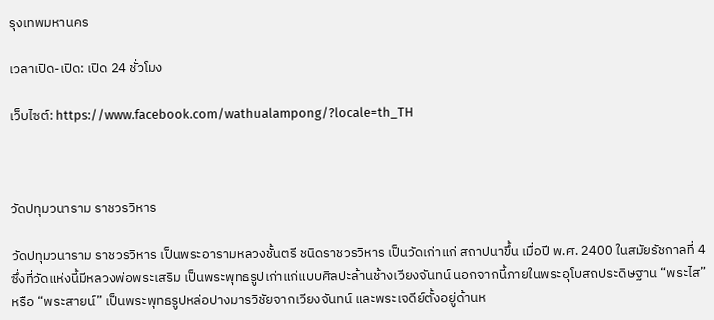รุงเทพมหานคร

เวลาเปิด-เปิด: เปิด 24 ชั่วโมง

เว็บไซต์: https://www.facebook.com/wathualampong/?locale=th_TH



วัดปทุมวนาราม ราชวรวิหาร

วัดปทุมวนาราม ราชวรวิหาร เป็นพระอารามหลวงชั้นตรี ชนิดราชวรวิหาร เป็นวัดเก่าแก่ สถาปนาขึ้น เมื่อปี พ.ศ. 2400 ในสมัยรัชกาลที่ 4 ซึ่งที่วัดแห่งนี้มีหลวงพ่อพระเสริม เป็นพระพุทธรูปเก่าแก่แบบศิลปะล้านช้างเวียงจันทน์ นอกจากนี้ภายในพระอุโบสถประดิษฐาน “พระไส” หรือ “พระสายน์” เป็นพระพุทธรูปหล่อปางมารวิชัยจากเวียงจันทน์ และพระเจดีย์ตั้งอยู่ด้านห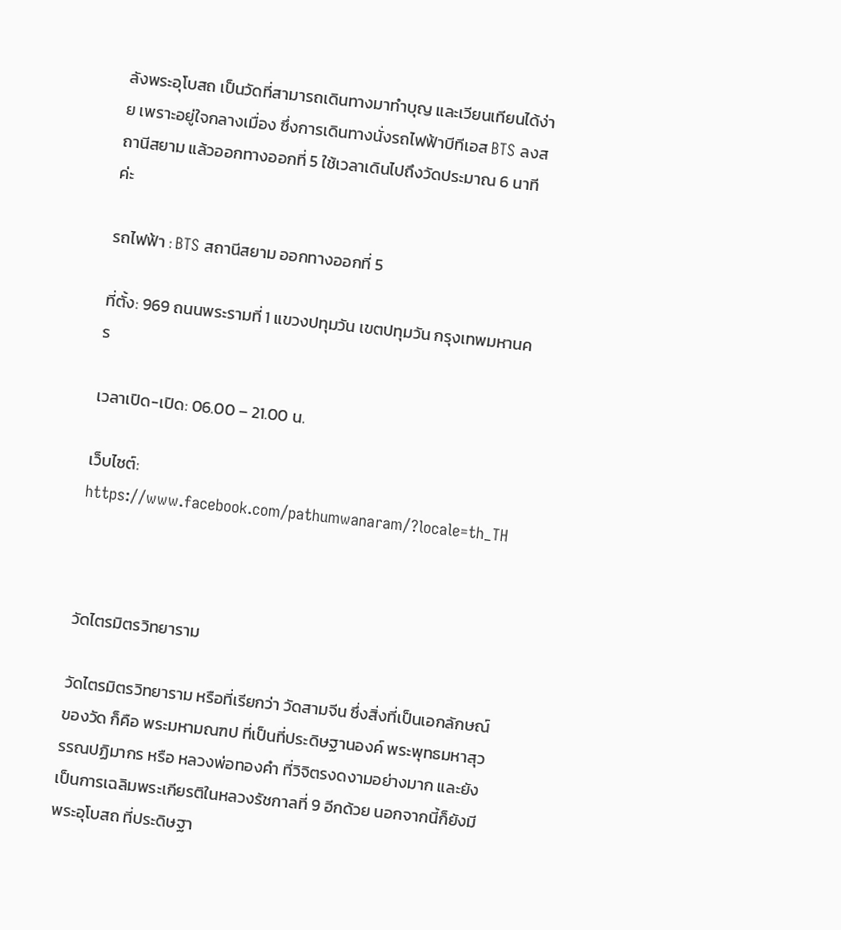ลังพระอุโบสถ เป็นวัดที่สามารถเดินทางมาทำบุญ และเวียนเทียนได้ง่าย เพราะอยู่ใจกลางเมื่อง ซึ่งการเดินทางนั่งรถไฟฟ้าบีทีเอส BTS ลงสถานีสยาม แล้วออกทางออกที่ 5 ใช้เวลาเดินไปถึงวัดประมาณ 6 นาทีค่ะ

รถไฟฟ้า : BTS สถานีสยาม ออกทางออกที่ 5

ที่ตั้ง: 969 ถนนพระรามที่ 1 แขวงปทุมวัน เขตปทุมวัน กรุงเทพมหานคร

เวลาเปิด-เปิด: 06.00 – 21.00 น.

เว็บไซต์: https://www.facebook.com/pathumwanaram/?locale=th_TH



วัดไตรมิตรวิทยาราม

วัดไตรมิตรวิทยาราม หรือที่เรียกว่า วัดสามจีน ซึ่งสิ่งที่เป็นเอกลักษณ์ของวัด ก็คือ พระมหามณฑป ที่เป็นที่ประดิษฐานองค์ พระพุทธมหาสุวรรณปฏิมากร หรือ หลวงพ่อทองคำ ที่วิจิตรงดงามอย่างมาก และยังเป็นการเฉลิมพระเกียรติในหลวงรัชกาลที่ 9 อีกด้วย นอกจากนี้ก็ยังมีพระอุโบสถ ที่ประดิษฐา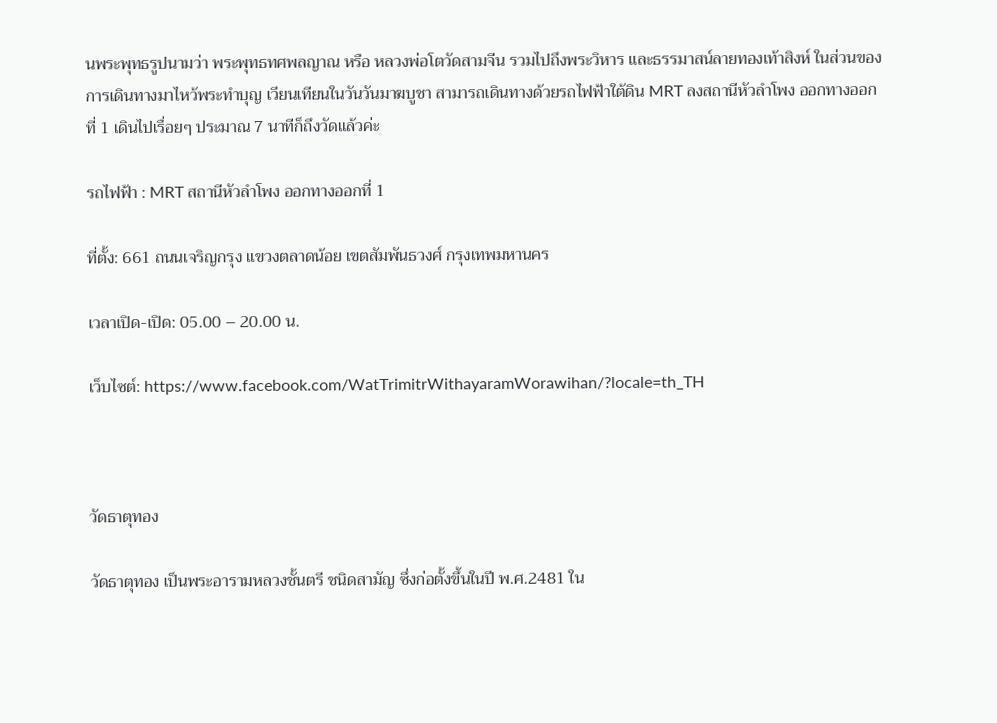นพระพุทธรูปนามว่า พระพุทธทศพลญาณ หรือ หลวงพ่อโตวัดสามจีน รวมไปถึงพระวิหาร และธรรมาสน์ลายทองเท้าสิงห์ ในส่วนของการเดินทางมาไหว้พระทำบุญ เวียนเทียนในวันวันมาฆบูชา สามารถเดินทางด้วยรถไฟฟ้าใต้ดิน MRT ลงสถานีหัวลำโพง ออกทางออกที่ 1 เดินไปเรื่อยๆ ประมาณ 7 นาทีก็ถึงวัดแล้วค่ะ

รถไฟฟ้า : MRT สถานีหัวลำโพง ออกทางออกที่ 1

ที่ตั้ง: 661 ถนนเจริญกรุง แขวงตลาดน้อย เขตสัมพันธวงศ์ กรุงเทพมหานคร

เวลาเปิด-เปิด: 05.00 – 20.00 น.

เว็บไซต์: https://www.facebook.com/WatTrimitrWithayaramWorawihan/?locale=th_TH



วัดธาตุทอง

วัดธาตุทอง เป็นพระอารามหลวงชั้นตรี ชนิดสามัญ ซึ่งก่อตั้งขึ้นในปี พ.ศ.2481 ใน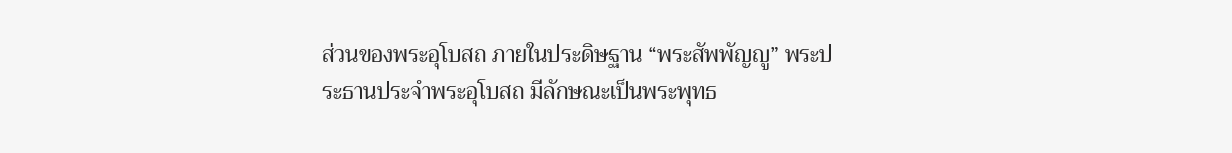ส่วนของพระอุโบสถ ภายในประดิษฐาน “พระสัพพัญญู” พระประธานประจำพระอุโบสถ มีลักษณะเป็นพระพุทธ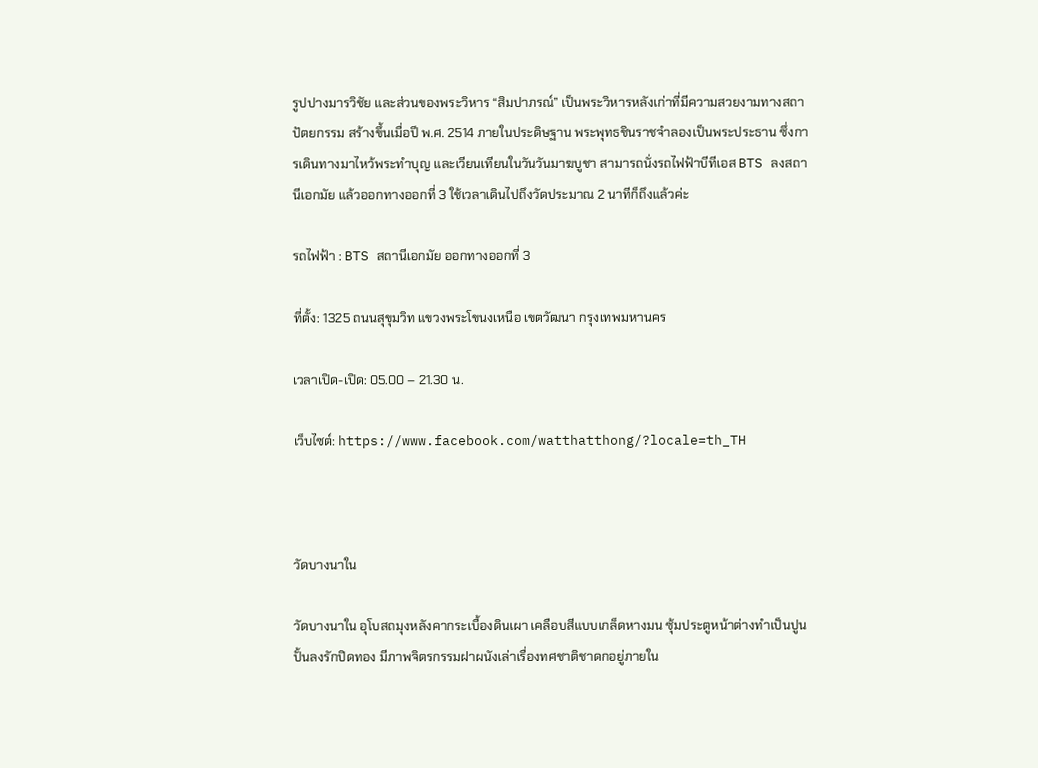รูปปางมารวิชัย และส่วนของพระวิหาร “สิมปาภรณ์” เป็นพระวิหารหลังเก่าที่มีความสวยงามทางสถาปัตยกรรม สร้างขึ้นเมื่อปี พ.ศ. 2514 ภายในประดิษฐาน พระพุทธชินราชจำลองเป็นพระประธาน ซึ่งการเดินทางมาไหว้พระทำบุญ และเวียนเทียนในวันวันมาฆบูชา สามารถนั่งรถไฟฟ้าบีทีเอส BTS ลงสถานีเอกมัย แล้วออกทางออกที่ 3 ใช้เวลาเดินไปถึงวัดประมาณ 2 นาทีก็ถึงแล้วค่ะ

รถไฟฟ้า : BTS สถานีเอกมัย ออกทางออกที่ 3

ที่ตั้ง: 1325 ถนนสุขุมวิท แขวงพระโขนงเหนือ เขตวัฒนา กรุงเทพมหานคร

เวลาเปิด-เปิด: 05.00 – 21.30 น.

เว็บไซต์: https://www.facebook.com/watthatthong/?locale=th_TH



วัดบางนาใน

วัดบางนาใน อุโบสถมุงหลังคากระเบื้องดินเผา เคลือบสีแบบเกล็ดหางมน ซุ้มประตูหน้าต่างทำเป็นปูนปั้นลงรักปิดทอง มีภาพจิตรกรรมฝาผนังเล่าเรื่องทศชาติชาดกอยู่ภายใน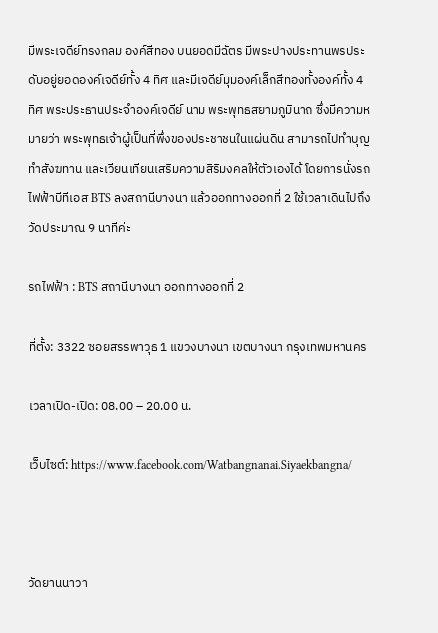มีพระเจดีย์ทรงกลม องค์สีทอง บนยอดมีฉัตร มีพระปางประทานพรประดับอยู่ยอดองค์เจดีย์ทั้ง 4 ทิศ และมีเจดีย์มุมองค์เล็กสีทองทั้งองค์ทั้ง 4 ทิศ พระประธานประจำองค์เจดีย์ นาม พระพุทธสยามภูมินาถ ซึ่งมีความหมายว่า พระพุทธเจ้าผู้เป็นที่พึ่งของประชาชนในแผ่นดิน สามารถไปทำบุญ ทำสังฆทาน และเวียนเทียนเสริมความสิริมงคลให้ตัวเองได้ โดยการนั่งรถไฟฟ้าบีทีเอส BTS ลงสถานีบางนา แล้วออกทางออกที่ 2 ใช้เวลาเดินไปถึงวัดประมาณ 9 นาทีค่ะ

รถไฟฟ้า : BTS สถานีบางนา ออกทางออกที่ 2

ที่ตั้ง: 3322 ซอยสรรพาวุธ 1 แขวงบางนา เขตบางนา กรุงเทพมหานคร

เวลาเปิด-เปิด: 08.00 – 20.00 น.

เว็บไซต์: https://www.facebook.com/Watbangnanai.Siyaekbangna/



วัดยานนาวา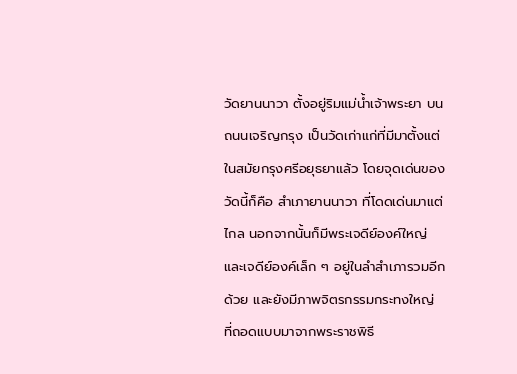วัดยานนาวา ตั้งอยู่ริมแม่น้ำเจ้าพระยา บนถนนเจริญกรุง เป็นวัดเก่าแก่ที่มีมาตั้งแต่ในสมัยกรุงศรีอยุธยาแล้ว โดยจุดเด่นของวัดนี้ก็คือ สำเภายานนาวา ที่โดดเด่นมาแต่ไกล นอกจากนั้นก็มีพระเจดีย์องค์ใหญ่ และเจดีย์องค์เล็ก ๆ อยู่ในลำสำเภารวมอีกด้วย และยังมีภาพจิตรกรรมกระทงใหญ่ ที่ถอดแบบมาจากพระราชพิธี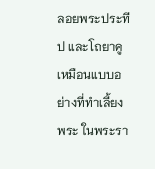ลอยพระประทีป และโถยาคู เหมือนแบบอย่างที่ทำเลี้ยงพระ ในพระรา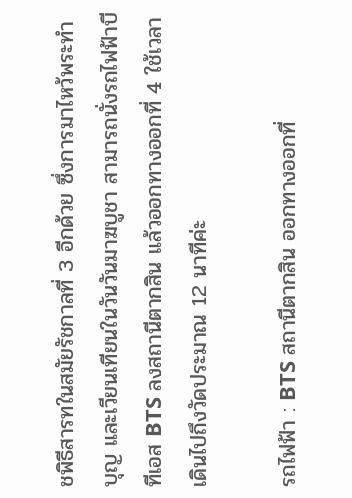ชพิธีสารทในสมัยรัชกาลที่ 3 อีกด้วย ซึ่งการมาไหว้พระทำบุญ และเวียนเทียนในวันวันมาฆบูชา สามารถนั่งรถไฟฟ้าบีทีเอส BTS ลงสถานีตากสิน แล้วออกทางออกที่ 4 ใช้เวลาเดินไปถึงวัดประมาณ 12 นาทีค่ะ

รถไฟฟ้า : BTS สถานีตากสิน ออกทางออกที่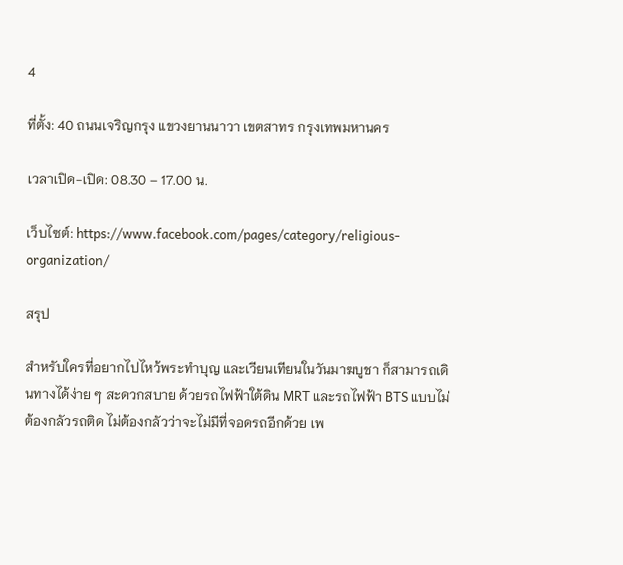4

ที่ตั้ง: 40 ถนนเจริญกรุง แขวงยานนาวา เขตสาทร กรุงเทพมหานคร

เวลาเปิด-เปิด: 08.30 – 17.00 น.

เว็บไซต์: https://www.facebook.com/pages/category/religious-organization/

สรุป

สำหรับใครที่อยากไปไหว้พระทำบุญ และเวียนเทียนในวันมาฆบูชา ก็สามารถเดินทางได้ง่าย ๆ สะดวกสบาย ด้วยรถไฟฟ้าใต้ดิน MRT และรถไฟฟ้า BTS แบบไม่ต้องกลัวรถติด ไม่ต้องกลัวว่าจะไม่มีที่จอดรถอีกด้วย เพ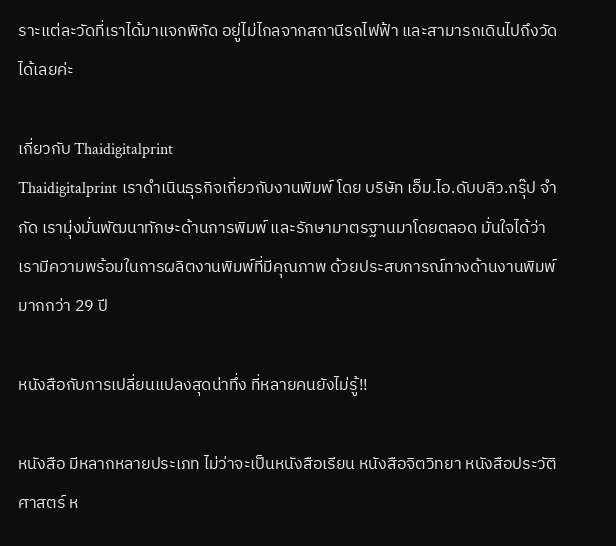ราะแต่ละวัดที่เราได้มาแจกพิกัด อยู่ไม่ไกลจากสถานีรถไฟฟ้า และสามารถเดินไปถึงวัดได้เลยค่ะ

เกี่ยวกับ Thaidigitalprint
Thaidigitalprint เราดำเนินธุรกิจเกี่ยวกับงานพิมพ์ โดย บริษัท เอ็ม.ไอ.ดับบลิว.กรุ๊ป จำกัด เรามุ่งมั่นพัฒนาทักษะด้านการพิมพ์ และรักษามาตรฐานมาโดยตลอด มั่นใจได้ว่าเรามีความพร้อมในการผลิตงานพิมพ์ที่มีคุณภาพ ด้วยประสบการณ์ทางด้านงานพิมพ์มากกว่า 29 ปี

หนังสือกับการเปลี่ยนแปลงสุดน่าทึ่ง ที่หลายคนยังไม่รู้!!

หนังสือ มีหลากหลายประเภท ไม่ว่าจะเป็นหนังสือเรียน หนังสือจิตวิทยา หนังสือประวัติศาสตร์ ห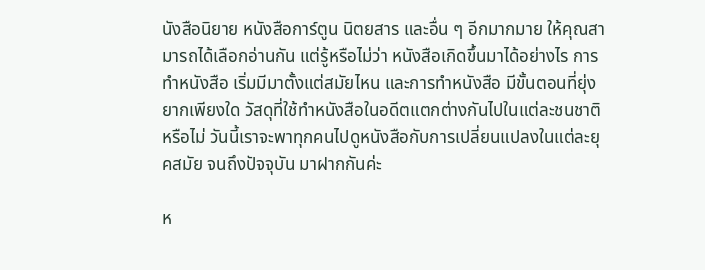นังสือนิยาย หนังสือการ์ตูน นิตยสาร และอื่น ๆ อีกมากมาย ให้คุณสามารถได้เลือกอ่านกัน แต่รู้หรือไม่ว่า หนังสือเกิดขึ้นมาได้อย่างไร การทำหนังสือ เริ่มมีมาตั้งแต่สมัยไหน และการทำหนังสือ มีขั้นตอนที่ยุ่งยากเพียงใด วัสดุที่ใช้ทำหนังสือในอดีตแตกต่างกันไปในแต่ละชนชาติหรือไม่ วันนี้เราจะพาทุกคนไปดูหนังสือกับการเปลี่ยนแปลงในแต่ละยุคสมัย จนถึงปัจจุบัน มาฝากกันค่ะ

ห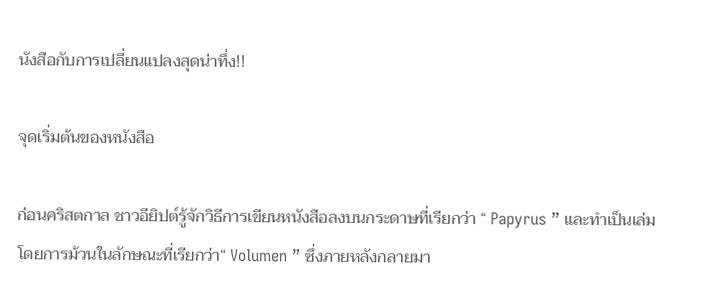นังสือกับการเปลี่ยนแปลงสุดน่าทึ่ง!!

จุดเริ่มต้นของหนังสือ

ก่อนคริสตกาล ชาวอียิปต์รู้จักวิธีการเขียนหนังสือลงบนกระดาษที่เรียกว่า “ Papyrus ” และทำเป็นเล่มโดยการม้วนในลักษณะที่เรียกว่า“ Volumen ” ซึ่งภายหลังกลายมา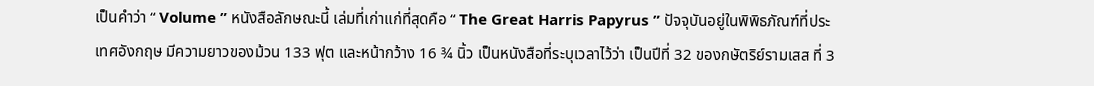เป็นคำว่า “ Volume ” หนังสือลักษณะนี้ เล่มที่เก่าแก่ที่สุดคือ “ The Great Harris Papyrus ” ปัจจุบันอยู่ในพิพิธภัณฑ์ที่ประเทศอังกฤษ มีความยาวของม้วน 133 ฟุต และหน้ากว้าง 16 ¾ นิ้ว เป็นหนังสือที่ระบุเวลาไว้ว่า เป็นปีที่ 32 ของกษัตริย์รามเสส ที่ 3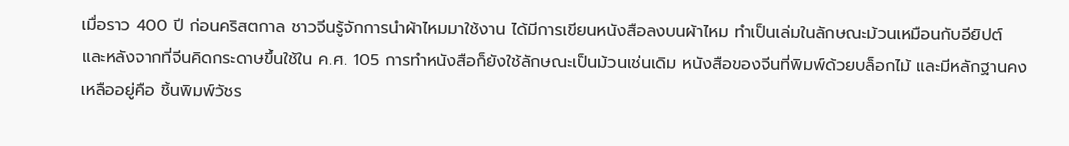เมื่อราว 400 ปี ก่อนคริสตกาล ชาวจีนรู้จักการนำผ้าไหมมาใช้งาน ได้มีการเขียนหนังสือลงบนผ้าไหม ทำเป็นเล่มในลักษณะม้วนเหมือนกับอียิปต์ และหลังจากที่จีนคิดกระดาษขึ้นใช้ใน ค.ศ. 105 การทำหนังสือก็ยังใช้ลักษณะเป็นม้วนเช่นเดิม หนังสือของจีนที่พิมพ์ด้วยบล็อกไม้ และมีหลักฐานคงเหลืออยู่คือ ชิ้นพิมพ์วัชร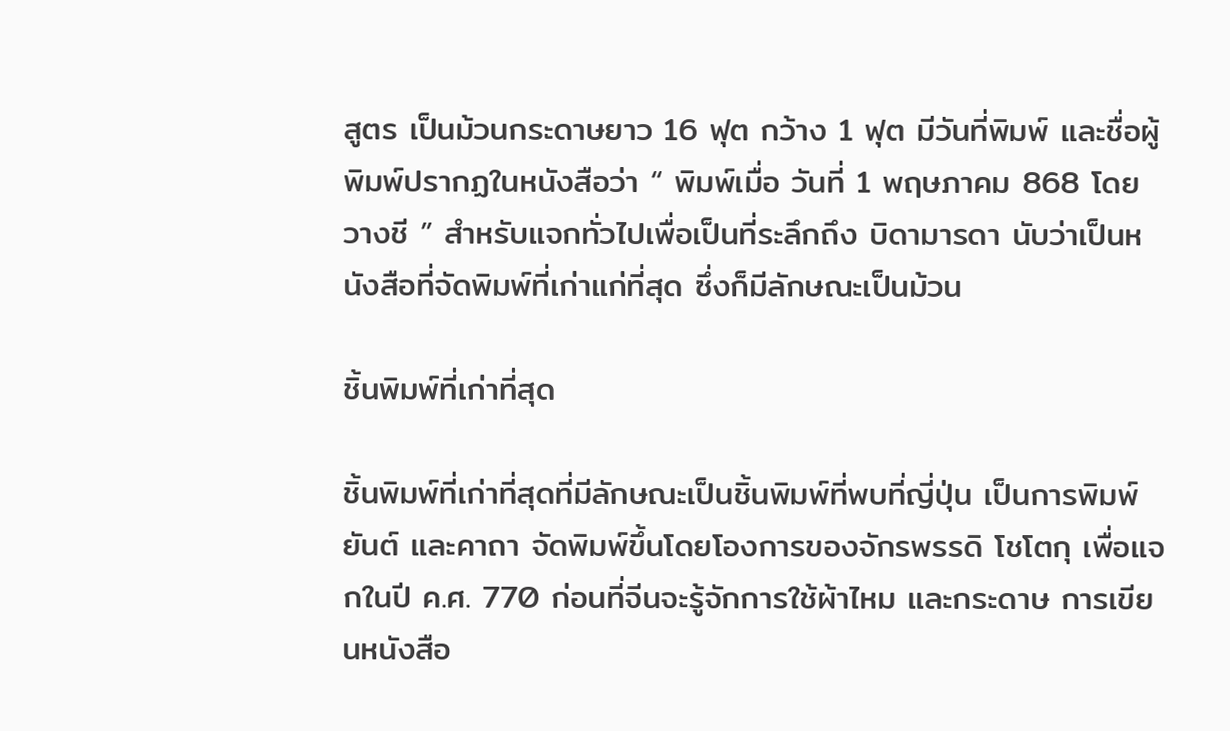สูตร เป็นม้วนกระดาษยาว 16 ฟุต กว้าง 1 ฟุต มีวันที่พิมพ์ และชื่อผู้พิมพ์ปรากฏในหนังสือว่า “ พิมพ์เมื่อ วันที่ 1 พฤษภาคม 868 โดย วางชี ” สำหรับแจกทั่วไปเพื่อเป็นที่ระลึกถึง บิดามารดา นับว่าเป็นหนังสือที่จัดพิมพ์ที่เก่าแก่ที่สุด ซึ่งก็มีลักษณะเป็นม้วน

ชิ้นพิมพ์ที่เก่าที่สุด

ชิ้นพิมพ์ที่เก่าที่สุดที่มีลักษณะเป็นชิ้นพิมพ์ที่พบที่ญี่ปุ่น เป็นการพิมพ์ยันต์ และคาถา จัดพิมพ์ขึ้นโดยโองการของจักรพรรดิ โชโตกุ เพื่อแจกในปี ค.ศ. 770 ก่อนที่จีนจะรู้จักการใช้ผ้าไหม และกระดาษ การเขียนหนังสือ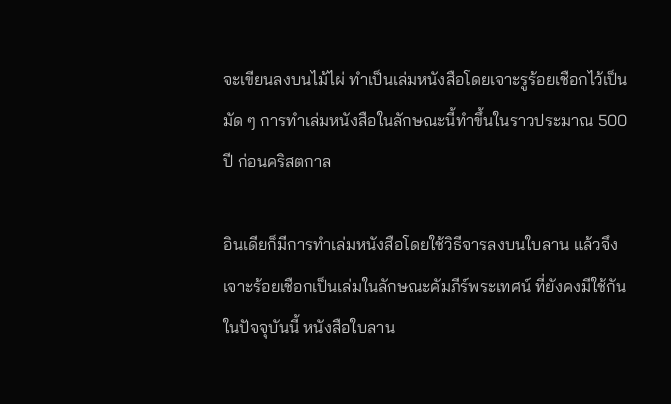จะเขียนลงบนไม้ไผ่ ทำเป็นเล่มหนังสือโดยเจาะรูร้อยเชือกไว้เป็นมัด ๆ การทำเล่มหนังสือในลักษณะนี้ทำขึ้นในราวประมาณ 500 ปี ก่อนคริสตกาล

อินเดียก็มีการทำเล่มหนังสือโดยใช้วิธีจารลงบนใบลาน แล้วจึงเจาะร้อยเชือกเป็นเล่มในลักษณะคัมภีร์พระเทศน์ ที่ยังคงมีใช้กันในปัจจุบันนี้ หนังสือใบลาน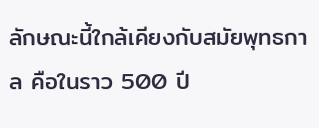ลักษณะนี้ใกล้เคียงกับสมัยพุทธกาล คือในราว 500 ปี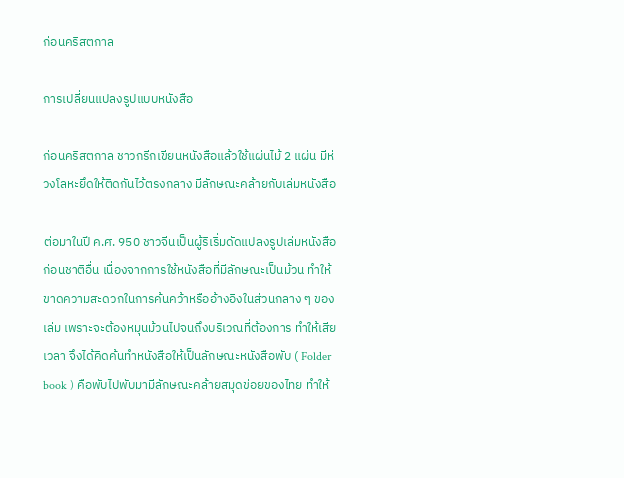ก่อนคริสตกาล

การเปลี่ยนแปลงรูปแบบหนังสือ

ก่อนคริสตกาล ชาวกรีกเขียนหนังสือแล้วใช้แผ่นไม้ 2 แผ่น มีห่วงโลหะยึดให้ติดกันไว้ตรงกลาง มีลักษณะคล้ายกับเล่มหนังสือ

ต่อมาในปี ค.ศ. 950 ชาวจีนเป็นผู้ริเริ่มดัดแปลงรูปเล่มหนังสือก่อนชาติอื่น เนื่องจากการใช้หนังสือที่มีลักษณะเป็นม้วน ทำให้ขาดความสะดวกในการค้นคว้าหรืออ้างอิงในส่วนกลาง ๆ ของเล่ม เพราะจะต้องหมุนม้วนไปจนถึงบริเวณที่ต้องการ ทำให้เสียเวลา จึงได้คิดค้นทำหนังสือให้เป็นลักษณะหนังสือพับ ( Folder book ) คือพับไปพับมามีลักษณะคล้ายสมุดข่อยของไทย ทำให้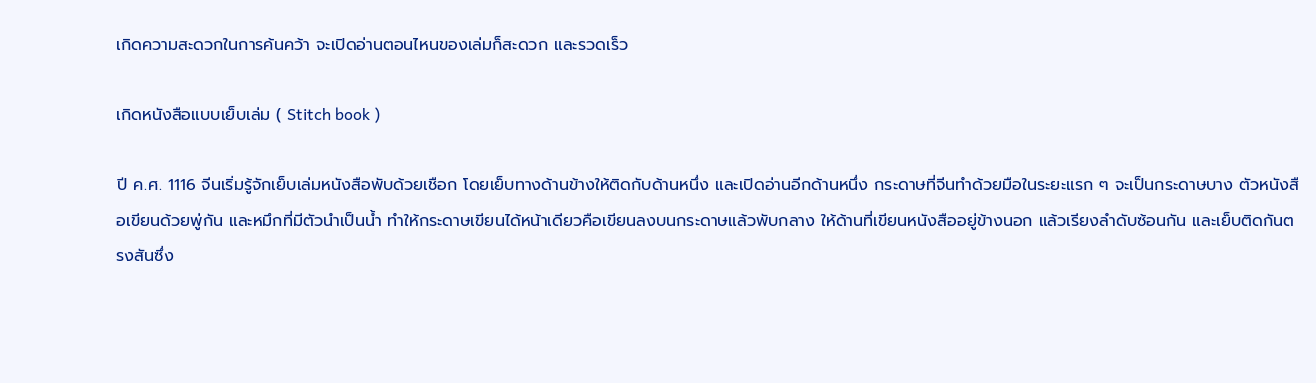เกิดความสะดวกในการค้นคว้า จะเปิดอ่านตอนไหนของเล่มก็สะดวก และรวดเร็ว

เกิดหนังสือแบบเย็บเล่ม ( Stitch book )

ปี ค.ศ. 1116 จีนเริ่มรู้จักเย็บเล่มหนังสือพับด้วยเชือก โดยเย็บทางด้านข้างให้ติดกับด้านหนึ่ง และเปิดอ่านอีกด้านหนึ่ง กระดาษที่จีนทำด้วยมือในระยะแรก ๆ จะเป็นกระดาษบาง ตัวหนังสือเขียนด้วยพู่กัน และหมึกที่มีตัวนำเป็นน้ำ ทำให้กระดาษเขียนได้หน้าเดียวคือเขียนลงบนกระดาษแล้วพับกลาง ให้ด้านที่เขียนหนังสืออยู่ข้างนอก แล้วเรียงลำดับซ้อนกัน และเย็บติดกันตรงสันซึ่ง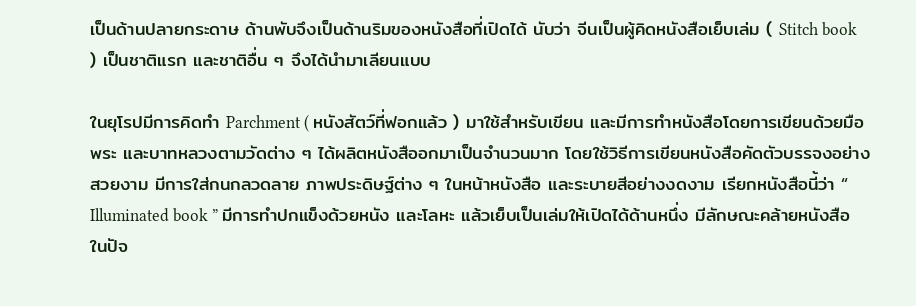เป็นด้านปลายกระดาษ ด้านพับจึงเป็นด้านริมของหนังสือที่เปิดได้ นับว่า จีนเป็นผู้คิดหนังสือเย็บเล่ม ( Stitch book ) เป็นชาติแรก และชาติอื่น ๆ จึงได้นำมาเลียนแบบ

ในยุโรปมีการคิดทำ Parchment ( หนังสัตว์ที่ฟอกแล้ว ) มาใช้สำหรับเขียน และมีการทำหนังสือโดยการเขียนด้วยมือ พระ และบาทหลวงตามวัดต่าง ๆ ได้ผลิตหนังสืออกมาเป็นจำนวนมาก โดยใช้วิธีการเขียนหนังสือคัดตัวบรรจงอย่างสวยงาม มีการใส่กนกลวดลาย ภาพประดิษฐ์ต่าง ๆ ในหน้าหนังสือ และระบายสีอย่างงดงาม เรียกหนังสือนี้ว่า “ Illuminated book ” มีการทำปกแข็งด้วยหนัง และโลหะ แล้วเย็บเป็นเล่มให้เปิดได้ด้านหนึ่ง มีลักษณะคล้ายหนังสือในปัจ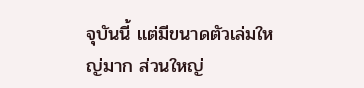จุบันนี้ แต่มีขนาดตัวเล่มใหญ่มาก ส่วนใหญ่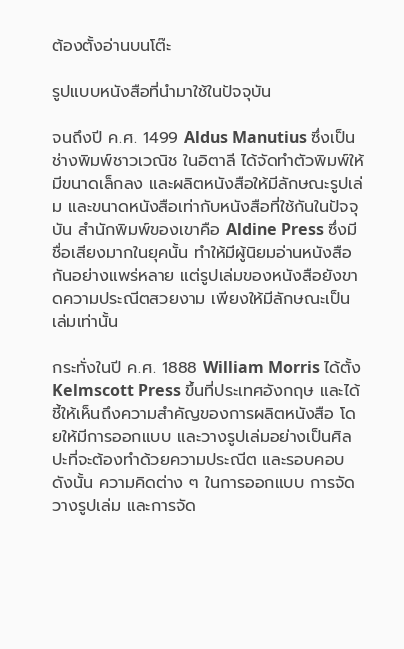ต้องตั้งอ่านบนโต๊ะ

รูปแบบหนังสือที่นำมาใช้ในปัจจุบัน

จนถึงปี ค.ศ. 1499 Aldus Manutius ซึ่งเป็นช่างพิมพ์ชาวเวณิช ในอิตาลี ได้จัดทำตัวพิมพ์ให้มีขนาดเล็กลง และผลิตหนังสือให้มีลักษณะรูปเล่ม และขนาดหนังสือเท่ากับหนังสือที่ใช้กันในปัจจุบัน สำนักพิมพ์ของเขาคือ Aldine Press ซึ่งมีชื่อเสียงมากในยุคนั้น ทำให้มีผู้นิยมอ่านหนังสือกันอย่างแพร่หลาย แต่รูปเล่มของหนังสือยังขาดความประณีตสวยงาม เพียงให้มีลักษณะเป็นเล่มเท่านั้น

กระทั่งในปี ค.ศ. 1888 William Morris ได้ตั้ง Kelmscott Press ขึ้นที่ประเทศอังกฤษ และได้ชี้ให้เห็นถึงความสำคัญของการผลิตหนังสือ โดยให้มีการออกแบบ และวางรูปเล่มอย่างเป็นศิลปะที่จะต้องทำด้วยความประณีต และรอบคอบ ดังนั้น ความคิดต่าง ๆ ในการออกแบบ การจัดวางรูปเล่ม และการจัด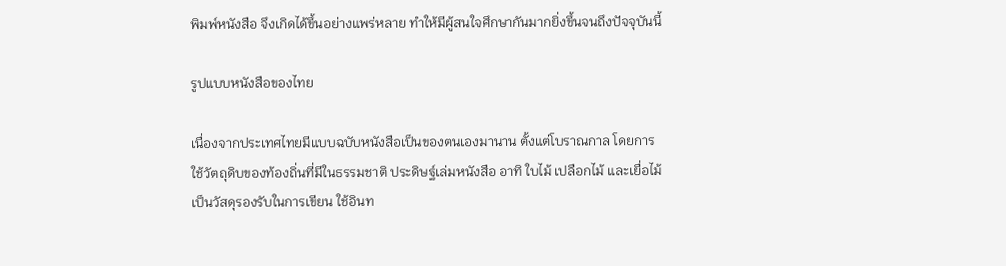พิมพ์หนังสือ จึงเกิดได้ขึ้นอย่างแพร่หลาย ทำให้มีผู้สนใจศึกษากันมากยิ่งขึ้นจนถึงปัจจุบันนี้

รูปแบบหนังสือของไทย

เนื่องจากประเทศไทยมีแบบฉบับหนังสือเป็นของตนเองมานาน ตั้งแต่โบราณกาล โดยการใช้วัตถุดิบของท้องถิ่นที่มีในธรรมชาติ ประดิษฐ์เล่มหนังสือ อาทิ ใบไม้ เปลือกไม้ และเยื่อไม้ เป็นวัสดุรองรับในการเขียน ใช้อินท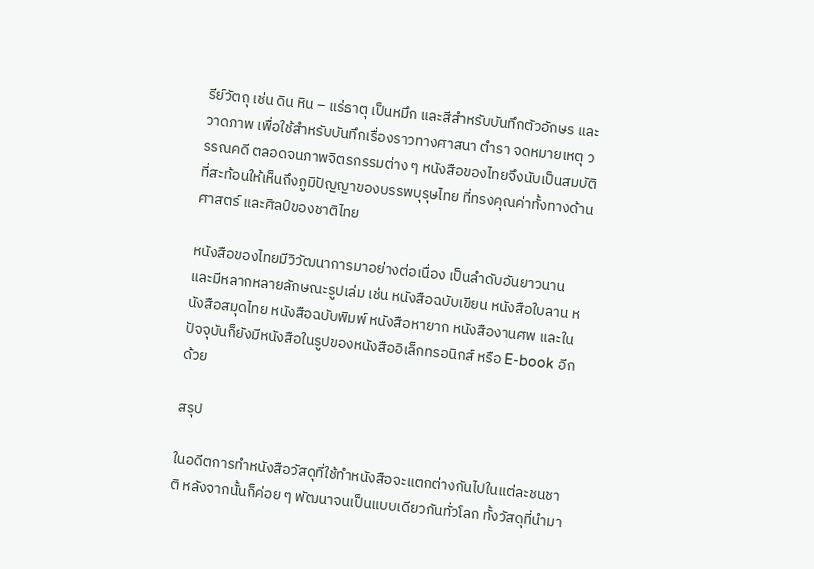รีย์วัตถุ เช่น ดิน หิน – แร่ธาตุ เป็นหมึก และสีสำหรับบันทึกตัวอักษร และวาดภาพ เพื่อใช้สำหรับบันทึกเรื่องราวทางศาสนา ตำรา จดหมายเหตุ วรรณคดี ตลอดจนภาพจิตรกรรมต่าง ๆ หนังสือของไทยจึงนับเป็นสมบัติที่สะท้อนให้เห็นถึงภูมิปัญญาของบรรพบุรุษไทย ที่ทรงคุณค่าทั้งทางด้านศาสตร์ และศิลป์ของชาติไทย

หนังสือของไทยมีวิวัฒนาการมาอย่างต่อเนื่อง เป็นลำดับอันยาวนาน และมีหลากหลายลักษณะรูปเล่ม เช่น หนังสือฉบับเขียน หนังสือใบลาน หนังสือสมุดไทย หนังสือฉบับพิมพ์ หนังสือหายาก หนังสืองานศพ และในปัจจุบันก็ยังมีหนังสือในรูปของหนังสืออิเล็กทรอนิกส์ หรือ E-book อีกด้วย

สรุป

ในอดีตการทำหนังสือวัสดุที่ใช้ทำหนังสือจะแตกต่างกันไปในแต่ละชนชาติ หลังจากนั้นก็ค่อย ๆ พัฒนาจนเป็นแบบเดียวกันทั่วโลก ทั้งวัสดุที่นำมา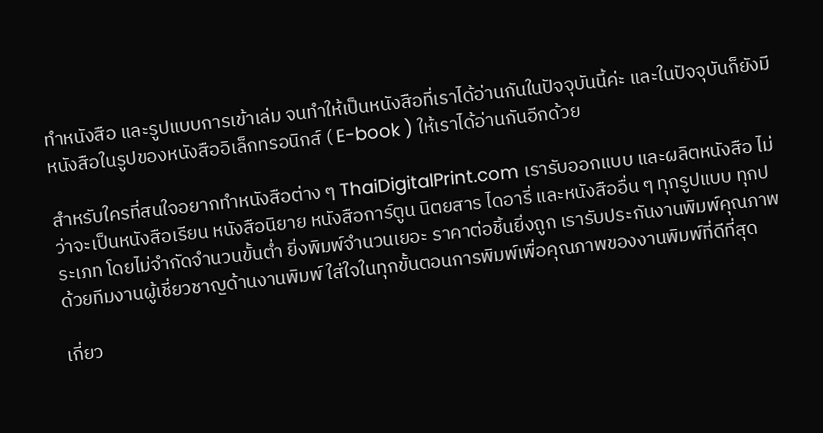ทำหนังสือ และรูปแบบการเข้าเล่ม จนทำให้เป็นหนังสือที่เราได้อ่านกันในปัจจุบันนี้ค่ะ และในปัจจุบันก็ยังมีหนังสือในรูปของหนังสืออิเล็กทรอนิกส์ ( E-book ) ให้เราได้อ่านกันอีกด้วย

สำหรับใครที่สนใจอยากทำหนังสือต่าง ๆ ThaiDigitalPrint.com เรารับออกแบบ และผลิตหนังสือ ไม่ว่าจะเป็นหนังสือเรียน หนังสือนิยาย หนังสือการ์ตูน นิตยสาร ไดอารี่ และหนังสืออื่น ๆ ทุกรูปแบบ ทุกประเภท โดยไม่จำกัดจำนวนขั้นต่ำ ยิ่งพิมพ์จำนวนเยอะ ราคาต่อชิ้นยิ่งถูก เรารับประกันงานพิมพ์คุณภาพด้วยทีมงานผู้เชี่ยวชาญด้านงานพิมพ์ ใส่ใจในทุกขั้นตอนการพิมพ์เพื่อคุณภาพของงานพิมพ์ที่ดีที่สุด

เกี่ยว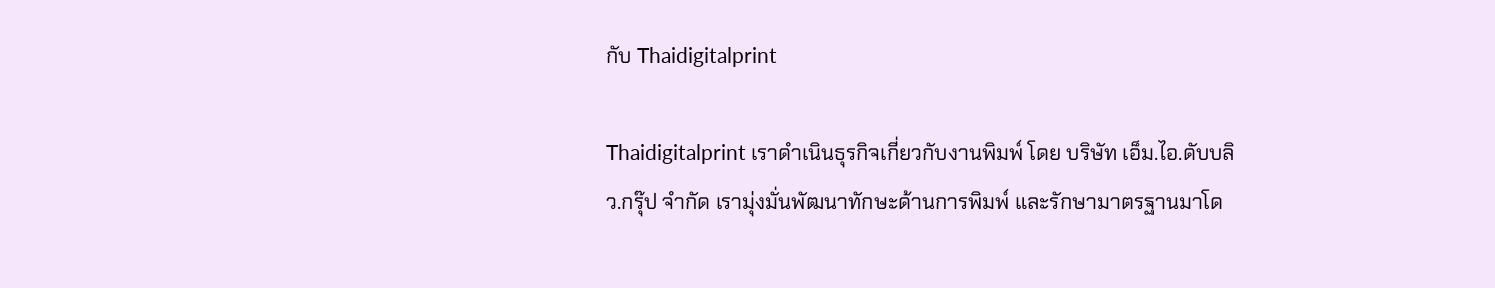กับ Thaidigitalprint

Thaidigitalprint เราดำเนินธุรกิจเกี่ยวกับงานพิมพ์ โดย บริษัท เอ็ม.ไอ.ดับบลิว.กรุ๊ป จำกัด เรามุ่งมั่นพัฒนาทักษะด้านการพิมพ์ และรักษามาตรฐานมาโด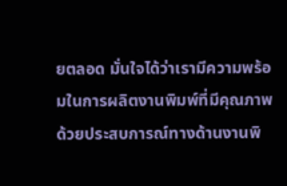ยตลอด มั่นใจได้ว่าเรามีความพร้อมในการผลิตงานพิมพ์ที่มีคุณภาพ ด้วยประสบการณ์ทางด้านงานพิ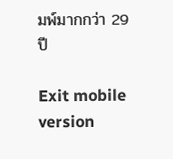มพ์มากกว่า 29 ปี

Exit mobile version